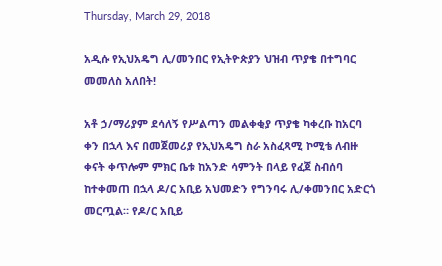Thursday, March 29, 2018

አዲሱ የኢህአዴግ ሊ/መንበር የኢትዮጵያን ህዝብ ጥያቄ በተግባር መመለስ አለበት!

አቶ ኃ/ማሪያም ደሳለኝ የሥልጣን መልቀቂያ ጥያቄ ካቀረቡ ከአርባ ቀን በኋላ እና በመጀመሪያ የኢህአዴግ ስራ አስፈጻሚ ኮሚቴ ለብዙ ቀናት ቀጥሎም ምክር ቤቱ ከአንድ ሳምንት በላይ የፈጀ ስብሰባ ከተቀመጠ በኋላ ዶ/ር አቢይ አህመድን የግንባሩ ሊ/ቀመንበር አድርጎ መርጧል። የዶ/ር አቢይ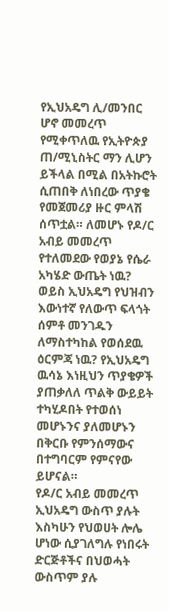የኢህአዴግ ሊ/መንበር ሆኖ መመረጥ የሚቀጥለዉ የኢትዮጵያ ጠ/ሚኒስትር ማን ሊሆን ይችላል በሚል በአትኩሮት ሲጠበቅ ለነበረው ጥያቄ የመጀመሪያ ዙር ምላሽ ሰጥቷል። ለመሆኑ የዶ/ር አብይ መመረጥ የተለመደው የወያኔ የሴራ አካሄድ ውጤት ነዉ? ወይስ ኢህአዴግ የህዝብን እውነተኛ የለውጥ ፍላጎት ሰምቶ መንገዱን ለማስተካከል የወሰደዉ ዕርምጃ ነዉ? የኢህአዴግ ዉሳኔ እነዚህን ጥያቄዎች ያጠቃለለ ጥልቅ ውይይት ተካሂዶበት የተወሰነ መሆኑንና ያለመሆኑን በቅርቡ የምንሰማውና በተግባርም የምናየው ይሆናል።
የዶ/ር አብይ መመረጥ ኢህአዴግ ውስጥ ያሉት እስካሁን የህወሀት ሎሌ ሆነው ሲያገለግሉ የነበሩት ድርጅቶችና በህወሓት ውስጥም ያሉ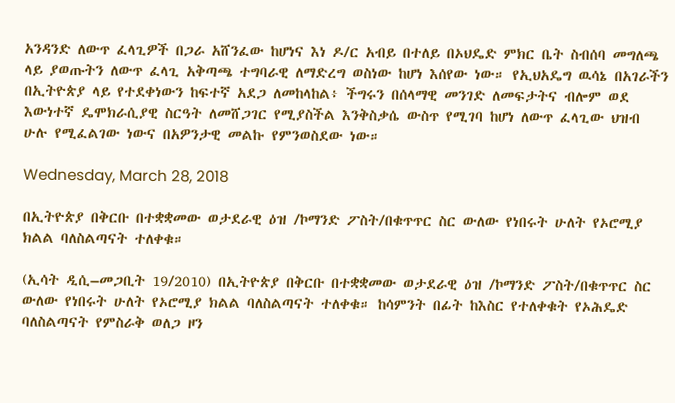አንዳንድ ለውጥ ፈላጊዎች በጋራ አሸንፈው ከሆነና እነ ዶ/ር አብይ በተለይ በኦህዴድ ምክር ቤት ስብሰባ መግለጫ ላይ ያወጡትን ለውጥ ፈላጊ አቅጣጫ ተግባራዊ ለማድረግ ወስነው ከሆነ እሰየው ነው። የኢህአዴግ ዉሳኔ በአገራችን በኢትዮጵያ ላይ የተደቀነውን ከፍተኛ አደጋ ለመከላከል፥ ችግሩን በሰላማዊ መንገድ ለመፍታትና ብሎም ወደ እውነተኛ ዴሞክራሲያዊ ስርዓት ለመሸጋገር የሚያስችል እንቅስቃሴ ውስጥ የሚገባ ከሆነ ለውጥ ፈላጊው ህዝብ ሁሉ የሚፈልገው ነውና በአዎንታዊ መልኩ የምንወስደው ነው።

Wednesday, March 28, 2018

በኢትዮጵያ በቅርቡ በተቋቋመው ወታደራዊ ዕዝ /ኮማንድ ፖስት/በቁጥጥር ስር ውለው የነበሩት ሁለት የኦሮሚያ ክልል ባለስልጣናት ተለቀቁ።

(ኢሳት ዲሲ–መጋቢት 19/2010) በኢትዮጵያ በቅርቡ በተቋቋመው ወታደራዊ ዕዝ /ኮማንድ ፖስት/በቁጥጥር ስር ውለው የነበሩት ሁለት የኦሮሚያ ክልል ባለስልጣናት ተለቀቁ። ከሳምንት በፊት ከእስር የተለቀቁት የኦሕዴድ ባለስልጣናት የምስራቅ ወለጋ ዞን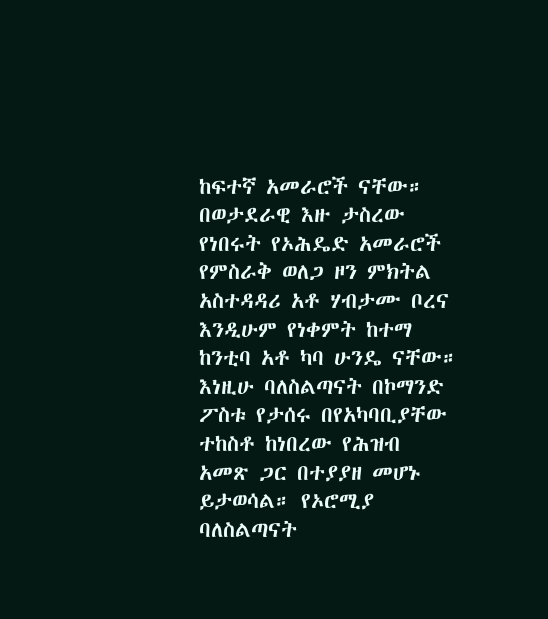ከፍተኛ አመራሮች ናቸው። በወታደራዊ እዙ ታስረው የነበሩት የኦሕዴድ አመራሮች የምስራቅ ወለጋ ዞን ምክትል አስተዳዳሪ አቶ ሃብታሙ ቦረና እንዲሁም የነቀምት ከተማ ከንቲባ አቶ ካባ ሁንዴ ናቸው። እነዚሁ ባለስልጣናት በኮማንድ ፖስቱ የታሰሩ በየአካባቢያቸው ተከስቶ ከነበረው የሕዝብ አመጽ ጋር በተያያዘ መሆኑ ይታወሳል። የኦሮሚያ ባለስልጣናት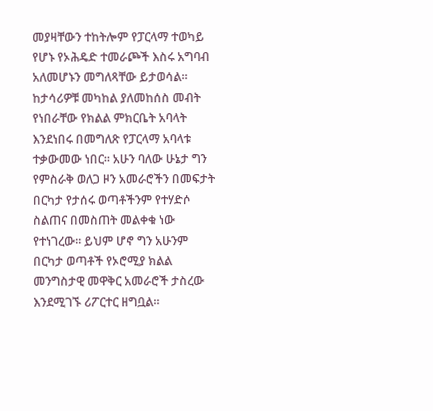መያዛቸውን ተከትሎም የፓርላማ ተወካይ የሆኑ የኦሕዴድ ተመራጮች እስሩ አግባብ አለመሆኑን መግለጻቸው ይታወሳል። ከታሳሪዎቹ መካከል ያለመከሰስ መብት የነበራቸው የክልል ምክርቤት አባላት እንደነበሩ በመግለጽ የፓርላማ አባላቱ ተቃውመው ነበር። አሁን ባለው ሁኔታ ግን የምስራቅ ወለጋ ዞን አመራሮችን በመፍታት በርካታ የታሰሩ ወጣቶችንም የተሃድሶ ስልጠና በመስጠት መልቀቁ ነው የተነገረው። ይህም ሆኖ ግን አሁንም በርካታ ወጣቶች የኦሮሚያ ክልል መንግስታዊ መዋቅር አመራሮች ታስረው እንደሚገኙ ሪፖርተር ዘግቧል።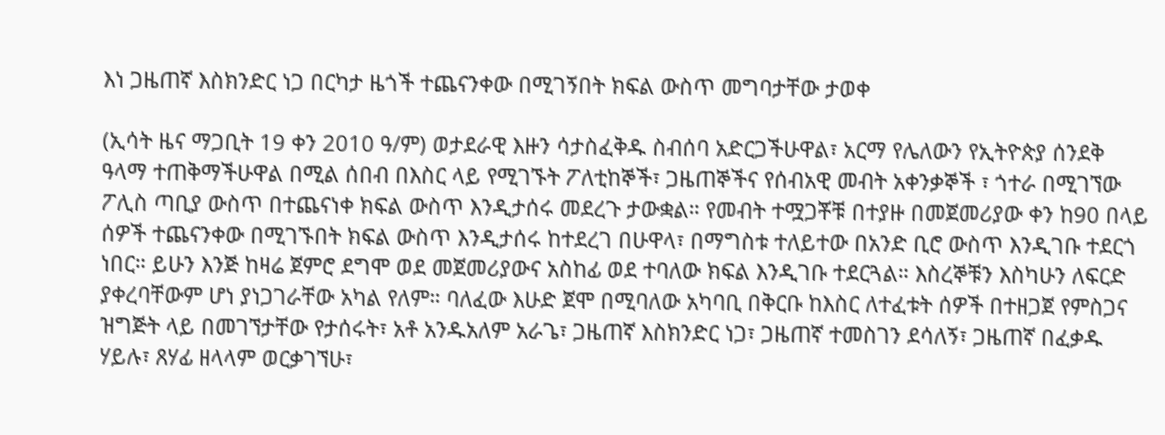እነ ጋዜጠኛ እስክንድር ነጋ በርካታ ዜጎች ተጨናንቀው በሚገኝበት ክፍል ውስጥ መግባታቸው ታወቀ

(ኢሳት ዜና ማጋቢት 19 ቀን 2010 ዓ/ም) ወታደራዊ እዙን ሳታስፈቅዱ ስብሰባ አድርጋችሁዋል፣ አርማ የሌለውን የኢትዮጵያ ሰንደቅ ዓላማ ተጠቅማችሁዋል በሚል ሰበብ በእስር ላይ የሚገኙት ፖለቲከኞች፣ ጋዜጠኞችና የሰብአዊ መብት አቀንቃኞች ፣ ጎተራ በሚገኘው ፖሊስ ጣቢያ ውስጥ በተጨናነቀ ክፍል ውስጥ እንዲታሰሩ መደረጉ ታውቋል። የመብት ተሟጋቾቹ በተያዙ በመጀመሪያው ቀን ከ90 በላይ ሰዎች ተጨናንቀው በሚገኙበት ክፍል ውስጥ እንዲታሰሩ ከተደረገ በሁዋላ፣ በማግስቱ ተለይተው በአንድ ቢሮ ውስጥ እንዲገቡ ተደርጎ ነበር። ይሁን እንጅ ከዛሬ ጀምሮ ደግሞ ወደ መጀመሪያውና አስከፊ ወደ ተባለው ክፍል እንዲገቡ ተደርጓል። እስረኞቹን እስካሁን ለፍርድ ያቀረባቸውም ሆነ ያነጋገራቸው አካል የለም። ባለፈው እሁድ ጀሞ በሚባለው አካባቢ በቅርቡ ከእስር ለተፈቱት ሰዎች በተዘጋጀ የምስጋና ዝግጅት ላይ በመገኘታቸው የታሰሩት፣ አቶ አንዱአለም አራጌ፣ ጋዜጠኛ እስክንድር ነጋ፣ ጋዜጠኛ ተመስገን ደሳለኝ፣ ጋዜጠኛ በፈቃዱ ሃይሉ፣ ጸሃፊ ዘላላም ወርቃገኘሁ፣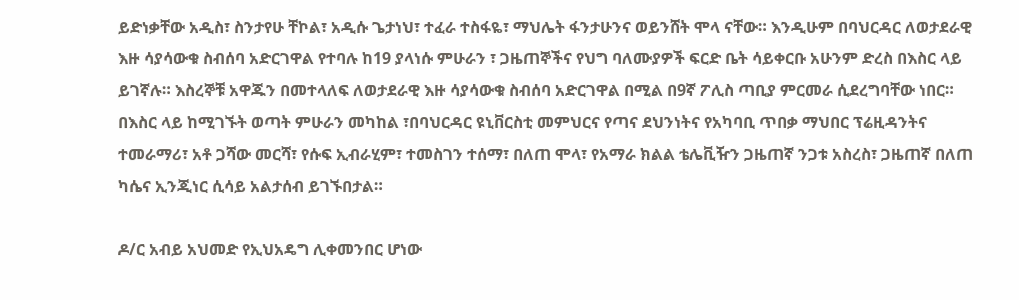ይድነቃቸው አዲስ፣ ስንታየሁ ቸኮል፣ አዲሱ ጌታነህ፣ ተፈራ ተስፋዬ፣ ማህሌት ፋንታሁንና ወይንሸት ሞላ ናቸው። እንዲሁም በባህርዳር ለወታደራዊ እዙ ሳያሳውቁ ስብሰባ አድርገዋል የተባሉ ከ19 ያላነሱ ምሁራን ፣ ጋዜጠኞችና የህግ ባለሙያዎች ፍርድ ቤት ሳይቀርቡ አሁንም ድረስ በእስር ላይ ይገኛሉ። እስረኞቹ አዋጁን በመተላለፍ ለወታደራዊ እዙ ሳያሳውቁ ስብሰባ አድርገዋል በሚል በ9ኛ ፖሊስ ጣቢያ ምርመራ ሲደረግባቸው ነበር። በእስር ላይ ከሚገኙት ወጣት ምሁራን መካከል ፣በባህርዳር ዩኒቨርስቲ መምህርና የጣና ደህንነትና የአካባቢ ጥበቃ ማህበር ፕሬዚዳንትና ተመራማሪ፣ አቶ ጋሻው መርሻ፣ የሱፍ ኢብራሂም፣ ተመስገን ተሰማ፣ በለጠ ሞላ፣ የአማራ ክልል ቴሌቪዥን ጋዜጠኛ ንጋቱ አስረስ፣ ጋዜጠኛ በለጠ ካሴና ኢንጂነር ሲሳይ አልታሰብ ይገኙበታል።

ዶ/ር አብይ አህመድ የኢህአዴግ ሊቀመንበር ሆነው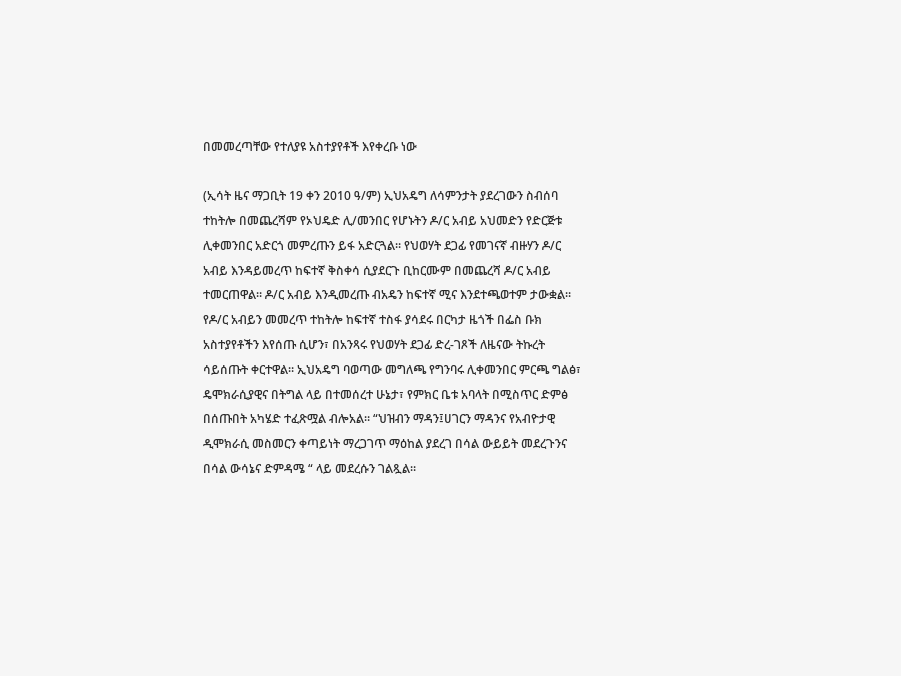በመመረጣቸው የተለያዩ አስተያየቶች እየቀረቡ ነው

(ኢሳት ዜና ማጋቢት 19 ቀን 2010 ዓ/ም) ኢህአዴግ ለሳምንታት ያደረገውን ስብሰባ ተከትሎ በመጨረሻም የኦህዴድ ሊ/መንበር የሆኑትን ዶ/ር አብይ አህመድን የድርጅቱ ሊቀመንበር አድርጎ መምረጡን ይፋ አድርጓል። የህወሃት ደጋፊ የመገናኛ ብዙሃን ዶ/ር አብይ እንዳይመረጥ ከፍተኛ ቅስቀሳ ሲያደርጉ ቢከርሙም በመጨረሻ ዶ/ር አብይ ተመርጠዋል። ዶ/ር አብይ እንዲመረጡ ብአዴን ከፍተኛ ሚና እንደተጫወተም ታውቋል። የዶ/ር አብይን መመረጥ ተከትሎ ከፍተኛ ተስፋ ያሳደሩ በርካታ ዜጎች በፌስ ቡክ አስተያየቶችን እየሰጡ ሲሆን፣ በአንጻሩ የህወሃት ደጋፊ ድረ-ገጾች ለዜናው ትኩረት ሳይሰጡት ቀርተዋል። ኢህአዴግ ባወጣው መግለጫ የግንባሩ ሊቀመንበር ምርጫ ግልፅ፣ ዴሞክራሲያዊና በትግል ላይ በተመሰረተ ሁኔታ፣ የምክር ቤቱ አባላት በሚስጥር ድምፅ በሰጡበት አካሄድ ተፈጽሟል ብሎአል። “ህዝብን ማዳን፤ሀገርን ማዳንና የአብዮታዊ ዲሞክራሲ መስመርን ቀጣይነት ማረጋገጥ ማዕከል ያደረገ በሳል ውይይት መደረጉንና በሳል ውሳኔና ድምዳሜ “ ላይ መደረሱን ገልጿል።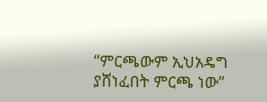“ምርጫውም ኢህአዴግ ያሸነፈበት ምርጫ ነው”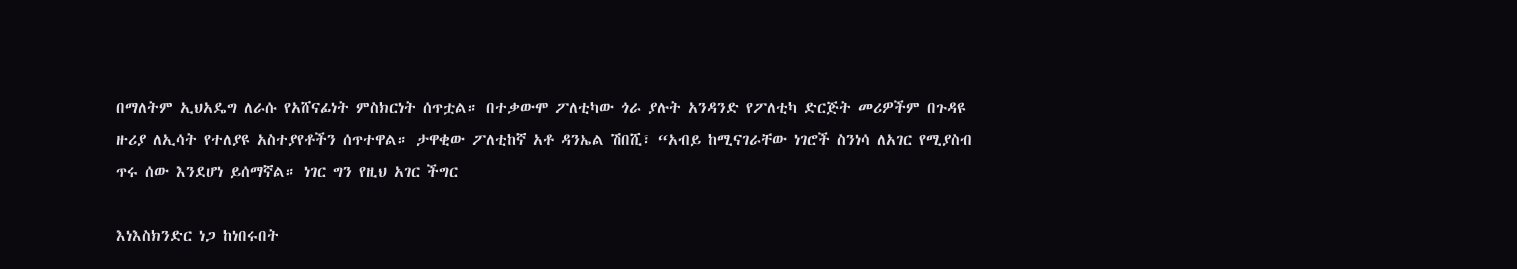በማለትም ኢህአዴግ ለራሱ የአሸናፊነት ምስክርነት ሰጥቷል። በተቃውሞ ፖለቲካው ጎራ ያሉት አንዳንድ የፖለቲካ ድርጅት መሪዎችም በጉዳዩ ዙሪያ ለኢሳት የተለያዩ አስተያየቶችን ሰጥተዋል። ታዋቂው ፖለቲከኛ አቶ ዳንኤል ሽበሺ፣ “አብይ ከሚናገራቸው ነገሮች ስንነሳ ለአገር የሚያስብ ጥሩ ሰው እንደሆነ ይሰማኛል። ነገር ግን የዚህ አገር ችግር

እነእስክንድር ነጋ ከነበሩበት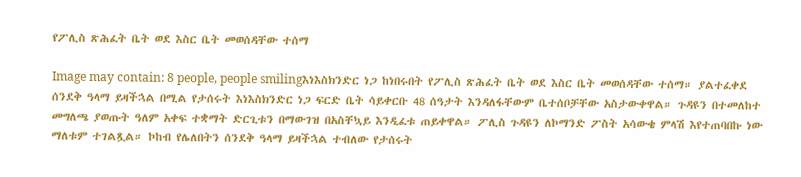የፖሊስ ጽሕፈት ቤት ወደ እስር ቤት መወሰዳቸው ተሰማ

Image may contain: 8 people, people smilingእነእስክንድር ነጋ ከነበሩበት የፖሊስ ጽሕፈት ቤት ወደ እስር ቤት መወሰዳቸው ተሰማ። ያልተፈቀደ ሰንደቅ ዓላማ ይዛችኋል በሚል የታሰሩት እነእስክንድር ነጋ ፍርድ ቤት ሳይቀርቡ 48 ሰዓታት እንዳለፋቸውም ቤተሰቦቻቸው አስታውቀዋል። ጉዳዩን በተመለከተ መግለጫ ያወጡት ዓለም አቀፍ ተቋማት ድርጊቱን በማውገዝ በአስቸኳይ እንዲፈቱ ጠይቀዋል። ፖሊስ ጉዳዩን ለኮማንድ ፖስት አሳውቄ ምላሽ እየተጠባበኩ ነው ማለቱም ተገልጿል። ኮከብ የሌለበትን ሰንደቅ ዓላማ ይዛችኋል ተብለው የታሰሩት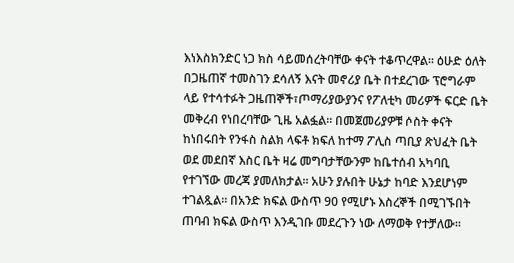እነእስክንድር ነጋ ክስ ሳይመሰረትባቸው ቀናት ተቆጥረዋል። ዕሁድ ዕለት በጋዜጠኛ ተመስገን ደሳለኝ እናት መኖሪያ ቤት በተደረገው ፕሮግራም ላይ የተሳተፉት ጋዜጠኞች፣ጦማሪያውያንና የፖለቲካ መሪዎች ፍርድ ቤት መቅረብ የነበረባቸው ጊዜ አልፏል። በመጀመሪያዎቹ ሶስት ቀናት ከነበሩበት የንፋስ ስልክ ላፍቶ ክፍለ ከተማ ፖሊስ ጣቢያ ጽህፈት ቤት ወደ መደበኛ እስር ቤት ዛሬ መግባታቸውንም ከቤተሰብ አካባቢ የተገኘው መረጃ ያመለክታል። አሁን ያሉበት ሁኔታ ከባድ እንደሆነም ተገልጿል። በአንድ ክፍል ውስጥ 90 የሚሆኑ እስረኞች በሚገኙበት ጠባብ ክፍል ውስጥ እንዲገቡ መደረጉን ነው ለማወቅ የተቻለው።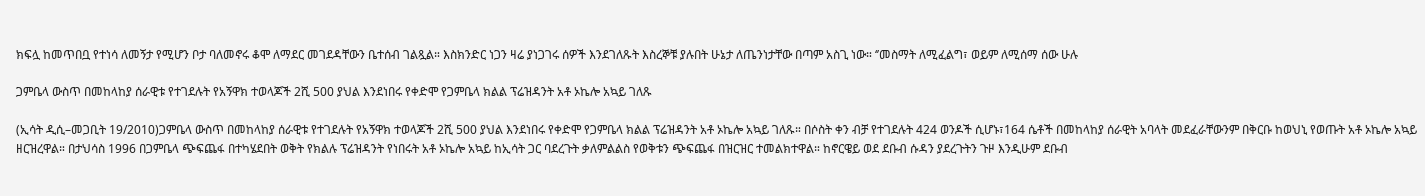ክፍሏ ከመጥበቧ የተነሳ ለመኝታ የሚሆን ቦታ ባለመኖሩ ቆሞ ለማደር መገደዳቸውን ቤተሰብ ገልጿል። እስክንድር ነጋን ዛሬ ያነጋገሩ ሰዎች እንደገለጹት እስረኞቹ ያሉበት ሁኔታ ለጤንነታቸው በጣም አስጊ ነው። ‘’መስማት ለሚፈልግ፣ ወይም ለሚሰማ ሰው ሁሉ

ጋምቤላ ውስጥ በመከላከያ ሰራዊቱ የተገደሉት የአኝዋክ ተወላጆች 2ሺ 500 ያህል እንደነበሩ የቀድሞ የጋምቤላ ክልል ፕሬዝዳንት አቶ ኦኬሎ አኳይ ገለጹ

(ኢሳት ዲሲ–መጋቢት 19/2010)ጋምቤላ ውስጥ በመከላከያ ሰራዊቱ የተገደሉት የአኝዋክ ተወላጆች 2ሺ 500 ያህል እንደነበሩ የቀድሞ የጋምቤላ ክልል ፕሬዝዳንት አቶ ኦኬሎ አኳይ ገለጹ። በሶስት ቀን ብቻ የተገደሉት 424 ወንዶች ሲሆኑ፣164 ሴቶች በመከላከያ ሰራዊት አባላት መደፈራቸውንም በቅርቡ ከወህኒ የወጡት አቶ ኦኬሎ አኳይ ዘርዝረዋል። በታህሳስ 1996 በጋምቤላ ጭፍጨፋ በተካሄደበት ወቅት የክልሉ ፕሬዝዳንት የነበሩት አቶ ኦኬሎ አኳይ ከኢሳት ጋር ባደረጉት ቃለምልልስ የወቅቱን ጭፍጨፋ በዝርዝር ተመልክተዋል። ከኖርዌይ ወደ ደቡብ ሱዳን ያደረጉትን ጉዞ እንዲሁም ደቡብ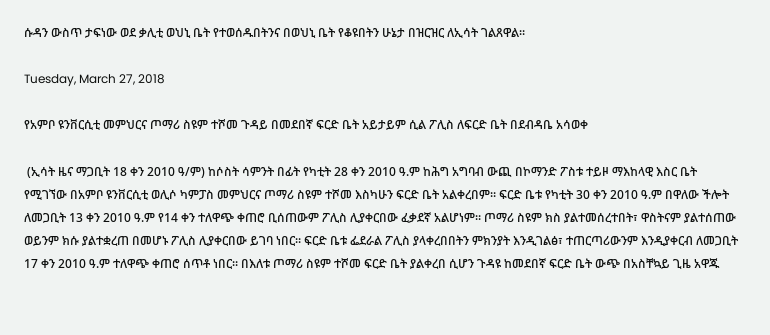ሱዳን ውስጥ ታፍነው ወደ ቃሊቲ ወህኒ ቤት የተወሰዱበትንና በወህኒ ቤት የቆዩበትን ሁኔታ በዝርዝር ለኢሳት ገልጸዋል።

Tuesday, March 27, 2018

የአምቦ ዩንቨርሲቲ መምህርና ጦማሪ ስዩም ተሾመ ጉዳይ በመደበኛ ፍርድ ቤት አይታይም ሲል ፖሊስ ለፍርድ ቤት በደብዳቤ አሳወቀ

 (ኢሳት ዜና ማጋቢት 18 ቀን 2010 ዓ/ም) ከሶስት ሳምንት በፊት የካቲት 28 ቀን 2010 ዓ.ም ከሕግ አግባብ ውጪ በኮማንድ ፖስቱ ተይዞ ማእከላዊ እስር ቤት የሚገኘው በአምቦ ዩንቨርሲቲ ወሊሶ ካምፓስ መምህርና ጦማሪ ስዩም ተሾመ እስካሁን ፍርድ ቤት አልቀረበም። ፍርድ ቤቱ የካቲት 30 ቀን 2010 ዓ.ም በዋለው ችሎት ለመጋቢት 13 ቀን 2010 ዓ.ም የ14 ቀን ተለዋጭ ቀጠሮ ቢሰጠውም ፖሊስ ሊያቀርበው ፈቃደኛ አልሆነም። ጦማሪ ስዩም ክስ ያልተመሰረተበት፣ ዋስትናም ያልተሰጠው ወይንም ክሱ ያልተቋረጠ በመሆኑ ፖሊስ ሊያቀርበው ይገባ ነበር። ፍርድ ቤቱ ፌደራል ፖሊስ ያላቀረበበትን ምክንያት እንዲገልፅ፣ ተጠርጣሪውንም እንዲያቀርብ ለመጋቢት 17 ቀን 2010 ዓ.ም ተለዋጭ ቀጠሮ ሰጥቶ ነበር። በእለቱ ጦማሪ ስዩም ተሾመ ፍርድ ቤት ያልቀረበ ሲሆን ጉዳዩ ከመደበኛ ፍርድ ቤት ውጭ በአስቸኳይ ጊዜ አዋጁ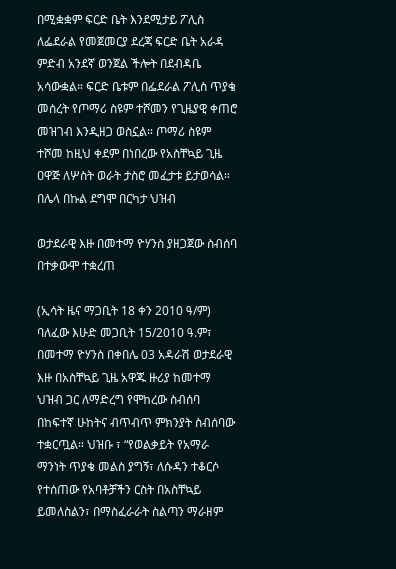በሚቋቋም ፍርድ ቤት እንደሚታይ ፖሊስ ለፌደራል የመጀመርያ ደረጃ ፍርድ ቤት አራዳ ምድብ አንደኛ ወንጀል ችሎት በደብዳቤ አሳውቋል። ፍርድ ቤቱም በፌደራል ፖሊስ ጥያቄ መሰረት የጦማሪ ስዩም ተሾመን የጊዜያዊ ቀጠሮ መዝገብ እንዲዘጋ ወስኗል። ጦማሪ ስዩም ተሾመ ከዚህ ቀደም በነበረው የአስቸኳይ ጊዜ ዐዋጅ ለሦስት ወራት ታስሮ መፈታቱ ይታወሳል። በሌላ በኩል ደግሞ በርካታ ህዝብ

ወታደራዊ እዙ በመተማ ዮሃንስ ያዘጋጀው ስብሰባ በተቃውሞ ተቋረጠ

(ኢሳት ዜና ማጋቢት 18 ቀን 2010 ዓ/ም) ባለፈው እሁድ መጋቢት 15/2010 ዓ.ም፣ በመተማ ዮሃንስ በቀበሌ 03 አዳራሽ ወታደራዊ እዙ በአስቸኳይ ጊዜ አዋጁ ዙሪያ ከመተማ ህዝብ ጋር ለማድረግ የሞከረው ስብሰባ በከፍተኛ ሁከትና ብጥብጥ ምክንያት ስብሰባው ተቋርጧል። ህዝቡ ፣ “የወልቃይት የአማራ ማንነት ጥያቄ መልስ ያግኝ፣ ለሱዳን ተቆርሶ የተሰጠው የአባቶቻችን ርስት በአስቸኳይ ይመለስልን፣ በማስፈራራት ስልጣን ማራዘም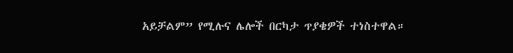አይቻልም” የሚሉና ሌሎች በርካታ ጥያቄዎች ተነስተዋል።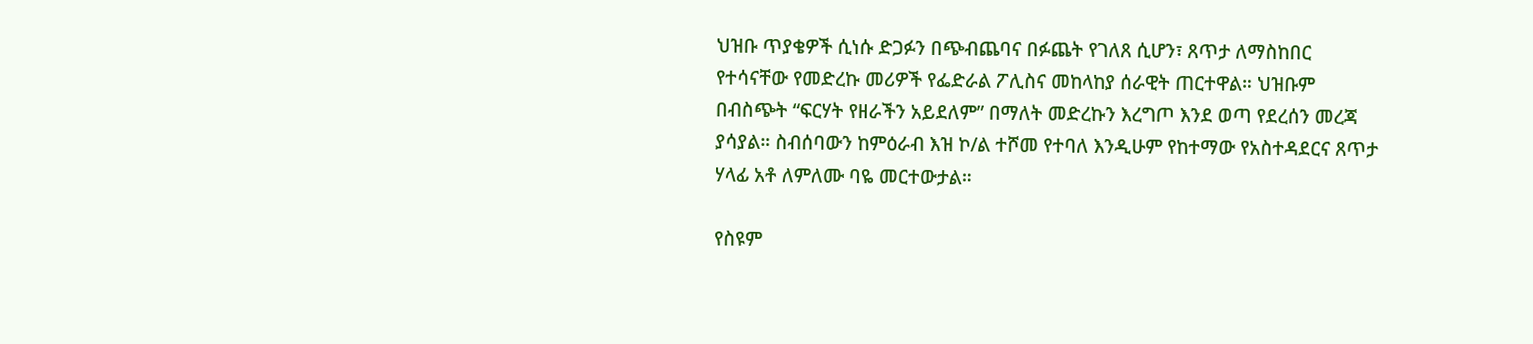ህዝቡ ጥያቄዎች ሲነሱ ድጋፉን በጭብጨባና በፉጨት የገለጸ ሲሆን፣ ጸጥታ ለማስከበር የተሳናቸው የመድረኩ መሪዎች የፌድራል ፖሊስና መከላከያ ሰራዊት ጠርተዋል። ህዝቡም በብስጭት “ፍርሃት የዘራችን አይደለም” በማለት መድረኩን እረግጦ እንደ ወጣ የደረሰን መረጃ ያሳያል። ስብሰባውን ከምዕራብ እዝ ኮ/ል ተሾመ የተባለ እንዲሁም የከተማው የአስተዳደርና ጸጥታ ሃላፊ አቶ ለምለሙ ባዬ መርተውታል።

የስዩም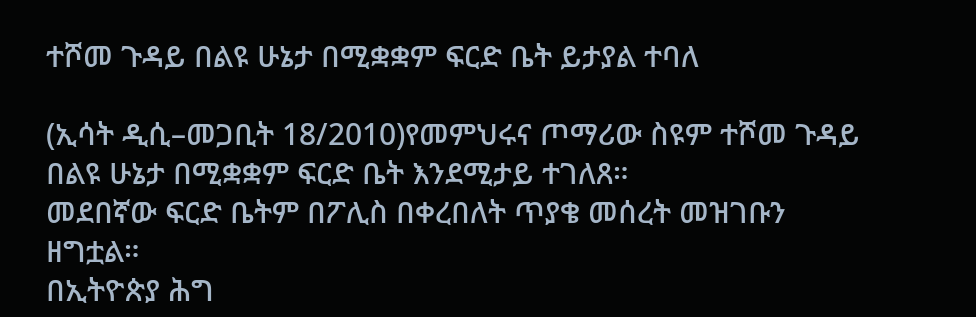ተሾመ ጉዳይ በልዩ ሁኔታ በሚቋቋም ፍርድ ቤት ይታያል ተባለ

(ኢሳት ዲሲ–መጋቢት 18/2010)የመምህሩና ጦማሪው ስዩም ተሾመ ጉዳይ በልዩ ሁኔታ በሚቋቋም ፍርድ ቤት እንደሚታይ ተገለጸ።
መደበኛው ፍርድ ቤትም በፖሊስ በቀረበለት ጥያቄ መሰረት መዝገቡን ዘግቷል።
በኢትዮጵያ ሕግ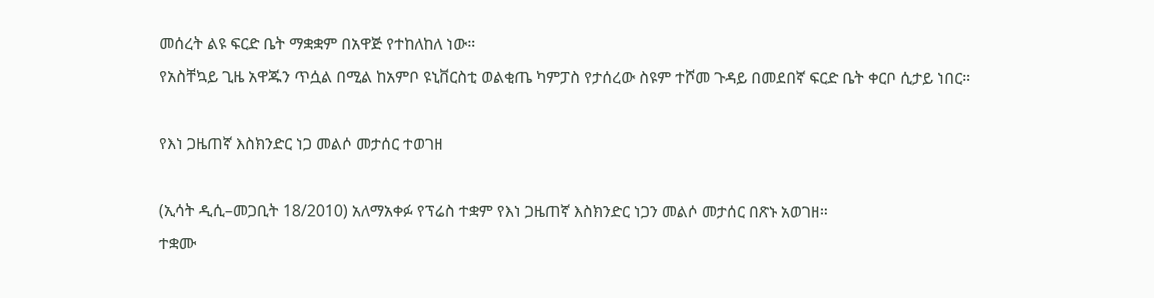መሰረት ልዩ ፍርድ ቤት ማቋቋም በአዋጅ የተከለከለ ነው።
የአስቸኳይ ጊዜ አዋጁን ጥሷል በሚል ከአምቦ ዩኒቨርስቲ ወልቂጤ ካምፓስ የታሰረው ስዩም ተሾመ ጉዳይ በመደበኛ ፍርድ ቤት ቀርቦ ሲታይ ነበር።

የእነ ጋዜጠኛ እስክንድር ነጋ መልሶ መታሰር ተወገዘ

(ኢሳት ዲሲ–መጋቢት 18/2010) አለማአቀፉ የፕሬስ ተቋም የእነ ጋዜጠኛ እስክንድር ነጋን መልሶ መታሰር በጽኑ አወገዘ።
ተቋሙ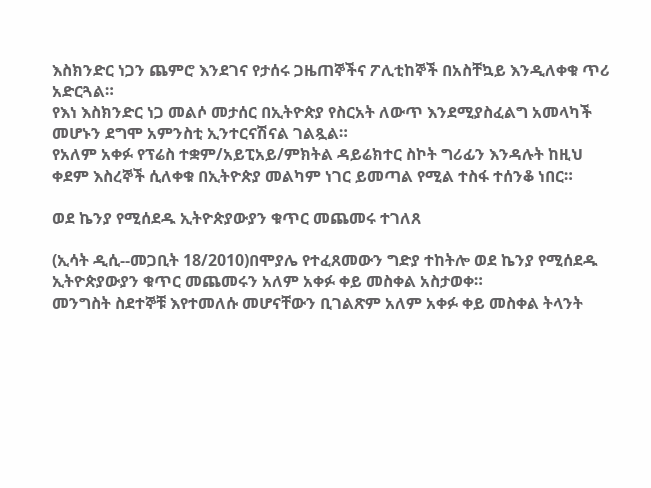እስክንድር ነጋን ጨምሮ እንደገና የታሰሩ ጋዜጠኞችና ፖሊቲከኞች በአስቸኳይ እንዲለቀቁ ጥሪ አድርጓል።
የእነ እስክንድር ነጋ መልሶ መታሰር በኢትዮጵያ የስርአት ለውጥ እንደሚያስፈልግ አመላካች መሆኑን ደግሞ አምንስቲ ኢንተርናሽናል ገልጿል።
የአለም አቀፉ የፕሬስ ተቋም/አይፒአይ/ምክትል ዳይሬክተር ስኮት ግሪፊን እንዳሉት ከዚህ ቀደም እስረኞች ሲለቀቁ በኢትዮጵያ መልካም ነገር ይመጣል የሚል ተስፋ ተሰንቆ ነበር።

ወደ ኬንያ የሚሰደዱ ኢትዮጵያውያን ቁጥር መጨመሩ ተገለጸ

(ኢሳት ዲሲ--መጋቢት 18/2010)በሞያሌ የተፈጸመውን ግድያ ተከትሎ ወደ ኬንያ የሚሰደዱ ኢትዮጵያውያን ቁጥር መጨመሩን አለም አቀፉ ቀይ መስቀል አስታወቀ።
መንግስት ስደተኞቹ እየተመለሱ መሆናቸውን ቢገልጽም አለም አቀፉ ቀይ መስቀል ትላንት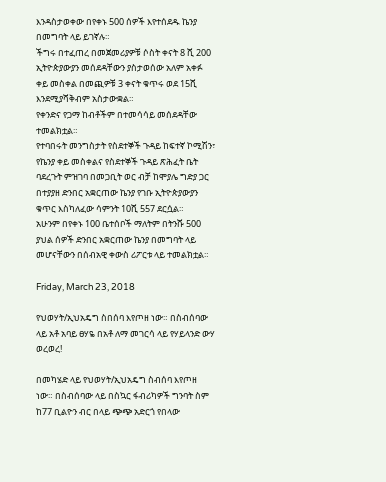እንዳስታወቀው በየቀኑ 500 ሰዎች እየተሰደዱ ኬንያ በመግባት ላይ ይገኛሉ።
ችግሩ በተፈጠረ በመጀመሪያዎቹ ሶስት ቀናት 8 ሺ 200 ኢትዮጵያውያን መሰደዳቸውን ያስታወሰው አለም አቀፉ ቀይ መስቀል በመጪዎቹ 3 ቀናት ቁጥሩ ወደ 15ሺ እንደሚያሻቅብም አስታውቋል።
የቀንድና የጋማ ከብቶችም በተመሳሳይ መሰደዳቸው ተመልክቷል።
የተባበሩት መንግስታት የስደተኞች ጉዳይ ከፍተኛ ኮሚሽን፣ የኬንያ ቀይ መስቀልና የስደተኞች ጉዳይ ጽሕፈት ቤት ባደረጉት ምዝገባ በመጋቢት ወር ብቻ ከሞያሌ ግድያ ጋር በተያያዘ ድንበር አቋርጠው ኬንያ የገቡ ኢትዮጵያውያን ቁጥር እስካለፈው ሳምንት 10ሺ 557 ደርሷል።
አሁንም በየቀኑ 100 ቤተሰቦች ማለትም በትንሹ 500 ያህል ሰዎች ድንበር አቋርጠው ኬንያ በመግባት ላይ መሆናቸውን በሰብአዊ ቀውስ ሪፖርቱ ላይ ተመልክቷል።

Friday, March 23, 2018

የህወሃት/ኢህአዴግ ስበሰባ እየጦዘ ነው። በስብሰባው ላይ አቶ አባይ ፀሃዬ በአቶ ለማ መገርሳ ላይ የሃይላንድ ውሃ ወረወረ!

በመካሄድ ላይ የህወሃት/ኢህአዴግ ስብሰባ እየጦዘ ነው። በስብሰባው ላይ በስኳር ፋብሪካዎች ግንባት ስም ከ77 ቢልዮን ብር በላይ ጭጭ አድርጎ የበላው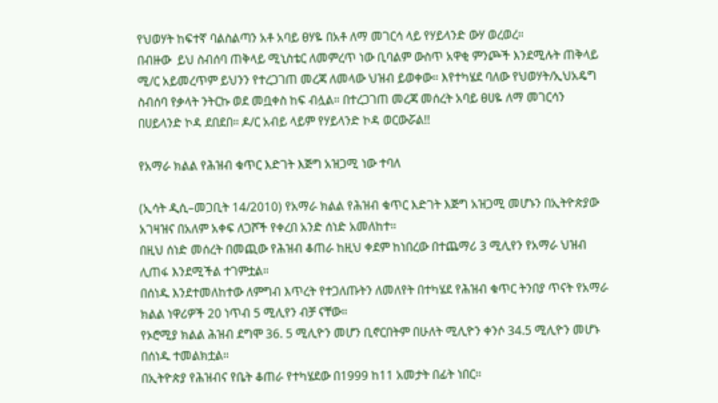የህወሃት ከፍተኛ ባልስልጣን አቶ አባይ ፀሃዬ በአቶ ለማ መገርሳ ላይ የሃይላንድ ውሃ ወረወረ።
በብዙው  ይህ ስብሰባ ጠቅላይ ሚኒስቴር ለመምረጥ ነው ቢባልም ውስጥ አዋቂ ምንጮች እንደሚሉት ጠቅላይ ሚ/ር አይመረጥም ይህንን የተረጋገጠ መረጃ ለመላው ህዝብ ይወቀው። እየተካሄደ ባለው የህወሃት/ኢህአዴግ ስብሰባ የቃላት ንትርኩ ወደ መቧቀስ ከፍ ብሏል። በተረጋገጠ መረጃ መሰረት አባይ ፀሀዬ ለማ መገርሳን በሀይላንድ ኮዳ ደበደበ። ዶ/ር አብይ ላይም የሃይላንድ ኮዳ ወርውሯል!!

የአማራ ክልል የሕዝብ ቁጥር እድገት እጅግ አዝጋሚ ነው ተባለ

(ኢሳት ዲሲ–መጋቢት 14/2010) የአማራ ክልል የሕዝብ ቁጥር እድገት እጅግ አዝጋሚ መሆኑን በኢትዮጵያው አገዛዝና በአለም አቀፍ ለጋሾች የቀረበ አንድ ሰነድ አመለከተ።
በዚህ ሰነድ መሰረት በመጪው የሕዝብ ቆጠራ ከዚህ ቀደም ከነበረው በተጨማሪ 3 ሚሊየን የአማራ ህዝብ ሊጠፋ እንደሚችል ተገምቷል።
በሰነዱ እንደተመለከተው ለምግብ እጥረት የተጋለጡትን ለመለየት በተካሄደ የሕዝብ ቁጥር ትንበያ ጥናት የአማራ ክልል ነዋሪዎች 20 ነጥብ 5 ሚሊየን ብቻ ናቸው።
የኦሮሚያ ክልል ሕዝብ ደግሞ 36. 5 ሚሊዮን መሆን ቢኖርበትም በሁለት ሚሊዮን ቀንሶ 34.5 ሚሊዮን መሆኑ በሰነዱ ተመልክቷል።
በኢትዮጵያ የሕዝብና የቤት ቆጠራ የተካሄደው በ1999 ከ11 አመታት በፊት ነበር።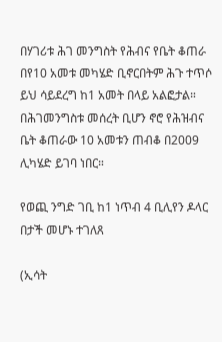በሃገሪቱ ሕገ መንግስት የሕብና የቤት ቆጠራ በየ10 አመቱ መካሄድ ቢኖርበትም ሕጉ ተጥሶ ይህ ሳይደረግ ከ1 አመት በላይ አልፎታል።
በሕገመንግስቱ መሰረት ቢሆን ኖሮ የሕዝብና ቤት ቆጠራው 10 አመቱን ጠብቆ በ2009 ሊካሄድ ይገባ ነበር።

የወጪ ንግድ ገቢ ከ1 ነጥብ 4 ቢሊየን ዶላር በታች መሆኑ ተገለጸ

(ኢሳት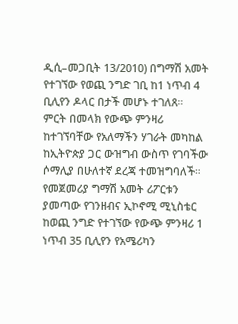ዲሲ–መጋቢት 13/2010) በግማሽ አመት የተገኘው የወጪ ንግድ ገቢ ከ1 ነጥብ 4 ቢሊየን ዶላር በታች መሆኑ ተገለጸ።
ምርት በመላክ የውጭ ምንዛሪ ከተገኘባቸው የአለማችን ሃገራት መካከል ከኢትዮጵያ ጋር ውዝግብ ውስጥ የገባችው ሶማሊያ በሁለተኛ ደረጃ ተመዝግባለች።
የመጀመሪያ ግማሽ አመት ሪፖርቱን ያመጣው የገንዘብና ኢኮኖሚ ሚኒስቴር ከወጪ ንግድ የተገኘው የውጭ ምንዛሪ 1 ነጥብ 35 ቢሊየን የአሜሪካን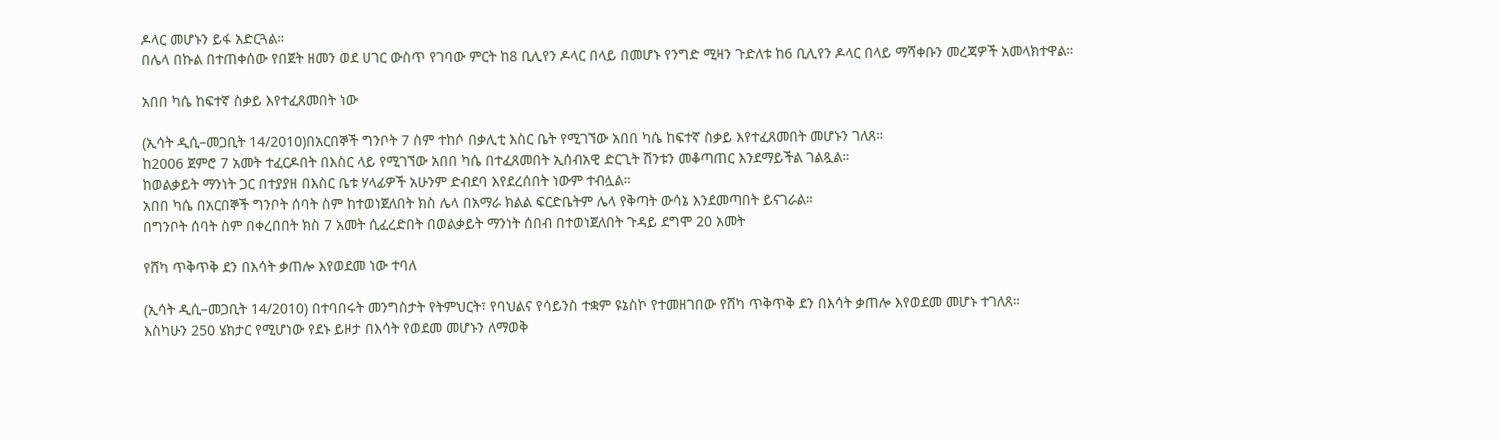ዶላር መሆኑን ይፋ አድርጓል።
በሌላ በኩል በተጠቀሰው የበጀት ዘመን ወደ ሀገር ውስጥ የገባው ምርት ከ8 ቢሊየን ዶላር በላይ በመሆኑ የንግድ ሚዛን ጉድለቱ ከ6 ቢሊየን ዶላር በላይ ማሻቀቡን መረጃዎች አመላክተዋል።

አበበ ካሴ ከፍተኛ ስቃይ እየተፈጸመበት ነው

(ኢሳት ዲሲ–መጋቢት 14/2010)በአርበኞች ግንቦት 7 ስም ተከሶ በቃሊቲ እስር ቤት የሚገኘው አበበ ካሴ ከፍተኛ ስቃይ እየተፈጸመበት መሆኑን ገለጸ።
ከ2006 ጀምሮ 7 አመት ተፈርዶበት በእስር ላይ የሚገኘው አበበ ካሴ በተፈጸመበት ኢሰብአዊ ድርጊት ሽንቱን መቆጣጠር እንደማይችል ገልጿል።
ከወልቃይት ማንነት ጋር በተያያዘ በእስር ቤቱ ሃላፊዎች አሁንም ድብደባ እየደረሰበት ነውም ተብሏል።
አበበ ካሴ በአርበኞች ግንቦት ሰባት ስም ከተወነጀለበት ክስ ሌላ በአማራ ክልል ፍርድቤትም ሌላ የቅጣት ውሳኔ እንደመጣበት ይናገራል።
በግንቦት ሰባት ስም በቀረበበት ክስ 7 አመት ሲፈረድበት በወልቃይት ማንነት ሰበብ በተወነጀለበት ጉዳይ ደግሞ 20 አመት

የሸካ ጥቅጥቅ ደን በእሳት ቃጠሎ እየወደመ ነው ተባለ

(ኢሳት ዲሲ–መጋቢት 14/2010) በተባበሩት መንግስታት የትምህርት፣ የባህልና የሳይንስ ተቋም ዩኔስኮ የተመዘገበው የሸካ ጥቅጥቅ ደን በእሳት ቃጠሎ እየወደመ መሆኑ ተገለጸ።
እስካሁን 250 ሄክታር የሚሆነው የደኑ ይዞታ በእሳት የወደመ መሆኑን ለማወቅ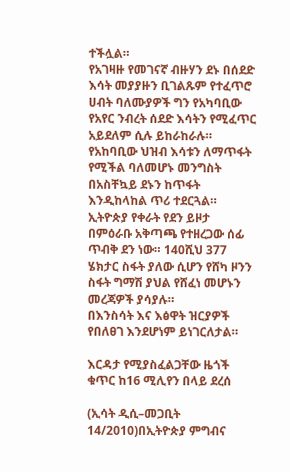ተችሏል።
የአገዛዙ የመገናኛ ብዙሃን ደኑ በሰደድ እሳት መያያዙን ቢገልጹም የተፈጥሮ ሀብት ባለሙያዎች ግን የአካባቢው የአየር ንብረት ሰደድ እሳትን የሚፈጥር አይደለም ሲሉ ይከራከራሉ።
የአከባቢው ህዝብ እሳቱን ለማጥፋት የሚችል ባለመሆኑ መንግስት በአስቸኳይ ደኑን ከጥፋት እንዲከላከል ጥሪ ተደርጓል።
ኢትዮጵያ የቀራት የደን ይዞታ በምዕራቡ አቅጣጫ የተዘረጋው ሰፊ ጥብቅ ደን ነው። 140ሺህ 377 ሄክታር ስፋት ያለው ሲሆን የሸካ ዞንን ስፋት ግማሽ ያህል የሸፈነ መሆኑን መረጃዎች ያሳያሉ።
በእንስሳት እና እፅዋት ዝርያዎች የበለፀገ እንደሆነም ይነገርለታል።

እርዳታ የሚያስፈልጋቸው ዜጎች ቁጥር ከ16 ሚሊየን በላይ ደረሰ

(ኢሳት ዲሲ–መጋቢት 14/2010)በኢትዮጵያ ምግብና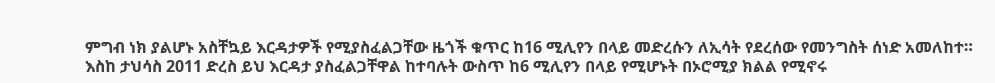ምግብ ነክ ያልሆኑ አስቸኳይ እርዳታዎች የሚያስፈልጋቸው ዜጎች ቁጥር ከ16 ሚሊየን በላይ መድረሱን ለኢሳት የደረሰው የመንግስት ሰነድ አመለከተ።
እስከ ታህሳስ 2011 ድረስ ይህ እርዳታ ያስፈልጋቸዋል ከተባሉት ውስጥ ከ6 ሚሊየን በላይ የሚሆኑት በኦሮሚያ ክልል የሚኖሩ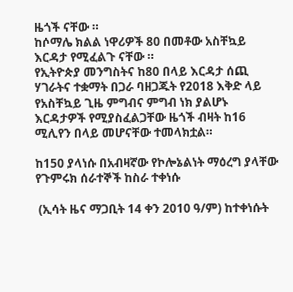ዜጎች ናቸው ።
ከሶማሌ ክልል ነዋሪዎች 80 በመቶው አስቸኳይ እርዳታ የሚፈልጉ ናቸው ።
የኢትዮጵያ መንግስትና ከ80 በላይ እርዳታ ሰጪ ሃገራትና ተቋማት በጋራ ባዘጋጁት የ2018 እቅድ ላይ የአስቸኳይ ጊዜ ምግብና ምግብ ነክ ያልሆኑ እርዳታዎች የሚያስፈልጋቸው ዜጎች ብዛት ከ16 ሚሊየን በላይ መሆናቸው ተመላክቷል።

ከ150 ያላነሱ በአብዛኛው የኮሎኔልነት ማዕረግ ያላቸው የጉምሩክ ሰራተኞች ከስራ ተቀነሱ

 (ኢሳት ዜና ማጋቢት 14 ቀን 2010 ዓ/ም) ከተቀነሱት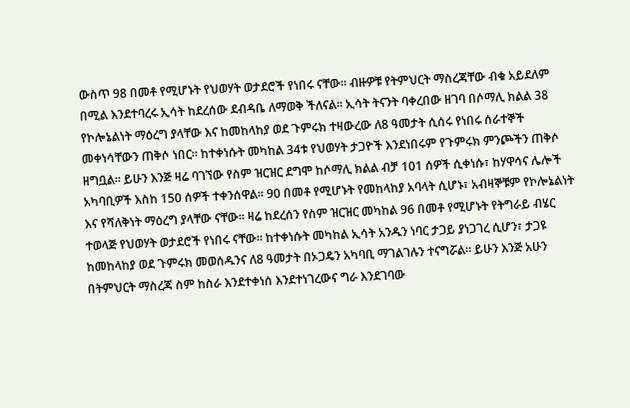ውስጥ 98 በመቶ የሚሆኑት የህወሃት ወታደሮች የነበሩ ናቸው። ብዙዎቹ የትምህርት ማስረጃቸው ብቁ አይደለም በሚል እንደተባረሩ ኢሳት ከደረሰው ደብዳቤ ለማወቅ ችለናል። ኢሳት ትናንት ባቀረበው ዘገባ በሶማሊ ክልል 38 የኮሎኔልነት ማዕረግ ያላቸው እና ከመከላከያ ወደ ጉምሩክ ተዛውረው ለ8 ዓመታት ሲሰሩ የነበሩ ሰራተኞች መቀነሳቸውን ጠቅሶ ነበር። ከተቀነሱት መካከል 34ቱ የህወሃት ታጋዮች እንደነበሩም የጉምሩክ ምንጮችን ጠቅሶ ዘግቧል። ይሁን እንጅ ዛሬ ባገኘው የስም ዝርዝር ደግሞ ከሶማሊ ክልል ብቻ 101 ሰዎች ሲቀነሱ፣ ከሃዋሳና ሌሎች አካባቢዎች እስከ 150 ሰዎች ተቀንሰዋል። 90 በመቶ የሚሆኑት የመከላከያ አባላት ሲሆኑ፣ አብዛኞቹም የኮሎኔልነት እና የሻለቅነት ማዕረግ ያላቸው ናቸው። ዛሬ ከደረሰን የስም ዝርዝር መካከል 96 በመቶ የሚሆኑት የትግራይ ብሄር ተወላጅ የህወሃት ወታደሮች የነበሩ ናቸው። ከተቀነሱት መካከል ኢሳት አንዱን ነባር ታጋይ ያነጋገረ ሲሆን፣ ታጋዩ ከመከላከያ ወደ ጉምሩክ መወሰዱንና ለ8 ዓመታት በኦጋዴን አካባቢ ማገልገሉን ተናግሯል። ይሁን እንጅ አሁን በትምህርት ማስረጃ ስም ከስራ እንደተቀነሰ እንደተነገረውና ግራ እንደገባው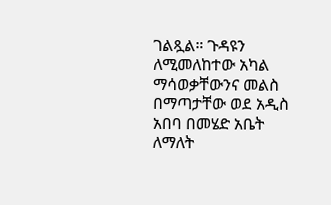ገልጿል። ጉዳዩን ለሚመለከተው አካል ማሳወቃቸውንና መልስ በማጣታቸው ወደ አዲስ አበባ በመሄድ አቤት ለማለት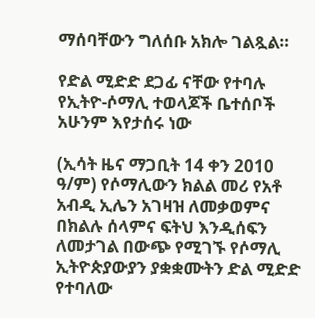ማሰባቸውን ግለሰቡ አክሎ ገልጿል።

የድል ሚድድ ደጋፊ ናቸው የተባሉ የኢትዮ-ሶማሊ ተወላጆች ቤተሰቦች አሁንም እየታሰሩ ነው

(ኢሳት ዜና ማጋቢት 14 ቀን 2010 ዓ/ም) የሶማሊውን ክልል መሪ የአቶ አብዲ ኢሌን አገዛዝ ለመቃወምና በክልሉ ሰላምና ፍትህ እንዲሰፍን ለመታገል በውጭ የሚገኙ የሶማሊ ኢትዮጵያውያን ያቋቋሙትን ድል ሚድድ የተባለው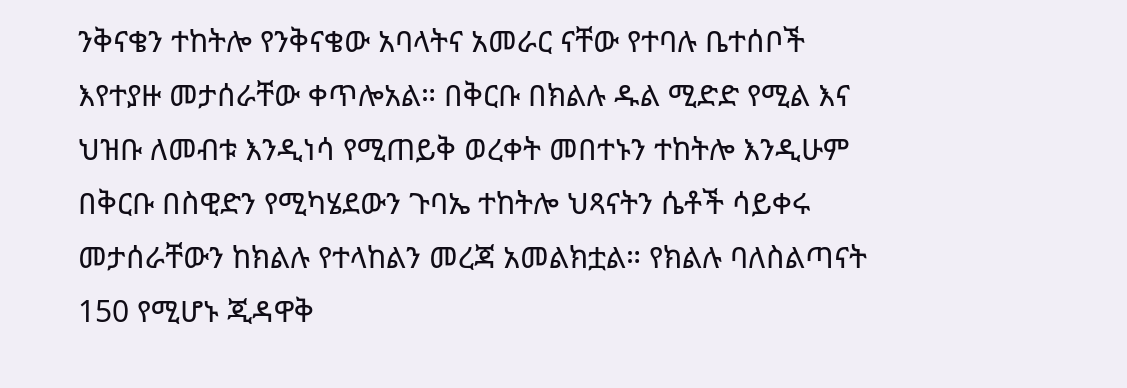ንቅናቄን ተከትሎ የንቅናቄው አባላትና አመራር ናቸው የተባሉ ቤተሰቦች እየተያዙ መታሰራቸው ቀጥሎአል። በቅርቡ በክልሉ ዱል ሚድድ የሚል እና ህዝቡ ለመብቱ እንዲነሳ የሚጠይቅ ወረቀት መበተኑን ተከትሎ እንዲሁም በቅርቡ በስዊድን የሚካሄደውን ጉባኤ ተከትሎ ህጻናትን ሴቶች ሳይቀሩ መታሰራቸውን ከክልሉ የተላከልን መረጃ አመልክቷል። የክልሉ ባለስልጣናት 150 የሚሆኑ ጂዳዋቅ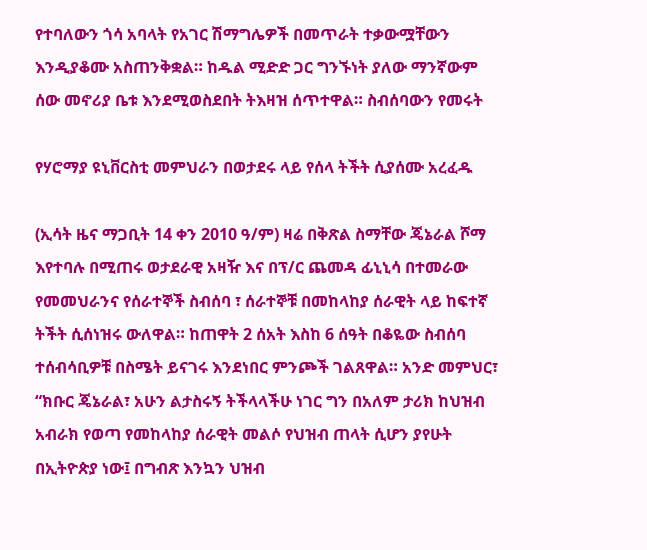የተባለውን ጎሳ አባላት የአገር ሽማግሌዎች በመጥራት ተቃውሟቸውን እንዲያቆሙ አስጠንቅቋል። ከዱል ሚድድ ጋር ግንኙነት ያለው ማንኛውም ሰው መኖሪያ ቤቱ እንደሚወስደበት ትእዛዝ ሰጥተዋል። ስብሰባውን የመሩት

የሃሮማያ ዩኒቨርስቲ መምህራን በወታደሩ ላይ የሰላ ትችት ሲያሰሙ አረፈዱ

(ኢሳት ዜና ማጋቢት 14 ቀን 2010 ዓ/ም) ዛሬ በቅጽል ስማቸው ጄኔራል ሾማ እየተባሉ በሚጠሩ ወታደራዊ አዛዥ እና በፕ/ር ጨመዳ ፊኒኒሳ በተመራው የመመህራንና የሰራተኞች ስብሰባ ፣ ሰራተኞቹ በመከላከያ ሰራዊት ላይ ከፍተኛ ትችት ሲሰነዝሩ ውለዋል። ከጠዋት 2 ሰአት እስከ 6 ሰዓት በቆዬው ስብሰባ ተሰብሳቢዎቹ በስሜት ይናገሩ እንደነበር ምንጮች ገልጸዋል። አንድ መምህር፣ “ክቡር ጄኔራል፣ አሁን ልታስሩኝ ትችላላችሁ ነገር ግን በአለም ታሪክ ከህዝብ አብራክ የወጣ የመከላከያ ሰራዊት መልሶ የህዝብ ጠላት ሲሆን ያየሁት በኢትዮጵያ ነው፤ በግብጽ እንኳን ህዝብ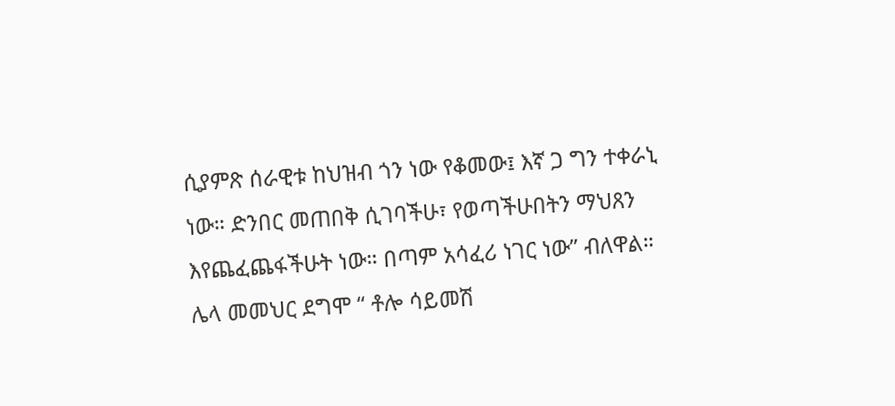ሲያምጽ ሰራዊቱ ከህዝብ ጎን ነው የቆመው፤ እኛ ጋ ግን ተቀራኒ ነው። ድንበር መጠበቅ ሲገባችሁ፣ የወጣችሁበትን ማህጸን እየጨፈጨፋችሁት ነው። በጣም አሳፈሪ ነገር ነው” ብለዋል። ሌላ መመህር ደግሞ “ ቶሎ ሳይመሽ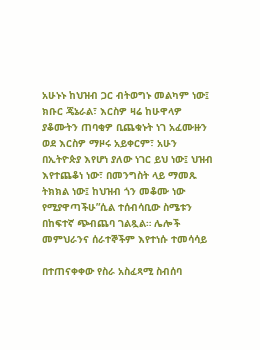አሁኑኑ ከህዝብ ጋር ብትወግኑ መልካም ነው፤ ክቡር ጄኔራል፣ እርስዎ ዛሬ ከሁዋላዎ ያቆሙትን ጠባቂዎ ቢጨቁኑት ነገ አፈሙዙን ወደ እርስዎ ማዞሩ አይቀርም፣ አሁን በኢትዮጵያ እየሆነ ያለው ነገር ይህ ነው፤ ህዝብ እየተጨቆነ ነው፣ በመንግስት ላይ ማመጹ ትክክል ነው፤ ከህዝብ ጎን መቆሙ ነው የሚያዋጣችሁ”ሲል ተሰብሳቢው ስሜቱን በከፍተኛ ጭብጨባ ገልጿል። ሌሎች መምህራንና ሰራተኞችም እየተነሱ ተመሳሳይ

በተጠናቀቀው የስራ አስፈጻሚ ስብሰባ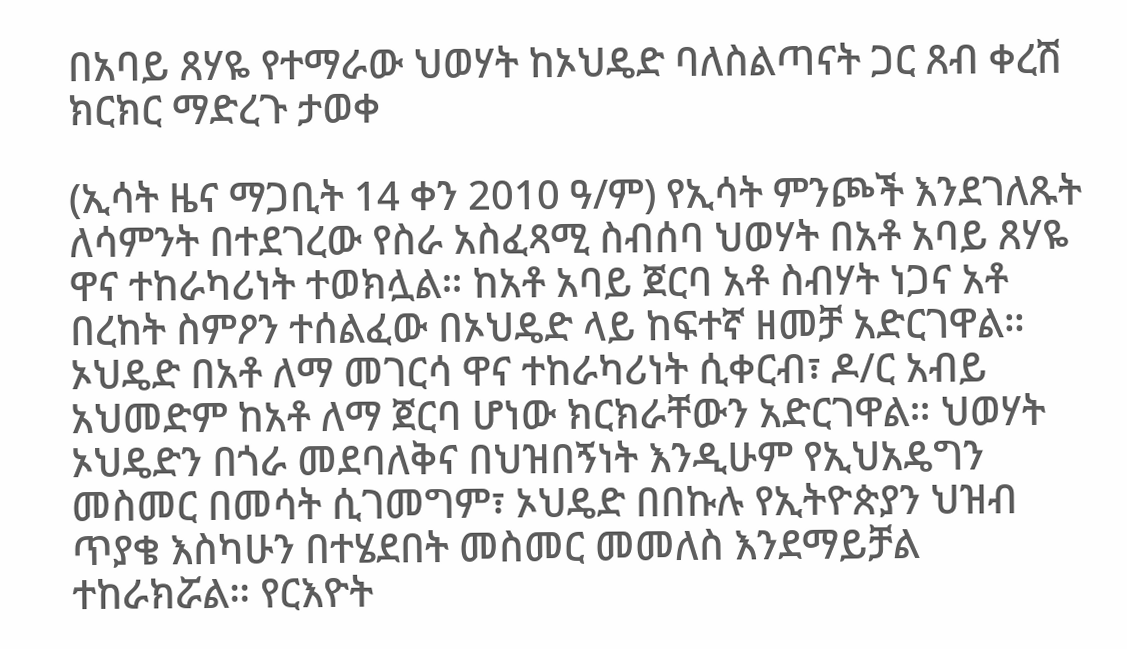በአባይ ጸሃዬ የተማራው ህወሃት ከኦህዴድ ባለስልጣናት ጋር ጸብ ቀረሽ ክርክር ማድረጉ ታወቀ

(ኢሳት ዜና ማጋቢት 14 ቀን 2010 ዓ/ም) የኢሳት ምንጮች እንደገለጹት ለሳምንት በተደገረው የስራ አስፈጻሚ ስብሰባ ህወሃት በአቶ አባይ ጸሃዬ ዋና ተከራካሪነት ተወክሏል። ከአቶ አባይ ጀርባ አቶ ስብሃት ነጋና አቶ በረከት ስምዖን ተሰልፈው በኦህዴድ ላይ ከፍተኛ ዘመቻ አድርገዋል። ኦህዴድ በአቶ ለማ መገርሳ ዋና ተከራካሪነት ሲቀርብ፣ ዶ/ር አብይ አህመድም ከአቶ ለማ ጀርባ ሆነው ክርክራቸውን አድርገዋል። ህወሃት ኦህዴድን በጎራ መደባለቅና በህዝበኝነት እንዲሁም የኢህአዴግን መስመር በመሳት ሲገመግም፣ ኦህዴድ በበኩሉ የኢትዮጵያን ህዝብ ጥያቄ እስካሁን በተሄደበት መስመር መመለስ እንደማይቻል ተከራክሯል። የርእዮት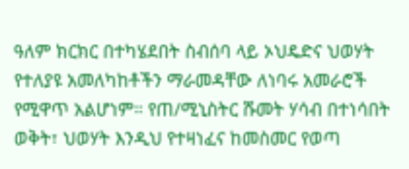ዓለም ክርክር በተካሄደበት ስብሰባ ላይ ኦህዴድና ህወሃት የተለያዩ አመለካከቶችን ማራመዳቸው ለነባሩ አመራሮች የሚዋጥ አልሆነም። የጠ/ሚኒስትር ሹመት ሃሳብ በተነሳበት ወቅት፣ ህወሃት እንዲህ የተዛነፈና ከመስመር የወጣ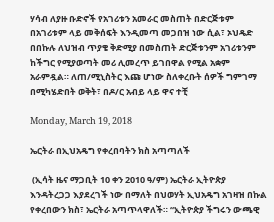ሃሳብ ለያዙ ቡድኖች የአገሪቱን አመራር መስጠት በድርጅቱም በአገሪቱም ላይ መቅሰፍት እንዲመጣ መጋበዝ ነው ሲል፣ ኦህዴድ በበኩሉ ለህዝብ ጥያቄ ቅድሚያ በመስጠት ድርጅቱንም አገሪቱንም ከችግር የሚያወጣት መሪ ሊመረጥ ይገበዋል የሚል አቋም አራምዷል። ለጠ/ሚኒስትር እጩ ሆነው ስለቀረቡት ሰዎች ግምገማ በሚካሄድበት ወቅት፣ በዶ/ር አብይ ላይ ዋና ተቺ

Monday, March 19, 2018

ኤርትራ በኢህአዴግ የቀረበባትን ክስ አጣጣለች

 (ኢሳት ዜና ማጋቢት 10 ቀን 2010 ዓ/ም) ኤርትራ ኢትዮጵያ እንዳትረጋጋ እያደረገች ነው በማለት በህወሃት ኢህአዴግ አገዛዝ በኩል የቀረበውን ክስ፣ ኤርትራ አጣጥላዋለች። “ኢትዮጵያ ችግሩን ውጫዊ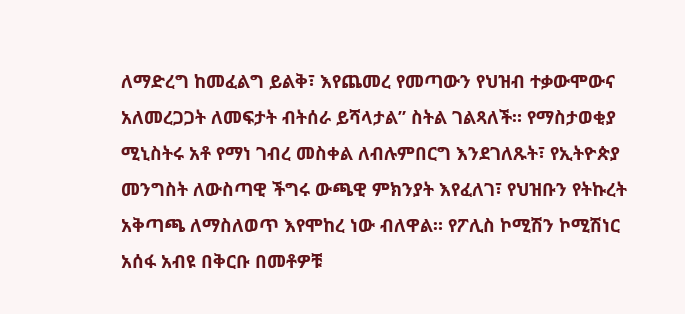ለማድረግ ከመፈልግ ይልቅ፣ እየጨመረ የመጣውን የህዝብ ተቃውሞውና አለመረጋጋት ለመፍታት ብትሰራ ይሻላታል” ስትል ገልጻለች። የማስታወቂያ ሚኒስትሩ አቶ የማነ ገብረ መስቀል ለብሉምበርግ እንደገለጹት፣ የኢትዮጵያ መንግስት ለውስጣዊ ችግሩ ውጫዊ ምክንያት እየፈለገ፣ የህዝቡን የትኩረት አቅጣጫ ለማስለወጥ እየሞከረ ነው ብለዋል። የፖሊስ ኮሚሽን ኮሚሽነር አሰፋ አብዩ በቅርቡ በመቶዎቹ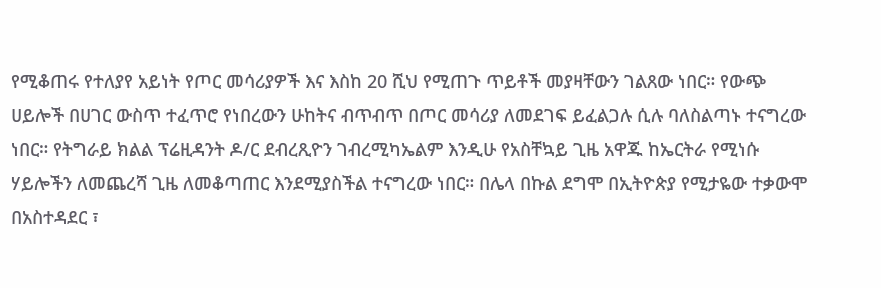የሚቆጠሩ የተለያየ አይነት የጦር መሳሪያዎች እና እስከ 20 ሺህ የሚጠጉ ጥይቶች መያዛቸውን ገልጸው ነበር። የውጭ ሀይሎች በሀገር ውስጥ ተፈጥሮ የነበረውን ሁከትና ብጥብጥ በጦር መሳሪያ ለመደገፍ ይፈልጋሉ ሲሉ ባለስልጣኑ ተናግረው ነበር። የትግራይ ክልል ፕሬዚዳንት ዶ/ር ደብረጺዮን ገብረሚካኤልም እንዲሁ የአስቸኳይ ጊዜ አዋጁ ከኤርትራ የሚነሱ ሃይሎችን ለመጨረሻ ጊዜ ለመቆጣጠር እንደሚያስችል ተናግረው ነበር። በሌላ በኩል ደግሞ በኢትዮጵያ የሚታዬው ተቃውሞ በአስተዳደር ፣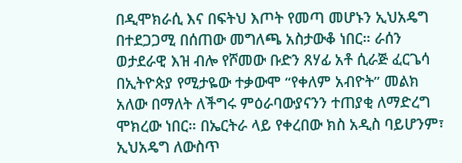በዲሞክራሲ እና በፍትህ እጦት የመጣ መሆኑን ኢህአዴግ በተደጋጋሚ በሰጠው መግለጫ አስታውቆ ነበር። ራሰን ወታደራዊ እዝ ብሎ የሾመው ቡድን ጸሃፊ አቶ ሲራጅ ፈርጌሳ በኢትዮጵያ የሚታዬው ተቃውሞ “የቀለም አብዮት” መልክ አለው በማለት ለችግሩ ምዕራባውያናንን ተጠያቂ ለማድረግ ሞክረው ነበር። በኤርትራ ላይ የቀረበው ክስ አዲስ ባይሆንም፣ ኢህአዴግ ለውስጥ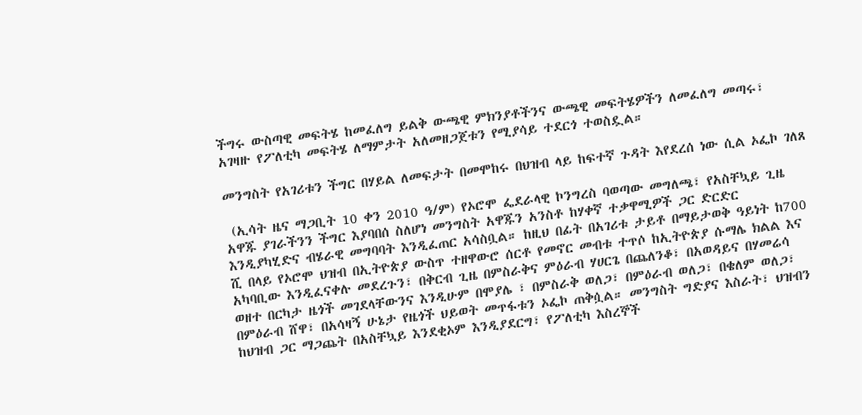ችግሩ ውስጣዊ መፍትሄ ከመፈለግ ይልቅ ውጫዊ ምክንያቶችንና ውጫዊ መፍትሄዎችን ለመፈለግ መጣሩ፣ አገዛዙ የፖለቲካ መፍትሄ ለማምታት አለመዘጋጀቱን የሚያሳይ ተደርጎ ተወስዷል።

መንግስት የአገሪቱን ችግር በሃይል ለመፍታት በመሞከሩ በህዝብ ላይ ከፍተኛ ጉዳት እየደረሰ ነው ሲል ኦፌኮ ገለጸ

 (ኢሳት ዜና ማጋቢት 10 ቀን 2010 ዓ/ም) የኦሮሞ ፌደራላዊ ኮንግረስ ባወጣው መግለጫ፣ የአስቸኳይ ጊዜ አዋጁ ያገራችንን ችግር እያባበሰ ስለሆነ መንግስት አዋጁን አንስቶ ከሃቀኛ ተቃዋሚዎች ጋር ድርድር እንዲያካሂድና ብሄራዊ መግባባት እንዲፈጠር አሳስቧል። ከዚህ በፊት በአገሪቱ ታይቶ በማይታወቅ ዓይነት ከ700 ሺ በላይ የኦሮሞ ህዝብ በኢትዮጵያ ውስጥ ተዘዋውሮ ሰርቶ የመኖር መብቱ ተጥሶ ከኢትዮጵያ ሱማሌ ክልል እና አካባቢው እንዲፈናቀሉ መደረጉን፣ በቅርብ ጊዜ በምስራቅና ምዕራብ ሃሀርጌ በጨለንቆ፣ በአወዳይና በሃመሬሳ ወዘተ በርካታ ዜጎች መገደላቸውንና እንዲሁም በሞያሌ ፣ በምስራቅ ወለጋ፣ በምዕራብ ወለጋ፣ በቄለም ወለጋ፣ በምዕራብ ሸዋ፣ በአሳዛኝ ሁኔታ የዜጎች ህይወት መጥፋቱን ኦፌኮ ጠቅሷል። መንግስት ግድያና እስራት፣ ህዝብን ከህዝብ ጋር ማጋጨት በአስቸኳይ እንደቂኦም እንዲያደርግ፣ የፖለቲካ እስረኞች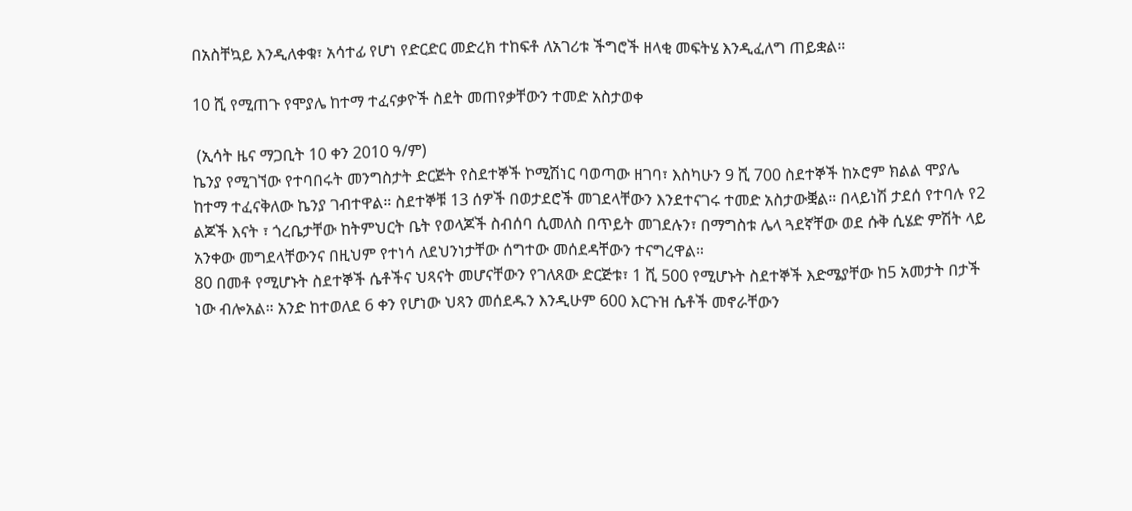በአስቸኳይ እንዲለቀቁ፣ አሳተፊ የሆነ የድርድር መድረክ ተከፍቶ ለአገሪቱ ችግሮች ዘላቂ መፍትሄ እንዲፈለግ ጠይቋል።

10 ሺ የሚጠጉ የሞያሌ ከተማ ተፈናቃዮች ስደት መጠየቃቸውን ተመድ አስታወቀ

 (ኢሳት ዜና ማጋቢት 10 ቀን 2010 ዓ/ም)
ኬንያ የሚገኘው የተባበሩት መንግስታት ድርጅት የስደተኞች ኮሚሽነር ባወጣው ዘገባ፣ እስካሁን 9 ሺ 700 ስደተኞች ከኦሮም ክልል ሞያሌ ከተማ ተፈናቅለው ኬንያ ገብተዋል። ስደተኞቹ 13 ሰዎች በወታደሮች መገደላቸውን እንደተናገሩ ተመድ አስታውቛል። በላይነሽ ታደሰ የተባሉ የ2 ልጆች እናት ፣ ጎረቤታቸው ከትምህርት ቤት የወላጆች ስብሰባ ሲመለስ በጥይት መገደሉን፣ በማግስቱ ሌላ ጓደኛቸው ወደ ሱቅ ሲሄድ ምሽት ላይ አንቀው መግደላቸውንና በዚህም የተነሳ ለደህንነታቸው ሰግተው መሰደዳቸውን ተናግረዋል።
80 በመቶ የሚሆኑት ስደተኞች ሴቶችና ህጻናት መሆናቸውን የገለጸው ድርጅቱ፣ 1 ሺ 500 የሚሆኑት ስደተኞች እድሜያቸው ከ5 አመታት በታች ነው ብሎአል። አንድ ከተወለደ 6 ቀን የሆነው ህጻን መሰደዱን እንዲሁም 600 እርጉዝ ሴቶች መኖራቸውን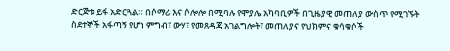ድርጅቱ ይፋ አድርጓል። በሶማሪ እና ሶሎሎ በሚባሉ የሞያሌ አካባቢዎች በጊዜያዊ መጠለያ ውስጥ የሚገኙት ስደተኞች አፋጣኝ የሆነ ምግብ፣ ውሃ፣ የመጸዳጃ አገልግሎት፣ መጠለያና የህክምና ቁሳቁሶች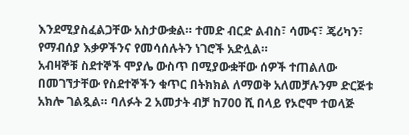እንደሚያስፈልጋቸው አስታውቋል። ተመድ ብርድ ልብስ፣ ሳሙና፣ ጄሪካን፣ የማብሰያ እቃዎችንና የመሳሰሉትን ነገሮች አድሏል።
አብዛኞቹ ስደተኞች ሞያሌ ውስጥ በሚያውቋቸው ሰዎች ተጠልለው በመገኘታቸው የስደተኞችን ቁጥር በትክክል ለማወቅ አለመቻሉንም ድርጅቱ አክሎ ገልጿል። ባለፉት 2 አመታት ብቻ ከ700 ሺ በላይ የኦሮሞ ተወላጅ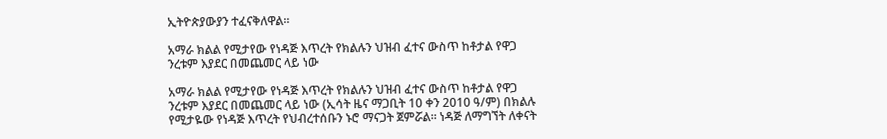ኢትዮጵያውያን ተፈናቅለዋል።

አማራ ክልል የሚታየው የነዳጅ እጥረት የክልሉን ህዝብ ፈተና ውስጥ ከቶታል የዋጋ ንረቱም እያደር በመጨመር ላይ ነው

አማራ ክልል የሚታየው የነዳጅ እጥረት የክልሉን ህዝብ ፈተና ውስጥ ከቶታል የዋጋ ንረቱም እያደር በመጨመር ላይ ነው (ኢሳት ዜና ማጋቢት 10 ቀን 2010 ዓ/ም) በክልሉ የሚታዬው የነዳጅ እጥረት የህብረተሰቡን ኑሮ ማናጋት ጀምሯል። ነዳጅ ለማግኘት ለቀናት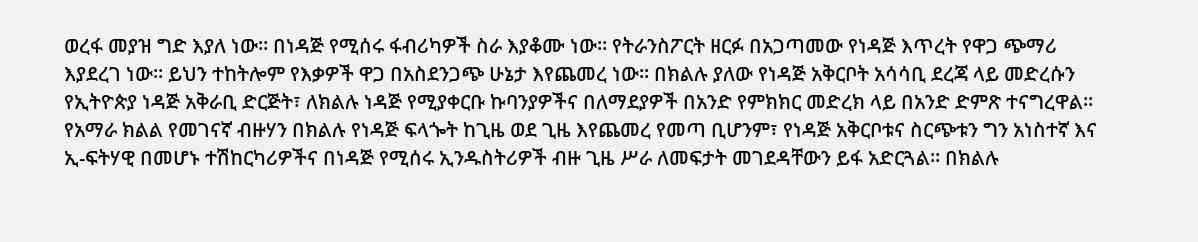ወረፋ መያዝ ግድ እያለ ነው። በነዳጅ የሚሰሩ ፋብሪካዎች ስራ እያቆሙ ነው። የትራንስፖርት ዘርፉ በአጋጣመው የነዳጅ እጥረት የዋጋ ጭማሪ እያደረገ ነው። ይህን ተከትሎም የእቃዎች ዋጋ በአስደንጋጭ ሁኔታ እየጨመረ ነው። በክልሉ ያለው የነዳጅ አቅርቦት አሳሳቢ ደረጃ ላይ መድረሱን የኢትዮጵያ ነዳጅ አቅራቢ ድርጅት፣ ለክልሉ ነዳጅ የሚያቀርቡ ኩባንያዎችና በለማደያዎች በአንድ የምክክር መድረክ ላይ በአንድ ድምጽ ተናግረዋል። የአማራ ክልል የመገናኛ ብዙሃን በክልሉ የነዳጅ ፍላጐት ከጊዜ ወደ ጊዜ እየጨመረ የመጣ ቢሆንም፣ የነዳጅ አቅርቦቱና ስርጭቱን ግን አነስተኛ እና ኢ-ፍትሃዊ በመሆኑ ተሽከርካሪዎችና በነዳጅ የሚሰሩ ኢንዱስትሪዎች ብዙ ጊዜ ሥራ ለመፍታት መገደዳቸውን ይፋ አድርጓል። በክልሉ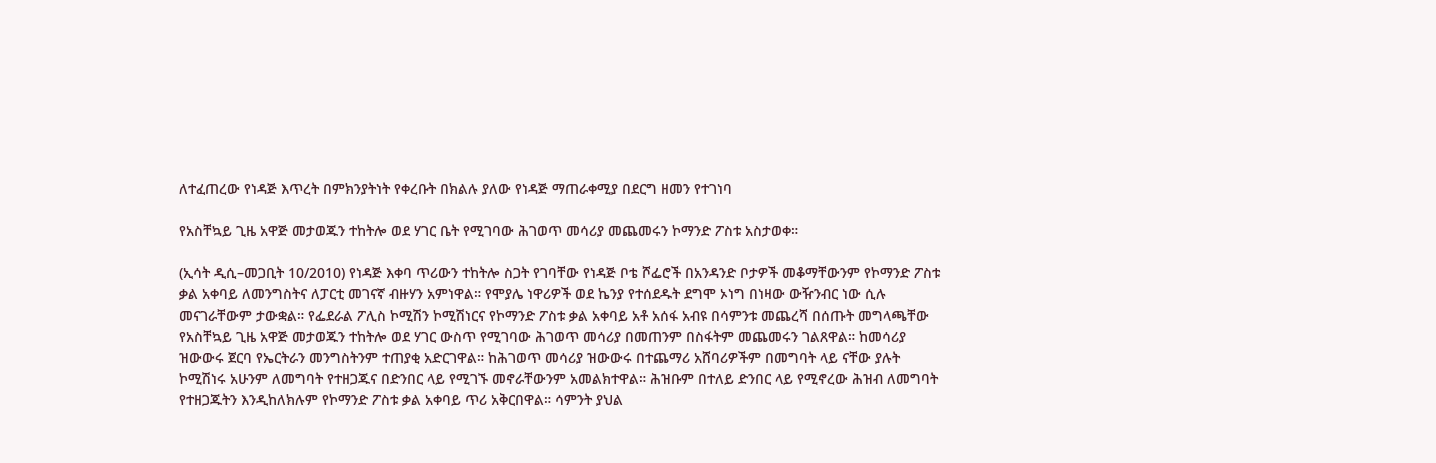ለተፈጠረው የነዳጅ እጥረት በምክንያትነት የቀረቡት በክልሉ ያለው የነዳጅ ማጠራቀሚያ በደርግ ዘመን የተገነባ

የአስቸኳይ ጊዜ አዋጅ መታወጁን ተከትሎ ወደ ሃገር ቤት የሚገባው ሕገወጥ መሳሪያ መጨመሩን ኮማንድ ፖስቱ አስታወቀ።

(ኢሳት ዲሲ–መጋቢት 10/2010) የነዳጅ እቀባ ጥሪውን ተከትሎ ስጋት የገባቸው የነዳጅ ቦቴ ሾፌሮች በአንዳንድ ቦታዎች መቆማቸውንም የኮማንድ ፖስቱ ቃል አቀባይ ለመንግስትና ለፓርቲ መገናኛ ብዙሃን አምነዋል። የሞያሌ ነዋሪዎች ወደ ኬንያ የተሰደዱት ደግሞ ኦነግ በነዛው ውዥንብር ነው ሲሉ መናገራቸውም ታውቋል። የፌደራል ፖሊስ ኮሚሽን ኮሚሽነርና የኮማንድ ፖስቱ ቃል አቀባይ አቶ አሰፋ አብዩ በሳምንቱ መጨረሻ በሰጡት መግላጫቸው የአስቸኳይ ጊዜ አዋጅ መታወጁን ተከትሎ ወደ ሃገር ውስጥ የሚገባው ሕገወጥ መሳሪያ በመጠንም በስፋትም መጨመሩን ገልጸዋል። ከመሳሪያ ዝውውሩ ጀርባ የኤርትራን መንግስትንም ተጠያቂ አድርገዋል። ከሕገወጥ መሳሪያ ዝውውሩ በተጨማሪ አሸባሪዎችም በመግባት ላይ ናቸው ያሉት ኮሚሽነሩ አሁንም ለመግባት የተዘጋጁና በድንበር ላይ የሚገኙ መኖራቸውንም አመልክተዋል። ሕዝቡም በተለይ ድንበር ላይ የሚኖረው ሕዝብ ለመግባት የተዘጋጁትን እንዲከለክሉም የኮማንድ ፖስቱ ቃል አቀባይ ጥሪ አቅርበዋል። ሳምንት ያህል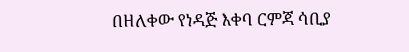በዘለቀው የነዳጅ እቀባ ርምጃ ሳቢያ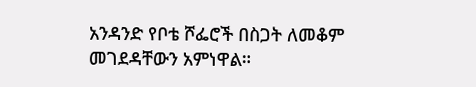አንዳንድ የቦቴ ሾፌሮች በስጋት ለመቆም መገደዳቸውን አምነዋል።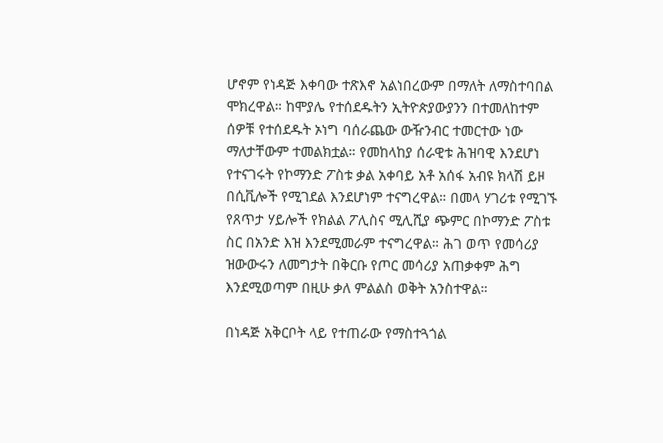ሆኖም የነዳጅ እቀባው ተጽእኖ አልነበረውም በማለት ለማስተባበል ሞክረዋል። ከሞያሌ የተሰደዱትን ኢትዮጵያውያንን በተመለከተም ሰዎቹ የተሰደዱት ኦነግ ባሰራጨው ውዥንብር ተመርተው ነው ማለታቸውም ተመልክቷል። የመከላከያ ሰራዊቱ ሕዝባዊ እንደሆነ የተናገሩት የኮማንድ ፖስቱ ቃል አቀባይ አቶ አሰፋ አብዩ ክላሽ ይዞ በሲቪሎች የሚገደል እንደሆነም ተናግረዋል። በመላ ሃገሪቱ የሚገኙ የጸጥታ ሃይሎች የክልል ፖሊስና ሚሊሺያ ጭምር በኮማንድ ፖስቱ ስር በአንድ እዝ እንደሚመራም ተናግረዋል። ሕገ ወጥ የመሳሪያ ዝውውሩን ለመግታት በቅርቡ የጦር መሳሪያ አጠቃቀም ሕግ እንደሚወጣም በዚሁ ቃለ ምልልስ ወቅት አንስተዋል።

በነዳጅ አቅርቦት ላይ የተጠራው የማስተጓጎል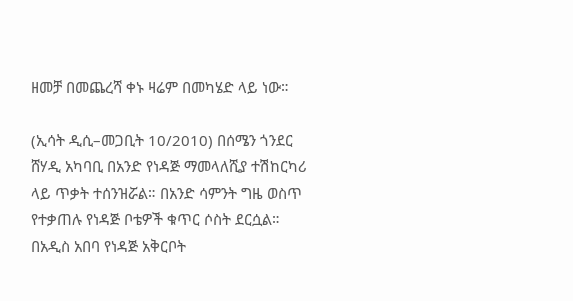ዘመቻ በመጨረሻ ቀኑ ዛሬም በመካሄድ ላይ ነው።

(ኢሳት ዲሲ–መጋቢት 10/2010) በሰሜን ጎንደር ሸሃዲ አካባቢ በአንድ የነዳጅ ማመላለሺያ ተሽከርካሪ ላይ ጥቃት ተሰንዝሯል። በአንድ ሳምንት ግዜ ወስጥ የተቃጠሉ የነዳጅ ቦቴዎች ቁጥር ሶስት ደርሷል። በአዲስ አበባ የነዳጅ አቅርቦት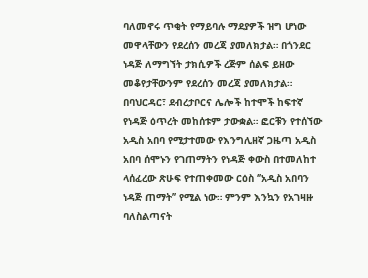ባለመኖሩ ጥቂት የማይባሉ ማደያዎች ዝግ ሆነው መዋላቸውን የደረሰን መረጃ ያመለክታል። በጎንደር ነዳጅ ለማግኘት ታክሲዎች ረጅም ሰልፍ ይዘው መቆየታቸውንም የደረሰን መረጃ ያመለክታል። በባህርዳር፣ ደብረታቦርና ሌሎች ከተሞች ከፍተኛ የነዳጅ ዕጥረት መከሰቱም ታውቋል። ፎርቹን የተሰኘው አዲስ አበባ የሚታተመው የእንግሊዘኛ ጋዜጣ አዲስ አበባ ሰሞኑን የገጠማትን የነዳጅ ቀውስ በተመለከተ ላሰፈረው ጽሁፍ የተጠቀመው ርዕስ ‘’አዲስ አበባን ነዳጅ ጠማት’’ የሚል ነው። ምንም እንኳን የአገዛዙ ባለስልጣናት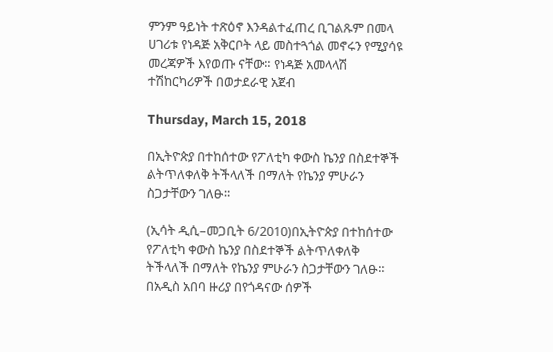ምንም ዓይነት ተጽዕኖ እንዳልተፈጠረ ቢገልጹም በመላ ሀገሪቱ የነዳጅ አቅርቦት ላይ መስተጓጎል መኖሩን የሚያሳዩ መረጃዎች እየወጡ ናቸው። የነዳጅ አመላላሽ ተሽከርካሪዎች በወታደራዊ አጀብ

Thursday, March 15, 2018

በኢትዮጵያ በተከሰተው የፖለቲካ ቀውስ ኬንያ በስደተኞች ልትጥለቀለቅ ትችላለች በማለት የኬንያ ምሁራን ስጋታቸውን ገለፁ።

(ኢሳት ዲሲ–መጋቢት 6/2010)በኢትዮጵያ በተከሰተው የፖለቲካ ቀውስ ኬንያ በስደተኞች ልትጥለቀለቅ ትችላለች በማለት የኬንያ ምሁራን ስጋታቸውን ገለፁ። በአዲስ አበባ ዙሪያ በየጎዳናው ሰዎች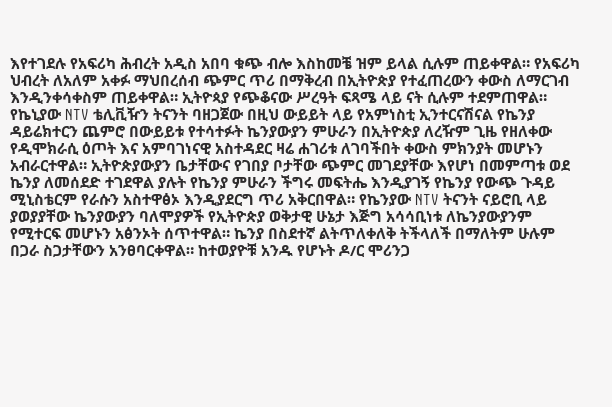እየተገደሉ የአፍሪካ ሕብረት አዲስ አበባ ቁጭ ብሎ እስከመቼ ዝም ይላል ሲሉም ጠይቀዋል። የአፍሪካ ህብረት ለአለም አቀፉ ማህበረሰብ ጭምር ጥሪ በማቅረብ በኢትዮጵያ የተፈጠረውን ቀውስ ለማርገብ እንዲንቀሳቀስም ጠይቀዋል። ኢትዮጳያ የጭቆናው ሥረዓት ፍጻሜ ላይ ናት ሲሉም ተደምጠዋል። የኬኒያው NTV ቴሊቪዥን ትናንት ባዘጋጀው በዚህ ውይይት ላይ የአምነስቲ ኢንተርናሽናል የኬንያ ዳይሬክተርን ጨምሮ በውይይቱ የተሳተፉት ኬንያውያን ምሁራን በኢትዮጵያ ለረዥም ጊዜ የዘለቀው የዲሞክራሲ ዕጦት እና አምባገነናዊ አስተዳደር ዛሬ ሐገሪቱ ለገባችበት ቀውስ ምክንያት መሆኑን አብራርተዋል። ኢትዮጵያውያን ቤታቸውና የገበያ ቦታቸው ጭምር መገደያቸው እየሆነ በመምጣቱ ወደ ኬንያ ለመሰደድ ተገደዋል ያሉት የኬንያ ምሁራን ችግሩ መፍትሔ እንዲያገኝ የኬንያ የውጭ ጉዳይ ሚኒስቴርም የራሱን አስተዋፅኦ እንዲያደርግ ጥሪ አቅርበዋል። የኬንያው NTV ትናንት ናይሮቢ ላይ ያወያያቸው ኬንያውያን ባለሞያዎች የኢትዮጵያ ወቅታዊ ሁኔታ እጅግ አሳሳቢነቱ ለኬንያውያንም የሚተርፍ መሆኑን አፅንኦት ሰጥተዋል። ኬንያ በስደተኛ ልትጥለቀለቅ ትችላለች በማለትም ሁሉም በጋራ ስጋታቸውን አንፀባርቀዋል። ከተወያዮቹ አንዱ የሆኑት ዶ/ር ሞሪንጋ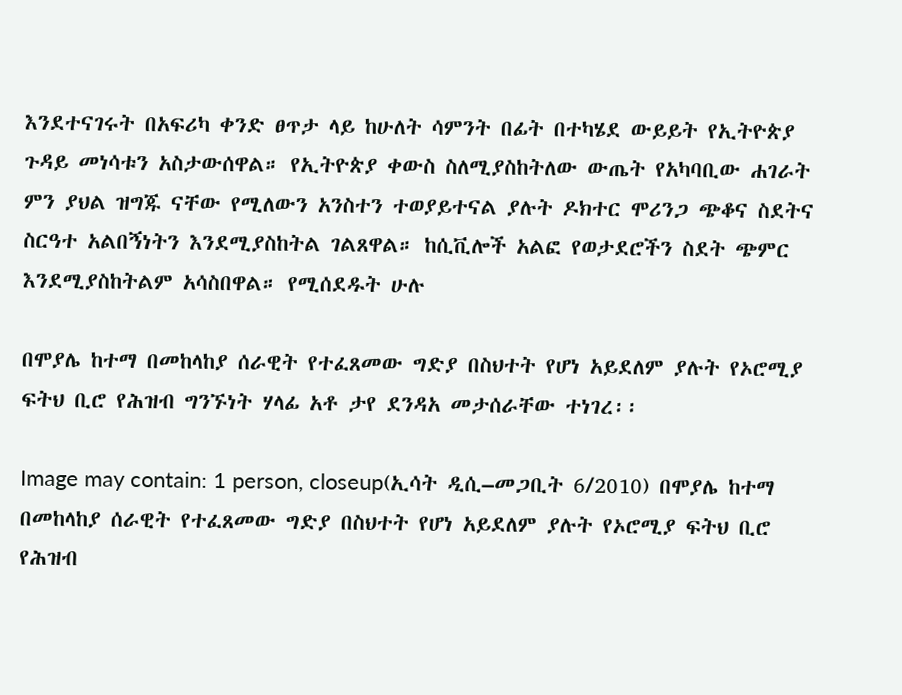እንደተናገሩት በአፍሪካ ቀንድ ፀጥታ ላይ ከሁለት ሳምንት በፊት በተካሄደ ውይይት የኢትዮጵያ ጉዳይ መነሳቱን አስታውሰዋል። የኢትዮጵያ ቀውስ ስለሚያስከትለው ውጤት የአካባቢው ሐገራት ምን ያህል ዝግጁ ናቸው የሚለውን አንስተን ተወያይተናል ያሉት ዶክተር ሞሪንጋ ጭቆና ስደትና ስርዓተ አልበኝነትን እንደሚያስከትል ገልጸዋል። ከሲቪሎች አልፎ የወታደሮችን ስደት ጭምር እንደሚያስከትልም አሳስበዋል። የሚሰደዱት ሁሉ

በሞያሌ ከተማ በመከላከያ ሰራዊት የተፈጸመው ግድያ በስህተት የሆነ አይደለም ያሉት የኦሮሚያ ፍትህ ቢሮ የሕዝብ ግንኙነት ሃላፊ አቶ ታየ ደንዳአ መታሰራቸው ተነገረ፡፡

Image may contain: 1 person, closeup(ኢሳት ዲሲ–መጋቢት 6/2010) በሞያሌ ከተማ በመከላከያ ሰራዊት የተፈጸመው ግድያ በስህተት የሆነ አይደለም ያሉት የኦሮሚያ ፍትህ ቢሮ የሕዝብ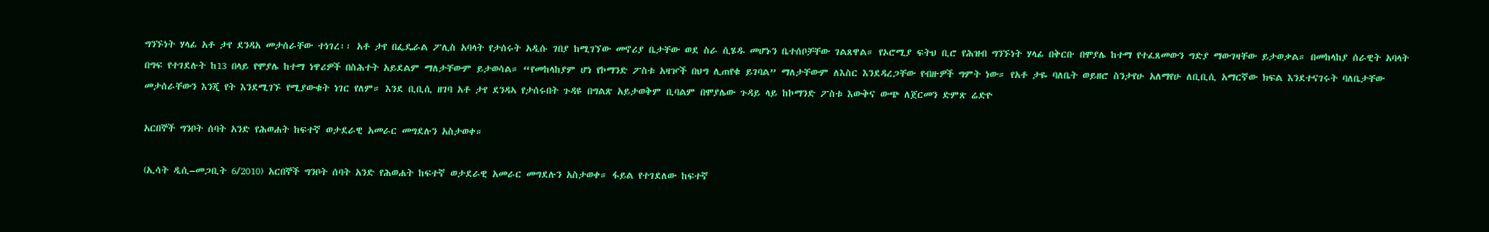ግንኙነት ሃላፊ አቶ ታየ ደንዳአ መታሰራቸው ተነገረ፡፡ አቶ ታየ በፌዴራል ፖሊስ አባላት የታሰሩት አዲሱ ገበያ ከሚገኘው መኖሪያ ቤታቸው ወደ ስራ ሲሄዱ መሆኑን ቤተሰቦቻቸው ገልጸዋል። የኦሮሚያ ፍትህ ቢሮ የሕዝብ ግንኙነት ሃላፊ በቅርቡ በሞያሌ ከተማ የተፈጸመውን ግድያ ማውገዛቸው ይታወቃል። በመከላከያ ሰራዊት አባላት በግፍ የተገደሉት ከ13 በላይ የሞያሌ ከተማ ነዋሪዎች በስሕተት አይደልም ማለታቸውም ይታወሳል። “የመከላከያም ሆነ የኮማንድ ፖስቱ አዛዦች በህግ ሊጠየቁ ይገባል” ማለታቸውም ለእስር እንደዳረጋቸው የብዙዎች ግምት ነው። የአቶ ታዬ ባለቤት ወይዘሮ ስንታየሁ አለማየሁ ለቢቢሲ አማርኛው ክፍል እንደተናገሩት ባለቤታቸው መታሰራቸውን እንጂ የት እንደሚገኙ የሚያውቁት ነገር የለም። እንደ ቢቢሲ ዘገባ አቶ ታየ ደንዳኣ የታሰሩበት ጉዳዩ በግልጽ አይታወቅም ቢባልም በሞያሌው ጉዳይ ላይ ከኮማንድ ፖስቱ እውቅና ውጭ ለጀርመን ድምጽ ሬድዮ

አርበኞች ግንቦት ሰባት አንድ የሕወሐት ከፍተኛ ወታደራዊ አመራር መግደሉን አስታወቀ።

(ኢሳት ዲሲ–መጋቢት 6/2010) አርበኞች ግንቦት ሰባት አንድ የሕወሐት ከፍተኛ ወታደራዊ አመራር መግደሉን አስታወቀ። ፋይል የተገደለው ከፍተኛ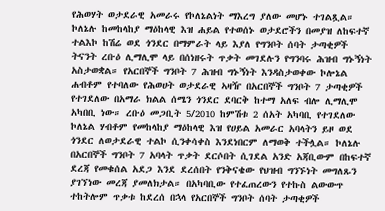የሕወሃት ወታደራዊ አመራሩ የኮለኔልነት ማእረግ ያለው መሆኑ ተገልጿል። ኮለኔሉ ከመከላከያ ማዕከላዊ እዝ ሐይል የተወሰኑ ወታደሮችን በመያዝ ለከፍተኛ ተልእኮ ከሽሬ ወደ ጎንደር በማምራት ላይ እያለ የግንቦት ሰባት ታጣቂዎች ትናንት ረቡዕ ሊማሊሞ ላይ በሰነዘሩት ጥቃት መገደሉን የግንባሩ ሕዝብ ግኑኝነት አስታወቋል። የአርበኞች ግንቦት 7 ሕዝብ ግኑኝነት እንዳስታወቀው ኮሎኔል ሐብቶም የተባለው የሕወሀት ወታደራዊ ኣዛዥ በአርበኞች ግንቦት 7 ታጣቂዎች የተገደለው በአማራ ክልል ሰሜን ጎንደር ደባርቅ ከተማ አለፍ ብሎ ሊማሊሞ አካበቢ ነው። ረቡዕ መጋቢት 5/2010 ከምሽቱ 2 ሰአት አካባቢ የተገደለው ኮለኔል ሃብቶም የመከላከያ ማዕከላዊ እዝ የሀይል አመራር አባላትን ይዞ ወደ ጎንደር ለወታደራዊ ተልኮ ሲንቀሳቀስ እንደነበርም ለማወቅ ተችሏል። ኮለኔሉ በአርበኞች ግንቦት 7 አባላት ጥቃት ደርሶበት ሲገደል አንድ አጃቢውም በከፍተኛ ደረጃ የመቁሰል አደጋ እንደ ደረሰበት የንቅናቄው የህዝብ ግንኙነት መግለጹን ያገኘነው መረጃ ያመለክታል። በአካባቢው የተፈጠረውን የተኩስ ልውውጥ ተከትሎም ጥቃቱ ከደረሰ በኋላ የአርበኞች ግንቦት ሰባት ታጣቂዎች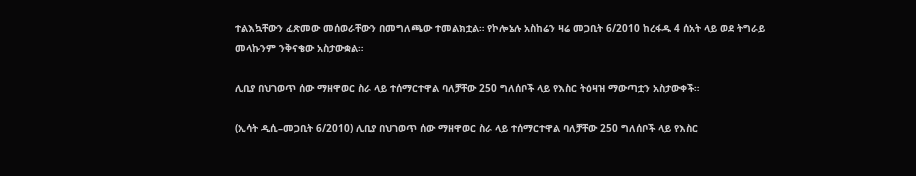ተልእኳቸውን ፈጽመው መሰወራቸውን በመግለጫው ተመልክቷል። የኮሎኔሉ አስከሬን ዛሬ መጋቢት 6/2010 ከረፋዱ 4 ሰአት ላይ ወደ ትግራይ መላኩንም ንቅናቄው አስታውቋል።

ሊቢያ በህገወጥ ሰው ማዘዋወር ስራ ላይ ተሰማርተዋል ባለቻቸው 250 ግለሰቦች ላይ የእስር ትዕዛዝ ማውጣቷን አስታውቀች።

(ኢሳት ዲሲ–መጋቢት 6/2010) ሊቢያ በህገወጥ ሰው ማዘዋወር ስራ ላይ ተሰማርተዋል ባለቻቸው 250 ግለሰቦች ላይ የእስር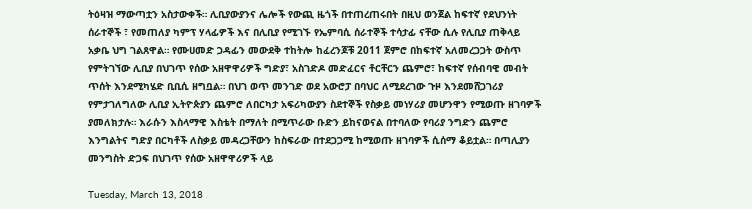ትዕዛዝ ማውጣቷን አስታውቀች። ሊቢያውያንና ሌሎች የውጪ ዜጎች በተጠረጠሩበት በዚህ ወንጀል ከፍተኛ የደህንነት ሰራተኞች ፣ የመጠለያ ካምፕ ሃላፊዎች እና በሊቢያ የሚገኙ የኤምባሲ ሰራተኞች ተሳታፊ ናቸው ሲሉ የሊቢያ ጠቅላይ አቃቤ ህግ ገልጸዋል። የሙሀመድ ጋዳፊን መውደቅ ተከትሎ ከፈረንጆቹ 2011 ጀምሮ በከፍተኛ አለመረጋጋት ውስጥ የምትገኘው ሊቢያ በህገጥ የሰው አዘዋዋሪዎች ግድያ፣ አስገድዶ መድፈርና ቶርቸርን ጨምሮ፣ ከፍተኛ የሰብባዊ መብት ጥሰት እንደሚካሄድ ቢቢሲ ዘግቧል። በህገ ወጥ መንገድ ወደ አውሮፓ በባህር ለሚደረገው ጉዞ እንደመሸጋገሪያ የምታገለግለው ሊቢያ ኢትዮጵያን ጨምሮ ለበርካታ አፍሪካውያን ስደተኞች የስቃይ መነሃሪያ መሆንዋን የሚወጡ ዘገባዎች ያመለክታሉ። እራሱን እስላማዊ እስቴት በማለት በሚጥራው ቡድን ይከናወናል በተባለው የባሪያ ንግድን ጨምሮ እንግልትና ግድያ በርካቶች ለስቃይ መዳረጋቸውን ከስፍራው በተደጋጋሚ ከሚወጡ ዘገባዎች ሲሰማ ቆይቷል። በጣሊያን መንግስት ድጋፍ በህገጥ የሰው አዘዋዋሪዎች ላይ

Tuesday, March 13, 2018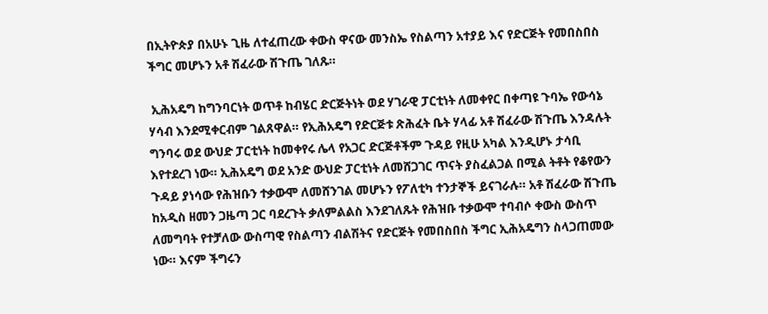በኢትዮጵያ በአሁኑ ጊዜ ለተፈጠረው ቀውስ ዋናው መንስኤ የስልጣን አተያይ እና የድርጅት የመበስበስ ችግር መሆኑን አቶ ሽፈራው ሽጉጤ ገለጹ።

 ኢሕአዴግ ከግንባርነት ወጥቶ ከብሄር ድርጅትነት ወደ ሃገራዊ ፓርቲነት ለመቀየር በቀጣዩ ጉባኤ የውሳኔ ሃሳብ እንደሚቀርብም ገልጸዋል። የኢሕአዴግ የድርጅቱ ጽሕፈት ቤት ሃላፊ አቶ ሽፈራው ሽጉጤ እንዳሉት ግንባሩ ወደ ውህድ ፓርቲነት ከመቀየሩ ሌላ የአጋር ድርጅቶችም ጉዳይ የዚሁ አካል እንዲሆኑ ታሳቢ እየተደረገ ነው። ኢሕአዴግ ወደ አንድ ውህድ ፓርቲነት ለመሸጋገር ጥናት ያስፈልጋል በሚል ትቶት የቆየውን ጉዳይ ያነሳው የሕዝቡን ተቃውሞ ለመሸንገል መሆኑን የፖለቲካ ተንታኞች ይናገራሉ። አቶ ሽፈራው ሽጉጤ ከአዲስ ዘመን ጋዜጣ ጋር ባደረጉት ቃለምልልስ እንደገለጹት የሕዝቡ ተቃውሞ ተባብሶ ቀውስ ውስጥ ለመግባት የተቻለው ውስጣዊ የስልጣን ብልሽትና የድርጅት የመበስበስ ችግር ኢሕአዴግን ስላጋጠመው ነው። እናም ችግሩን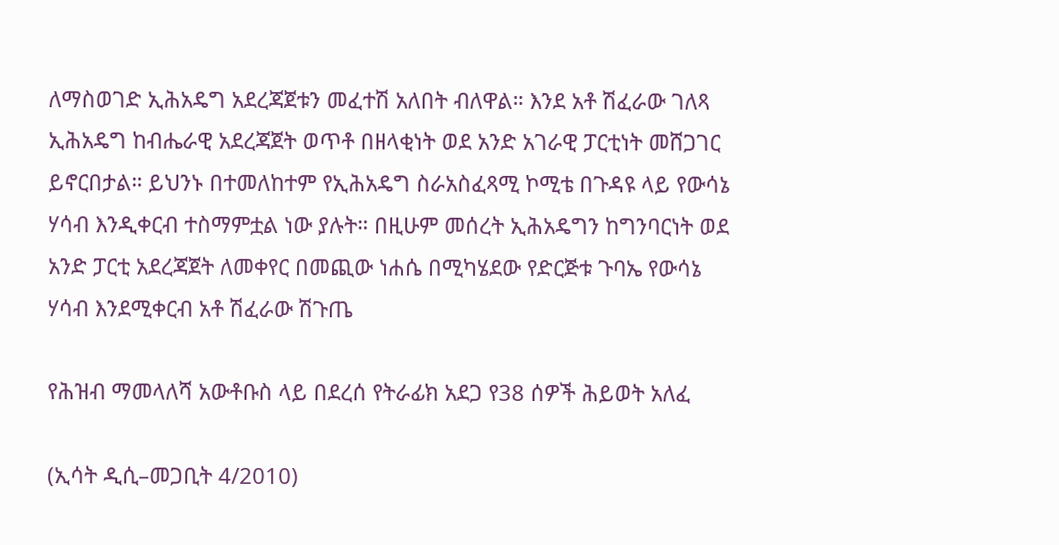ለማስወገድ ኢሕአዴግ አደረጃጀቱን መፈተሽ አለበት ብለዋል። እንደ አቶ ሽፈራው ገለጻ ኢሕአዴግ ከብሔራዊ አደረጃጀት ወጥቶ በዘላቂነት ወደ አንድ አገራዊ ፓርቲነት መሸጋገር ይኖርበታል። ይህንኑ በተመለከተም የኢሕአዴግ ስራአስፈጻሚ ኮሚቴ በጉዳዩ ላይ የውሳኔ ሃሳብ እንዲቀርብ ተስማምቷል ነው ያሉት። በዚሁም መሰረት ኢሕአዴግን ከግንባርነት ወደ አንድ ፓርቲ አደረጃጀት ለመቀየር በመጪው ነሐሴ በሚካሄደው የድርጅቱ ጉባኤ የውሳኔ ሃሳብ እንደሚቀርብ አቶ ሽፈራው ሽጉጤ

የሕዝብ ማመላለሻ አውቶቡስ ላይ በደረሰ የትራፊክ አደጋ የ38 ሰዎች ሕይወት አለፈ

(ኢሳት ዲሲ–መጋቢት 4/2010)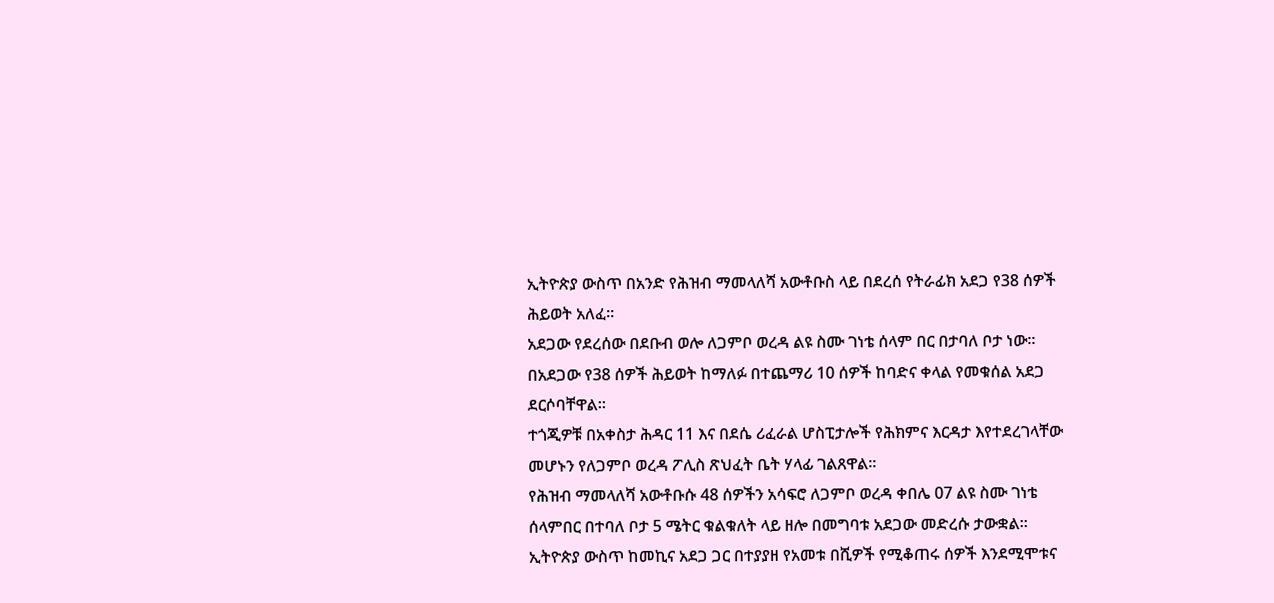ኢትዮጵያ ውስጥ በአንድ የሕዝብ ማመላለሻ አውቶቡስ ላይ በደረሰ የትራፊክ አደጋ የ38 ሰዎች ሕይወት አለፈ።
አደጋው የደረሰው በደቡብ ወሎ ለጋምቦ ወረዳ ልዩ ስሙ ገነቴ ሰላም በር በታባለ ቦታ ነው።
በአደጋው የ38 ሰዎች ሕይወት ከማለፉ በተጨማሪ 10 ሰዎች ከባድና ቀላል የመቁሰል አደጋ ደርሶባቸዋል።
ተጎጂዎቹ በአቀስታ ሕዳር 11 እና በደሴ ሪፈራል ሆስፒታሎች የሕክምና እርዳታ እየተደረገላቸው መሆኑን የለጋምቦ ወረዳ ፖሊስ ጽህፈት ቤት ሃላፊ ገልጸዋል።
የሕዝብ ማመላለሻ አውቶቡሱ 48 ሰዎችን አሳፍሮ ለጋምቦ ወረዳ ቀበሌ 07 ልዩ ስሙ ገነቴ ሰላምበር በተባለ ቦታ 5 ሜትር ቁልቁለት ላይ ዘሎ በመግባቱ አደጋው መድረሱ ታውቋል።
ኢትዮጵያ ውስጥ ከመኪና አደጋ ጋር በተያያዘ የአመቱ በሺዎች የሚቆጠሩ ሰዎች እንደሚሞቱና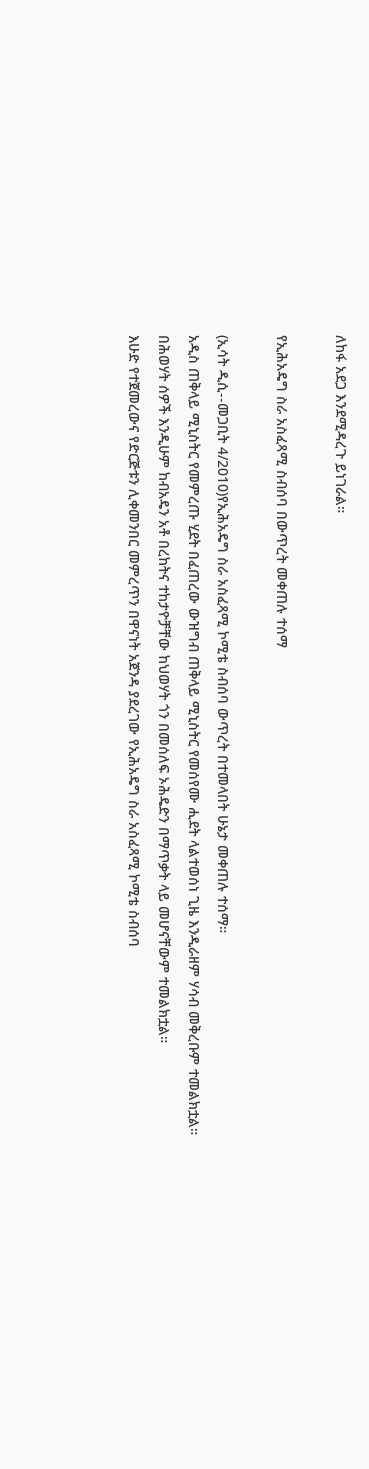ለከፋ አደጋ እንደሚዳረጉ ይነገራል።

የኢሕአዴግ ስራ አስፈጻሚ ስብሰባ በውጥረት መቀጠሉ ተሰማ

(ኢሳት ዲሲ--መጋቢት 4/2010)የኢሕአዴግ ስራ አስፈጻሚ ኮሚቴ ስብሰባ ውጥረት በተመላበት ሁኔታ መቀጠሉ ተሰማ።
አዲስ ጠቅላይ ሚኒስትር የመምረጡ ሂደት በፈጠረው ውዝግብ ጠቅላይ ሚኒስትር የመሰየሙ ሒደት ላልተወሰነ ጊዜ እንዲራዘም ሃሳብ መቅረቡም ተመልክቷል።
በሕወሃት ሰዎች እንዲሁም ከብአዴን አቶ በረከትና ተከታዮቻቸው ከህወሃት ጎን በመሰለፍ ኦሕዴድን በማጥቃት ላይ መሆናቸውም ተመልክቷል።
እሁድ የተጀመረውና የድርጅቱን ሊቀመንበር መምረጥን በዋናነት አጀንዳ ያደረገው የኢሕአዴግ ስራ አስፈጻሚ ኮሚቴ ስብሰባ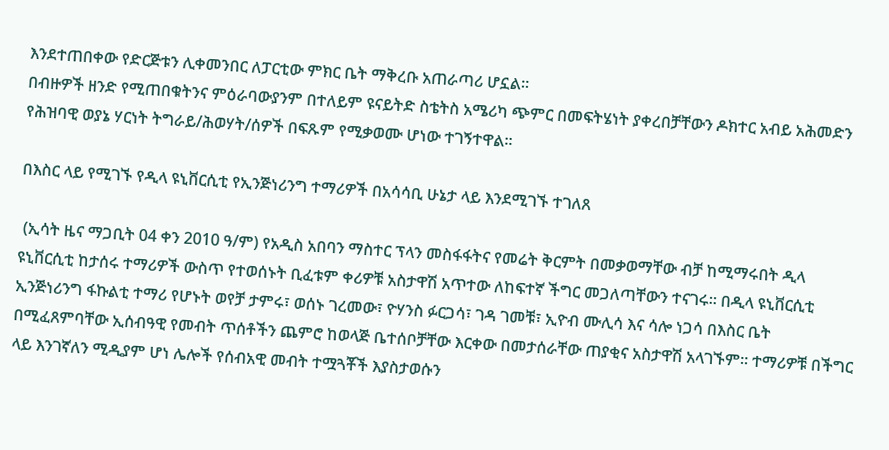እንደተጠበቀው የድርጅቱን ሊቀመንበር ለፓርቲው ምክር ቤት ማቅረቡ አጠራጣሪ ሆኗል።
በብዙዎች ዘንድ የሚጠበቁትንና ምዕራባውያንም በተለይም ዩናይትድ ስቴትስ አሜሪካ ጭምር በመፍትሄነት ያቀረበቻቸውን ዶክተር አብይ አሕመድን የሕዝባዊ ወያኔ ሃርነት ትግራይ/ሕወሃት/ሰዎች በፍጹም የሚቃወሙ ሆነው ተገኝተዋል።

በእስር ላይ የሚገኙ የዲላ ዩኒቨርሲቲ የኢንጅነሪንግ ተማሪዎች በአሳሳቢ ሁኔታ ላይ እንደሚገኙ ተገለጸ

 (ኢሳት ዜና ማጋቢት 04 ቀን 2010 ዓ/ም) የአዲስ አበባን ማስተር ፕላን መስፋፋትና የመሬት ቅርምት በመቃወማቸው ብቻ ከሚማሩበት ዲላ ዩኒቨርሲቲ ከታሰሩ ተማሪዎች ውስጥ የተወሰኑት ቢፈቱም ቀሪዎቹ አስታዋሽ አጥተው ለከፍተኛ ችግር መጋለጣቸውን ተናገሩ። በዲላ ዩኒቨርሲቲ ኢንጅነሪንግ ፋኩልቲ ተማሪ የሆኑት ወየቻ ታምሩ፣ ወሰኑ ገረመው፣ ዮሃንስ ፉርጋሳ፣ ገዳ ገመቹ፣ ኢዮብ ሙሊሳ እና ሳሎ ነጋሳ በእስር ቤት በሚፈጸምባቸው ኢሰብዓዊ የመብት ጥሰቶችን ጨምሮ ከወላጅ ቤተሰቦቻቸው እርቀው በመታሰራቸው ጠያቂና አስታዋሽ አላገኙም። ተማሪዎቹ በችግር ላይ እንገኛለን ሚዲያም ሆነ ሌሎች የሰብአዊ መብት ተሟጓቾች እያስታወሱን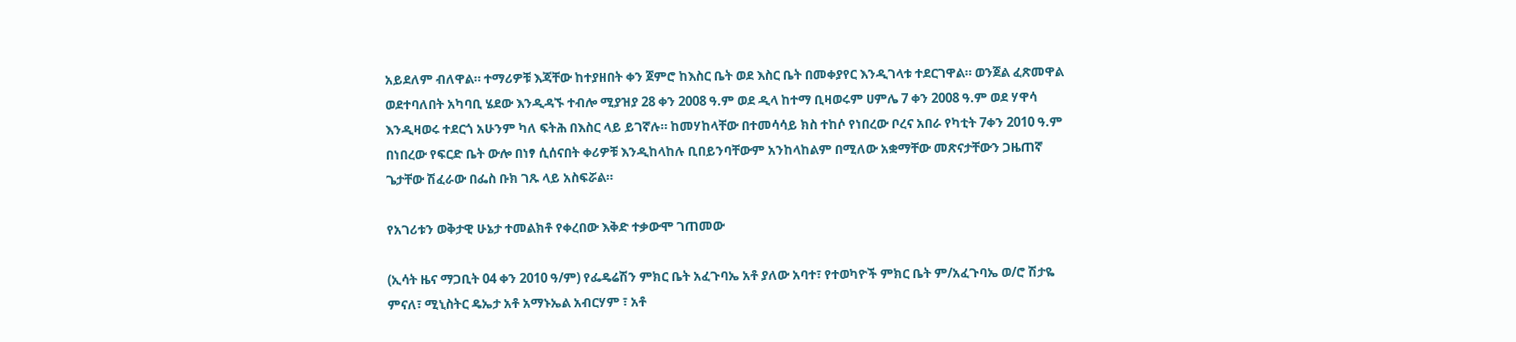አይደለም ብለዋል። ተማሪዎቹ እጃቸው ከተያዘበት ቀን ጀምሮ ከእስር ቤት ወደ እስር ቤት በመቀያየር እንዲገላቱ ተደርገዋል። ወንጀል ፈጽመዋል ወደተባለበት አካባቢ ሄደው እንዲዳኙ ተብሎ ሚያዝያ 28 ቀን 2008 ዓ.ም ወደ ዲላ ከተማ ቢዛወሩም ሀምሌ 7 ቀን 2008 ዓ.ም ወደ ሃዋሳ እንዲዛወሩ ተደርጎ አሁንም ካለ ፍትሕ በእስር ላይ ይገኛሉ። ከመሃከላቸው በተመሳሳይ ክስ ተከሶ የነበረው ቦረና አበራ የካቲት 7ቀን 2010 ዓ.ም በነበረው የፍርድ ቤት ውሎ በነፃ ሲሰናበት ቀሪዎቹ እንዲከላከሉ ቢበይንባቸውም አንከላከልም በሚለው አቋማቸው መጽናታቸውን ጋዜጠኛ ጌታቸው ሽፈራው በፌስ ቡክ ገጹ ላይ አስፍሯል።

የአገሪቱን ወቅታዊ ሁኔታ ተመልክቶ የቀረበው እቅድ ተቃውሞ ገጠመው

(ኢሳት ዜና ማጋቢት 04 ቀን 2010 ዓ/ም) የፌዴሬሽን ምክር ቤት አፈጉባኤ አቶ ያለው አባተ፣ የተወካዮች ምክር ቤት ም/አፈጉባኤ ወ/ሮ ሽታዬ ምናለ፣ ሚኒስትር ዴኤታ አቶ አማኑኤል አብርሃም ፣ አቶ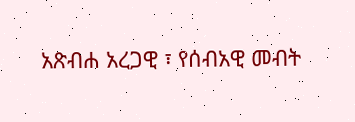አጽብሐ አረጋዊ ፣ የሰብአዊ መብት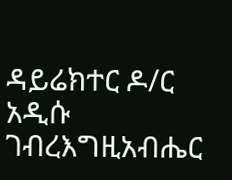ዳይሬክተር ዶ/ር አዲሱ ገብረእግዚአብሔር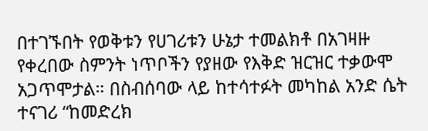በተገኙበት የወቅቱን የሀገሪቱን ሁኔታ ተመልክቶ በአገዛዙ የቀረበው ስምንት ነጥቦችን የያዘው የእቅድ ዝርዝር ተቃውሞ አጋጥሞታል። በስብሰባው ላይ ከተሳተፉት መካከል አንድ ሴት ተናገሪ “ከመድረክ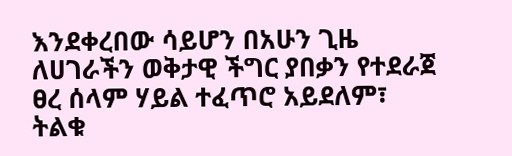እንደቀረበው ሳይሆን በአሁን ጊዜ ለሀገራችን ወቅታዊ ችግር ያበቃን የተደራጀ ፀረ ሰላም ሃይል ተፈጥሮ አይደለም፣ ትልቁ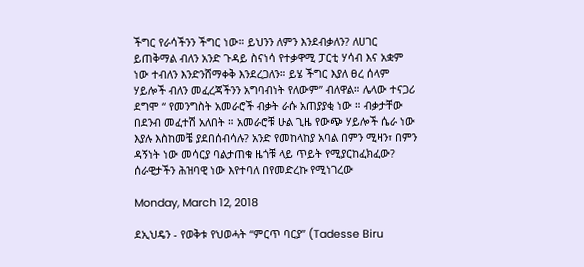ችግር የራሳችንን ችግር ነው። ይህንን ለምን እንደብቃለን? ለሀገር ይጠቅማል ብለን አንድ ጉዳይ ስናነሳ የተቃዋሚ ፓርቲ ሃሳብ እና አቋም ነው ተብለን እንድንሸማቀቅ እንደረጋለን። ይሄ ችግር እያለ ፀረ ሰላም ሃይሎች ብለን መፈረጃችንን አግባብነት የለውም” ብለዋል። ሌላው ተናጋሪ ደግሞ “ የመንግስት አመራሮች ብቃት ራሱ አጠያያቂ ነው ። ብቃታቸው በደንብ መፈተሽ አለበት ። አመራሮቹ ሁል ጊዜ የውጭ ሃይሎች ሴራ ነው እያሉ እስከመቼ ያደበሰብሳሉ? አንድ የመከላከያ አባል በምን ሚዛን፣ በምን ዳኝነት ነው መሳርያ ባልታጠቁ ዜጎቹ ላይ ጥይት የሚያርከፈክፈው? ሰራዊታችን ሕዝባዊ ነው እየተባለ በየመድረኩ የሚነገረው

Monday, March 12, 2018

ደኢህዴን - የወቅቱ የህወሓት “ምርጥ ባርያ” (Tadesse Biru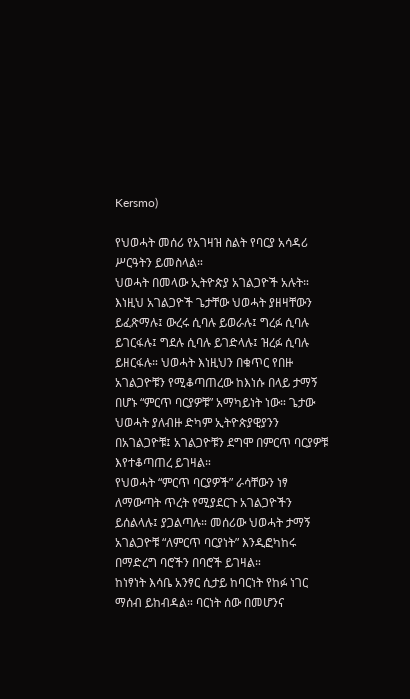Kersmo)

የህወሓት መሰሪ የአገዛዝ ስልት የባርያ አሳዳሪ ሥርዓትን ይመስላል።
ህወሓት በመላው ኢትዮጵያ አገልጋዮች አሉት። እነዚህ አገልጋዮች ጌታቸው ህወሓት ያዘዛቸውን ይፈጽማሉ፤ ውረሩ ሲባሉ ይወራሉ፤ ግረፉ ሲባሉ ይገርፋሉ፤ ግደሉ ሲባሉ ይገድላሉ፤ ዝረፉ ሲባሉ ይዘርፋሉ። ህወሓት እነዚህን በቁጥር የበዙ አገልጋዮቹን የሚቆጣጠረው ከእነሱ በላይ ታማኝ በሆኑ “ምርጥ ባርያዎቹ” አማካይነት ነው። ጌታው ህወሓት ያለብዙ ድካም ኢትዮጵያዊያንን በአገልጋዮቹ፤ አገልጋዮቹን ደግሞ በምርጥ ባርያዎቹ እየተቆጣጠረ ይገዛል።
የህወሓት “ምርጥ ባርያዎች” ራሳቸውን ነፃ ለማውጣት ጥረት የሚያደርጉ አገልጋዮችን ይሰልላሉ፤ ያጋልጣሉ። መሰሪው ህወሓት ታማኝ አገልጋዮቹ “ለምርጥ ባርያነት” እንዲፎካከሩ በማድረግ ባሮችን በባሮች ይገዛል።
ከነፃነት እሳቤ አንፃር ሲታይ ከባርነት የከፉ ነገር ማሰብ ይከብዳል። ባርነት ሰው በመሆንና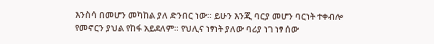እንስሳ በመሆን መካከል ያለ ድንበር ነው። ይሁን እንጂ ባርያ መሆን ባርነት ተቀብሎ የመኖርን ያህል የከፋ አይደለም። የህሊና ነፃነት ያለው ባሪያ ነገ ነፃ ሰው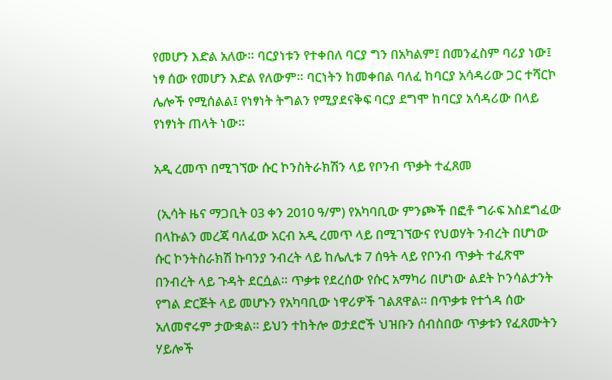የመሆን እድል አለው። ባርያነቱን የተቀበለ ባርያ ግን በአካልም፤ በመንፈስም ባሪያ ነው፤ ነፃ ሰው የመሆን እድል የለውም። ባርነትን ከመቀበል ባለፈ ከባርያ አሳዳሪው ጋር ተሻርኮ ሌሎች የሚሰልል፤ የነፃነት ትግልን የሚያደናቅፍ ባርያ ደግሞ ከባርያ አሳዳሪው በላይ የነፃነት ጠላት ነው።

አዲ ረመጥ በሚገኘው ሱር ኮንስትራክሽን ላይ የቦንብ ጥቃት ተፈጸመ

 (ኢሳት ዜና ማጋቢት 03 ቀን 2010 ዓ/ም) የአካባቢው ምንጮች በፎቶ ግራፍ አስደግፈው በላኩልን መረጃ ባለፈው አርብ አዲ ረመጥ ላይ በሚገኘውና የህወሃት ንብረት በሆነው ሱር ኮንትስራክሽ ኩባንያ ንብረት ላይ ከሌሊቱ 7 ሰዓት ላይ የቦንብ ጥቃት ተፈጽሞ በንብረት ላይ ጉዳት ደርሷል። ጥቃቱ የደረሰው የሱር አማካሪ በሆነው ልደት ኮንሳልታንት የግል ድርጅት ላይ መሆኑን የአካባቢው ነዋሪዎች ገልጸዋል። በጥቃቱ የተጎዳ ሰው አለመኖሩም ታውቋል። ይህን ተከትሎ ወታደሮች ህዝቡን ሰብስበው ጥቃቱን የፈጸሙትን ሃይሎች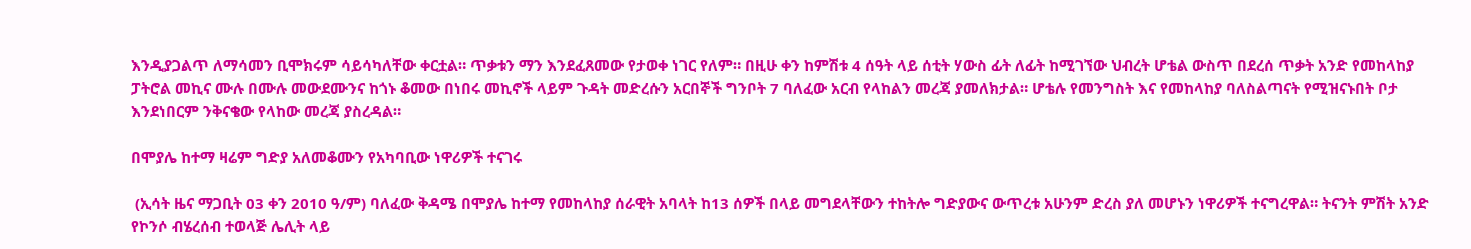እንዲያጋልጥ ለማሳመን ቢሞክሩም ሳይሳካለቸው ቀርቷል። ጥቃቱን ማን እንደፈጸመው የታወቀ ነገር የለም። በዚሁ ቀን ከምሽቱ 4 ሰዓት ላይ ሰቲት ሃውስ ፊት ለፊት ከሚገኘው ህብረት ሆቴል ውስጥ በደረሰ ጥቃት አንድ የመከላከያ ፓትሮል መኪና ሙሉ በሙሉ መውደሙንና ከጎኑ ቆመው በነበሩ መኪኖች ላይም ጉዳት መድረሱን አርበኞች ግንቦት 7 ባለፈው አርብ የላከልን መረጃ ያመለክታል። ሆቴሉ የመንግስት እና የመከላከያ ባለስልጣናት የሚዝናኑበት ቦታ እንደነበርም ንቅናቄው የላከው መረጃ ያስረዳል።

በሞያሌ ከተማ ዛሬም ግድያ አለመቆሙን የአካባቢው ነዋሪዎች ተናገሩ

 (ኢሳት ዜና ማጋቢት 03 ቀን 2010 ዓ/ም) ባለፈው ቅዳሜ በሞያሌ ከተማ የመከላከያ ሰራዊት አባላት ከ13 ሰዎች በላይ መግደላቸውን ተከትሎ ግድያውና ውጥረቱ አሁንም ድረስ ያለ መሆኑን ነዋሪዎች ተናግረዋል። ትናንት ምሽት አንድ የኮንሶ ብሄረሰብ ተወላጅ ሌሊት ላይ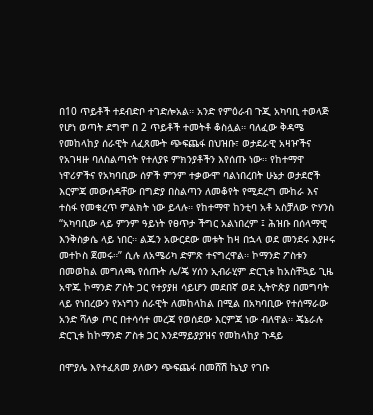በ10 ጥይቶች ተደብድቦ ተገድሎአል። አንድ የምዕራብ ጉጂ አካባቢ ተወላጅ የሆነ ወጣት ደግሞ በ 2 ጥይቶች ተመትቶ ቆስሏል። ባለፈው ቅዳሜ የመከላከያ ሰራዊት ለፈጸሙት ጭፍጨፋ በህዝቡ፣ ወታደራዊ አዛዦችና የአገዛዙ ባለስልጣናት የተለያዩ ምክንያቶችን እየሰጡ ነው። የከተማዋ ነዋሪዎችና የአካባቢው ሰዎች ምንም ተቃውሞ ባልነበረበት ሁኔታ ወታደሮች እርምጃ መውሰዳቸው በግድያ በስልጣን ለመቆየት የሚደረግ ሙከራ እና ተስፋ የመቁረጥ ምልክት ነው ይላሉ። የከተማዋ ከንቲባ አቶ አስቻለው ዮሃንስ “አካባቢው ላይ ምንም ዓይነት የፀጥታ ችግር አልነበረም ፤ ሕዝቡ በሰላማዊ እንቅስቃሴ ላይ ነበር። ልጁን አውርደው መቱት ከዛ በኋላ ወደ መንደሩ እያዞሩ መተኮስ ጀመሩ።” ሲሉ ለአሜሪካ ድምጽ ተናግረዋል። ኮማንድ ፖስቱን በመወከል መግለጫ የሰጡት ሌ/ጄ ሃሰን ኢብራሂም ድርጊቱ ከአስቸኳይ ጊዜ አዋጁ ኮማንድ ፖስት ጋር የተያያዘ ሳይሆን መደበኛ ወደ ኢትዮጵያ በመግባት ላይ የነበረውን የኦነግን ሰራዊት ለመከላከል በሚል በአካባቢው የተሰማራው አንድ ሻለቃ ጦር በተሳሳተ መረጃ የወሰደው እርምጃ ነው ብለዋል። ጄኔራሉ ድርጊቱ ከኮማንድ ፖስቱ ጋር እንደማይያያዝና የመከላከያ ጉዳይ

በሞያሌ እየተፈጸመ ያለውን ጭፍጨፋ በመሸሽ ኬኒያ የገቡ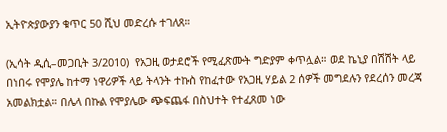ኢትዮጵያውያን ቁጥር 50 ሺህ መድረሱ ተገለጸ።

(ኢሳት ዲሲ–መጋቢት 3/2010)  የአጋዚ ወታደሮች የሚፈጽሙት ግድያም ቀጥሏል። ወደ ኬኒያ በሽሽት ላይ በነበሩ የሞያሌ ከተማ ነዋሪዎች ላይ ትላንት ተኩስ የከፈተው የአጋዚ ሃይል 2 ሰዎች መግደሉን የደረሰን መረጃ አመልክቷል። በሌላ በኩል የሞያሌው ጭፍጨፋ በስህተት የተፈጸመ ነው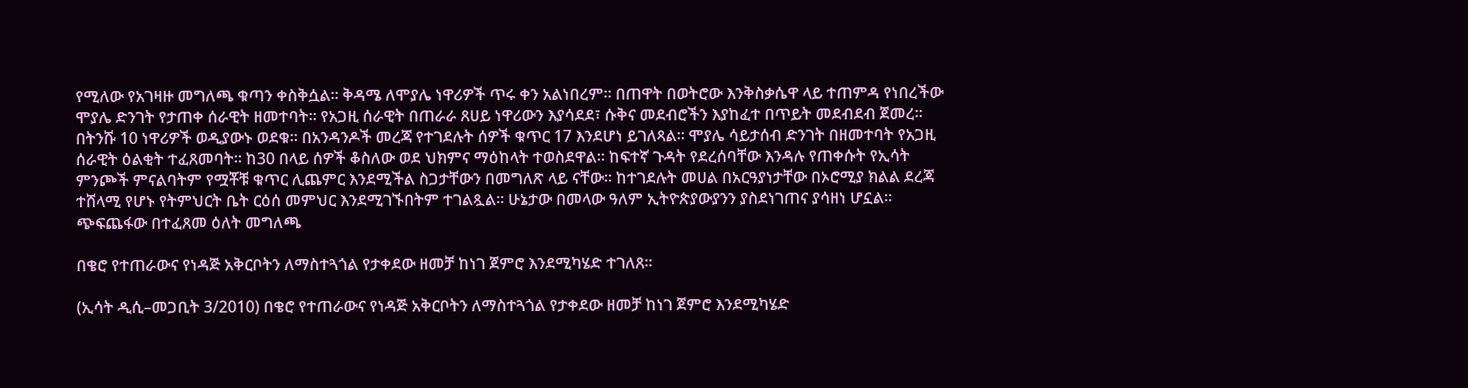የሚለው የአገዛዙ መግለጫ ቁጣን ቀስቅሷል። ቅዳሜ ለሞያሌ ነዋሪዎች ጥሩ ቀን አልነበረም። በጠዋት በወትሮው እንቅስቃሴዋ ላይ ተጠምዳ የነበረችው ሞያሌ ድንገት የታጠቀ ሰራዊት ዘመተባት። የአጋዚ ሰራዊት በጠራራ ጸሀይ ነዋሪውን እያሳደደ፣ ሱቅና መደብሮችን እያከፈተ በጥይት መደብደብ ጀመረ። በትንሹ 10 ነዋሪዎች ወዲያውኑ ወደቁ። በአንዳንዶች መረጃ የተገደሉት ሰዎች ቁጥር 17 እንደሆነ ይገለጻል። ሞያሌ ሳይታሰብ ድንገት በዘመተባት የአጋዚ ሰራዊት ዕልቂት ተፈጸመባት። ከ30 በላይ ሰዎች ቆስለው ወደ ህክምና ማዕከላት ተወስደዋል። ከፍተኛ ጉዳት የደረሰባቸው እንዳሉ የጠቀሱት የኢሳት ምንጮች ምናልባትም የሟቾቹ ቁጥር ሊጨምር እንደሚችል ስጋታቸውን በመግለጽ ላይ ናቸው። ከተገደሉት መሀል በአርዓያነታቸው በኦሮሚያ ክልል ደረጃ ተሸላሚ የሆኑ የትምህርት ቤት ርዕሰ መምህር እንደሚገኙበትም ተገልጿል። ሁኔታው በመላው ዓለም ኢትዮጵያውያንን ያስደነገጠና ያሳዘነ ሆኗል። ጭፍጨፋው በተፈጸመ ዕለት መግለጫ

በቄሮ የተጠራውና የነዳጅ አቅርቦትን ለማስተጓጎል የታቀደው ዘመቻ ከነገ ጀምሮ እንደሚካሄድ ተገለጸ።

(ኢሳት ዲሲ–መጋቢት 3/2010) በቄሮ የተጠራውና የነዳጅ አቅርቦትን ለማስተጓጎል የታቀደው ዘመቻ ከነገ ጀምሮ እንደሚካሄድ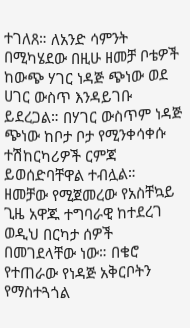ተገለጸ። ለአንድ ሳምንት በሚካሄደው በዚሁ ዘመቻ ቦቴዎች ከውጭ ሃገር ነዳጅ ጭነው ወደ ሀገር ውስጥ እንዳይገቡ ይደረጋል። በሃገር ውስጥም ነዳጅ ጭነው ከቦታ ቦታ የሚንቀሳቀሱ ተሽከርካሪዎች ርምጃ ይወሰድባቸዋል ተብሏል። ዘመቻው የሚጀመረው የአስቸኳይ ጊዜ አዋጁ ተግባራዊ ከተደረገ ወዲህ በርካታ ሰዎች በመገደላቸው ነው። በቄሮ የተጠራው የነዳጅ አቅርቦትን የማስተጓጎል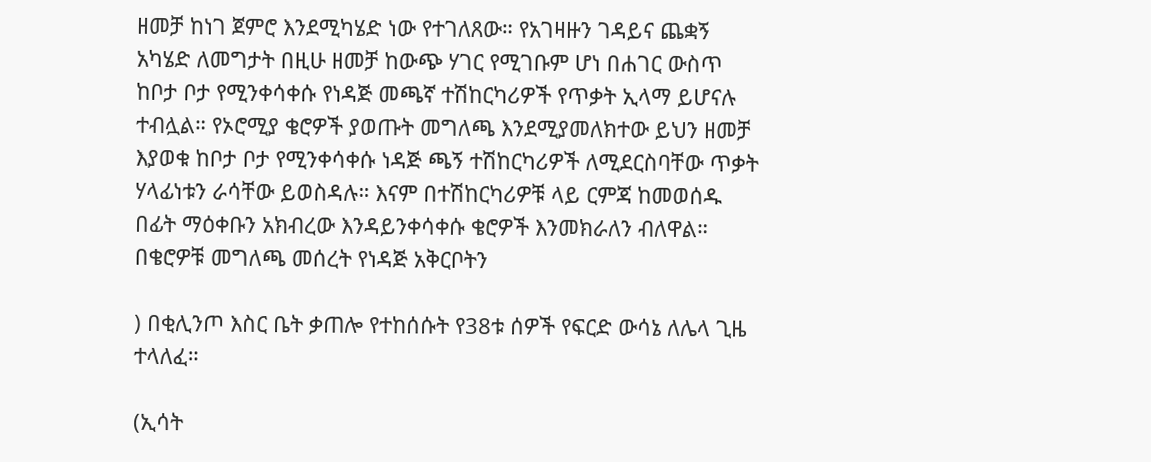ዘመቻ ከነገ ጀምሮ እንደሚካሄድ ነው የተገለጸው። የአገዛዙን ገዳይና ጨቋኝ አካሄድ ለመግታት በዚሁ ዘመቻ ከውጭ ሃገር የሚገቡም ሆነ በሐገር ውስጥ ከቦታ ቦታ የሚንቀሳቀሱ የነዳጅ መጫኛ ተሽከርካሪዎች የጥቃት ኢላማ ይሆናሉ ተብሏል። የኦሮሚያ ቄሮዎች ያወጡት መግለጫ እንደሚያመለክተው ይህን ዘመቻ እያወቁ ከቦታ ቦታ የሚንቀሳቀሱ ነዳጅ ጫኝ ተሽከርካሪዎች ለሚደርስባቸው ጥቃት ሃላፊነቱን ራሳቸው ይወስዳሉ። እናም በተሽከርካሪዎቹ ላይ ርምጃ ከመወሰዱ በፊት ማዕቀቡን አክብረው እንዳይንቀሳቀሱ ቄሮዎች እንመክራለን ብለዋል። በቄሮዎቹ መግለጫ መሰረት የነዳጅ አቅርቦትን

) በቂሊንጦ እስር ቤት ቃጠሎ የተከሰሱት የ38ቱ ሰዎች የፍርድ ውሳኔ ለሌላ ጊዜ ተላለፈ።

(ኢሳት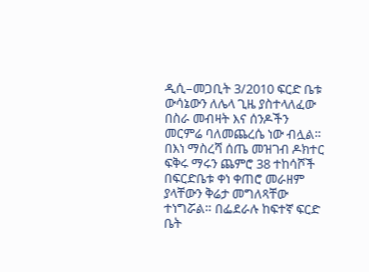ዲሲ–መጋቢት 3/2010 ፍርድ ቤቱ ውሳኔውን ለሌላ ጊዜ ያስተላለፈው በስራ መብዛት እና ሰንዶችን መርምሬ ባለመጨረሴ ነው ብሏል። በእነ ማስረሻ ሰጤ መዝገብ ዶክተር ፍቅሩ ማሩን ጨምሮ 38 ተከሳሾች በፍርድቤቱ ቀነ ቀጠሮ መራዘም ያላቸውን ቅሬታ መግለጻቸው ተነግሯል። በፌደራሉ ከፍተኛ ፍርድ ቤት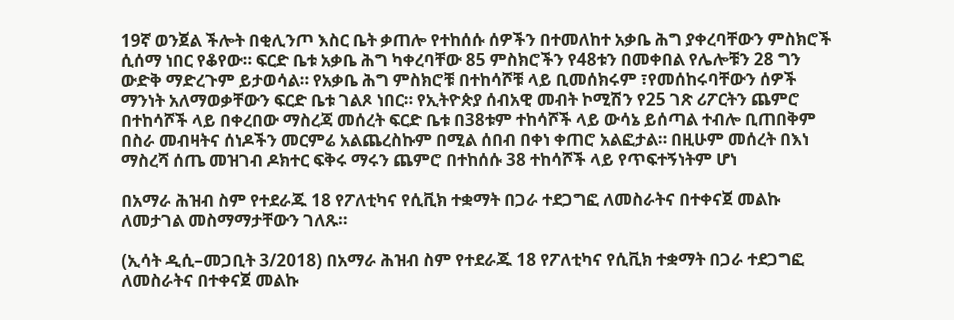19ኛ ወንጀል ችሎት በቂሊንጦ እስር ቤት ቃጠሎ የተከሰሱ ሰዎችን በተመለከተ አቃቤ ሕግ ያቀረባቸውን ምስክሮች ሲሰማ ነበር የቆየው። ፍርድ ቤቱ አቃቤ ሕግ ካቀረባቸው 85 ምስክሮችን የ48ቱን በመቀበል የሌሎቹን 28 ግን ውድቅ ማድረጉም ይታወሳል። የአቃቤ ሕግ ምስክሮቹ በተከሳሾቹ ላይ ቢመሰክሩም ፣የመሰከሩባቸውን ሰዎች ማንነት አለማወቃቸውን ፍርድ ቤቱ ገልጾ ነበር። የኢትዮጵያ ሰብአዊ መብት ኮሚሽን የ25 ገጽ ሪፖርትን ጨምሮ በተከሳሾች ላይ በቀረበው ማስረጃ መሰረት ፍርድ ቤቱ በ38ቱም ተከሳሾች ላይ ውሳኔ ይሰጣል ተብሎ ቢጠበቅም በስራ መብዛትና ሰነዶችን መርምሬ አልጨረስኩም በሚል ሰበብ በቀነ ቀጠሮ አልፎታል። በዚሁም መሰረት በእነ ማስረሻ ሰጤ መዝገብ ዶክተር ፍቅሩ ማሩን ጨምሮ በተከሰሱ 38 ተከሳሾች ላይ የጥፍተኝነትም ሆነ

በአማራ ሕዝብ ስም የተደራጁ 18 የፖለቲካና የሲቪክ ተቋማት በጋራ ተደጋግፎ ለመስራትና በተቀናጀ መልኩ ለመታገል መስማማታቸውን ገለጹ።

(ኢሳት ዲሲ–መጋቢት 3/2018) በአማራ ሕዝብ ስም የተደራጁ 18 የፖለቲካና የሲቪክ ተቋማት በጋራ ተደጋግፎ ለመስራትና በተቀናጀ መልኩ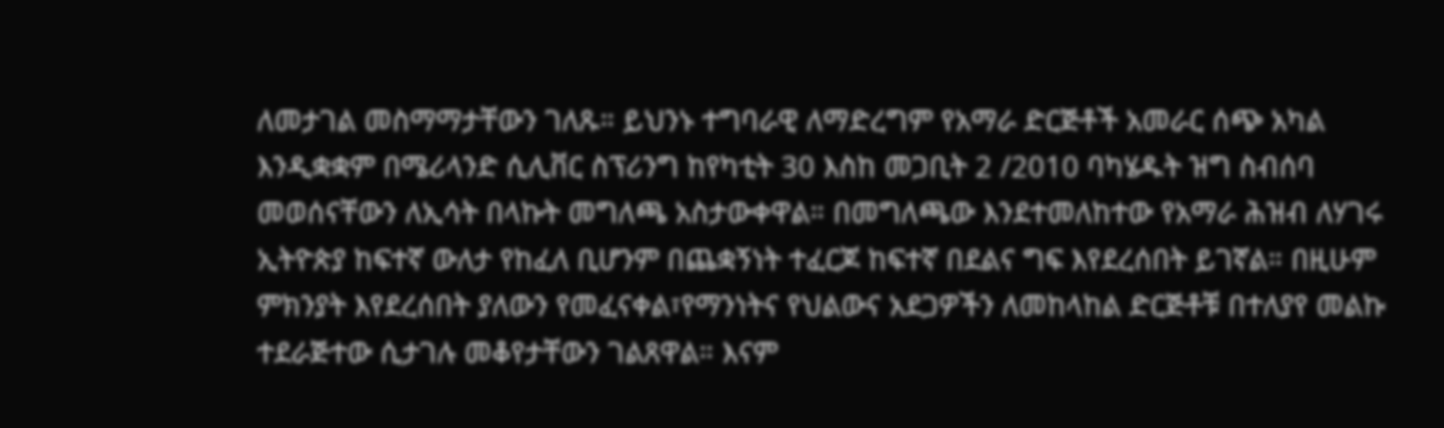ለመታገል መስማማታቸውን ገለጹ። ይህንኑ ተግባራዊ ለማድረግም የአማራ ድርጅቶች አመራር ሰጭ አካል እንዲቋቋም በሜሪላንድ ሲሊቨር ስፕሪንግ ከየካቲት 30 እስከ መጋቢት 2 /2010 ባካሄዱት ዝግ ስብሰባ መወሰናቸውን ለኢሳት በላኩት መግለጫ አስታውቀዋል። በመግለጫው እንደተመለከተው የአማራ ሕዝብ ለሃገሩ ኢትዮጵያ ከፍተኛ ውለታ የከፈለ ቢሆንም በጨቋኝነት ተፈርጆ ከፍተኛ በደልና ግፍ እየደረሰበት ይገኛል። በዚሁም ምክንያት እየደረሰበት ያለውን የመፈናቀል፣የማንነትና የህልውና አደጋዎችን ለመከላከል ድርጅቶቹ በተለያየ መልኩ ተደራጅተው ሲታገሉ መቆየታቸውን ገልጸዋል። እናም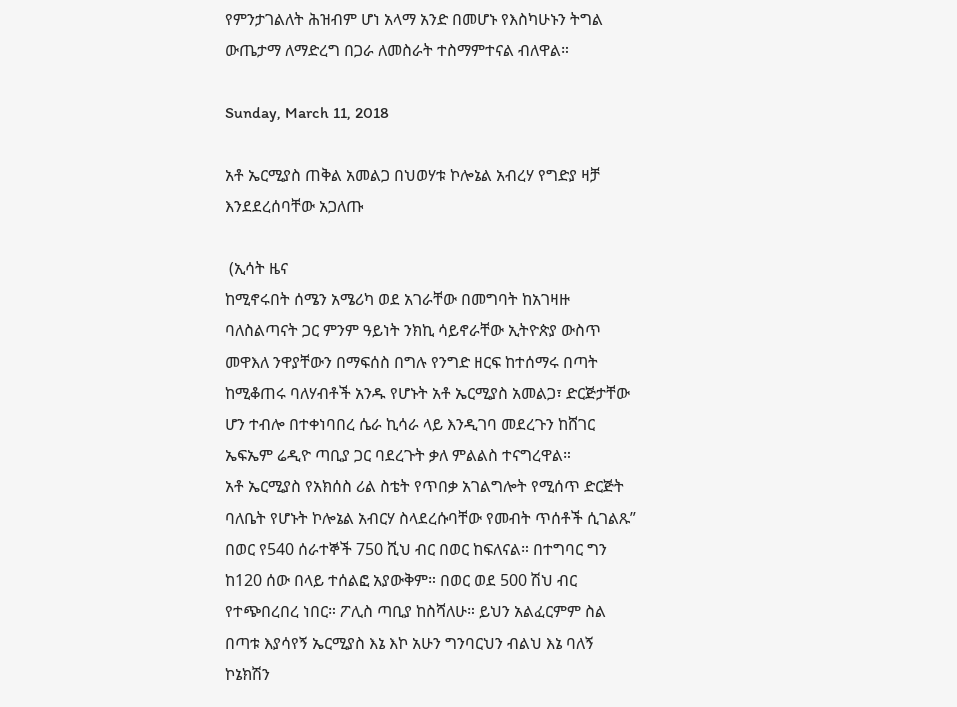የምንታገልለት ሕዝብም ሆነ አላማ አንድ በመሆኑ የእስካሁኑን ትግል ውጤታማ ለማድረግ በጋራ ለመስራት ተስማምተናል ብለዋል።

Sunday, March 11, 2018

አቶ ኤርሚያስ ጠቅል አመልጋ በህወሃቱ ኮሎኔል አብረሃ የግድያ ዛቻ እንደደረሰባቸው አጋለጡ

 (ኢሳት ዜና
ከሚኖሩበት ሰሜን አሜሪካ ወደ አገራቸው በመግባት ከአገዛዙ ባለስልጣናት ጋር ምንም ዓይነት ንክኪ ሳይኖራቸው ኢትዮጵያ ውስጥ መዋእለ ንዋያቸውን በማፍሰስ በግሉ የንግድ ዘርፍ ከተሰማሩ በጣት ከሚቆጠሩ ባለሃብቶች አንዱ የሆኑት አቶ ኤርሚያስ አመልጋ፣ ድርጅታቸው ሆን ተብሎ በተቀነባበረ ሴራ ኪሳራ ላይ እንዲገባ መደረጉን ከሸገር ኤፍኤም ሬዲዮ ጣቢያ ጋር ባደረጉት ቃለ ምልልስ ተናግረዋል።
አቶ ኤርሚያስ የአክሰስ ሪል ስቴት የጥበቃ አገልግሎት የሚሰጥ ድርጅት ባለቤት የሆኑት ኮሎኔል አብርሃ ስላደረሱባቸው የመብት ጥሰቶች ሲገልጹ” በወር የ540 ሰራተኞች 750 ሺህ ብር በወር ከፍለናል። በተግባር ግን ከ120 ሰው በላይ ተሰልፎ አያውቅም። በወር ወደ 500 ሽህ ብር የተጭበረበረ ነበር። ፖሊስ ጣቢያ ከስሻለሁ። ይህን አልፈርምም ስል በጣቱ እያሳየኝ ኤርሚያስ እኔ እኮ አሁን ግንባርህን ብልህ እኔ ባለኝ ኮኔክሽን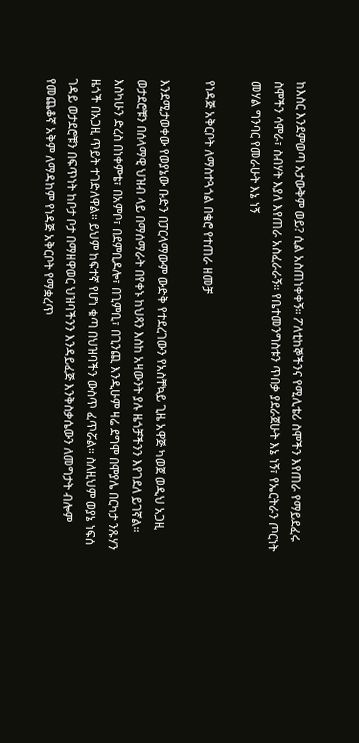ከእስር እንደምወጣ አታውቅም ወይ? ሲል አስጠነቀቀኝ። ፖለቲከኞችንና የሚሊቴሪ ስሞችን እየጠራ የማይደፈሩ ስሞችን ሳሞራ፣ ስብሃት እያለ እየጠራ አስፈራራኝ። የቤተመንግስቱን ጥበቃ ያደራጀሁት እኔ ነኝ፣ የኤርትራን ጦርነት መሃል ግንባር የመራሁት እኔ ነኝ

የነዳጅ አቅርቦት ለማስተጓጎል በቄሮ የተጠራ ዘመቻ

እንደሚታወቀው የወያኔው ቡድን በፓርላማውም ውድቅ የተደረገውን የአስቸኳይ ጊዜ አዋጅ ካወጀ ወዲህ አጋዚ ወታደሮቹን በሰላማዊ ህዝብ ላይ በማሰማራት በየቀኑ ከህጻን እስከ አዛውንት ያሉ ዜጎቻችንን እየገደለ ይገኛል። እስካሁን ድረስ በነቀምቴ፣ በአምቦ፣ በደምቢዶሎ፣ በጊምቢ፣ በጊንጪ እንዲሁም ዛሬ ደግሞ በሞያሌ በርካታ ንጹሃን ዜጎች በአጋዚ ጥይት ተገድለዋል። ይህም ከፍተኛ የሆነ ቁጣ በህዝባችን ውስጥ ፈጥሯል። ስለዚህም ወያኔ ነፍሰ ገዳይ ወታደሮቹን በፍጥነት ከቦታ ቦታ በማዘዋወር ህዝባችንን እንዳይፈጅ እንቅስቃሴውን ለመግታት ብሎም የመጨቆኛ አቅም ለማዳከም የነዳጅ አቅርቦት የማቋረጥ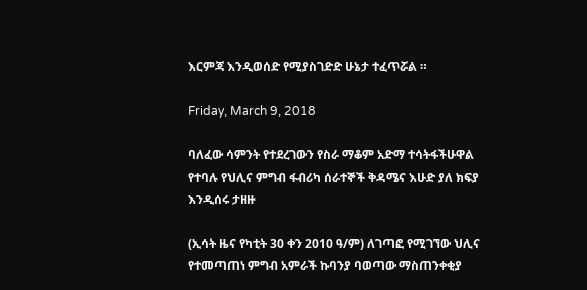እርምጃ እንዲወሰድ የሚያስገድድ ሁኔታ ተፈጥሯል ።

Friday, March 9, 2018

ባለፈው ሳምንት የተደረገውን የስራ ማቆም አድማ ተሳትፋችሁዋል የተባሉ የህሊና ምግብ ፋብሪካ ሰራተኞች ቅዳሜና እሁድ ያለ ክፍያ እንዲሰሩ ታዘዙ

(ኢሳት ዜና የካቲት 30 ቀን 2010 ዓ/ም) ለገጣፎ የሚገኘው ህሊና የተመጣጠነ ምግብ አምራች ኩባንያ ባወጣው ማስጠንቀቂያ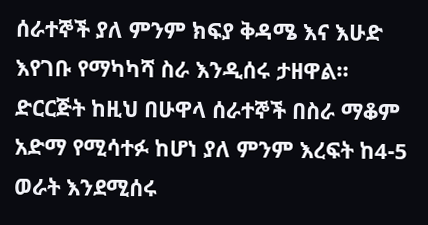ሰራተኞች ያለ ምንም ክፍያ ቅዳሜ እና እሁድ እየገቡ የማካካሻ ስራ እንዲሰሩ ታዘዋል። ድርርጅት ከዚህ በሁዋላ ሰራተኞች በስራ ማቆም አድማ የሚሳተፉ ከሆነ ያለ ምንም እረፍት ከ4-5 ወራት እንደሚሰሩ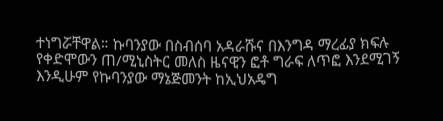ተነግሯቸዋል። ኩባንያው በስብሰባ አዳራሹና በእንግዳ ማረፊያ ክፍሉ የቀድሞውን ጠ/ሚኒስትር መለስ ዜናዊን ፎቶ ግራፍ ለጥፎ እንደሚገኝ እንዲሁም የኩባንያው ማኔጅመንት ከኢህአዴግ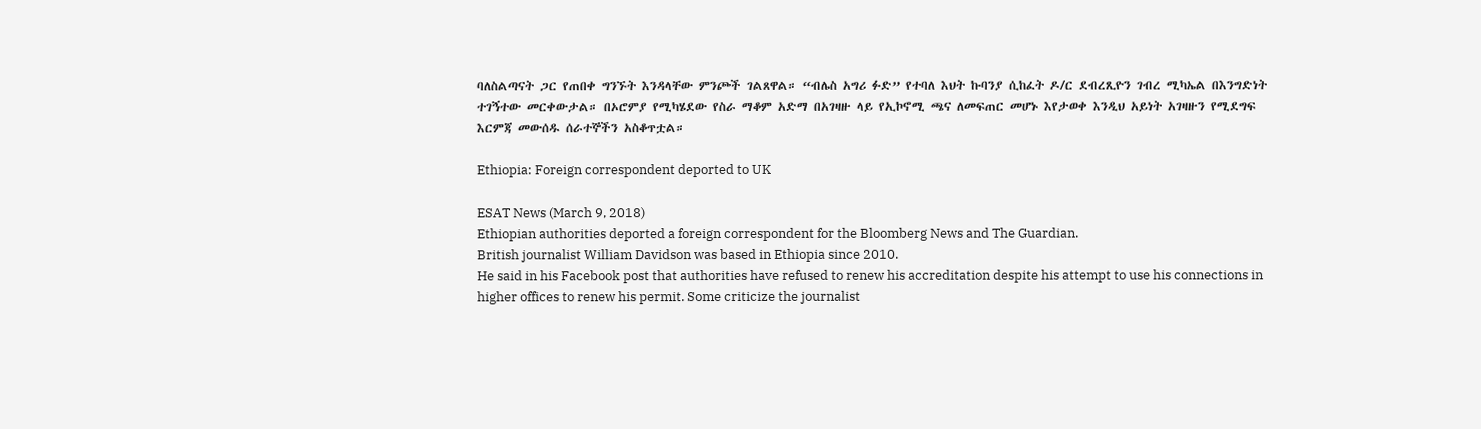ባለስልጣናት ጋር የጠበቀ ግንኙት እንዳላቸው ምንጮች ገልጸዋል። “ብሌስ አግሪ ፉድ” የተባለ እህት ኩባንያ ሲከፈት ዶ/ር ደብረጺዮን ገብረ ሚካኤል በእንግድነት ተገኝተው መርቀውታል። በኦሮምያ የሚካሄደው የስራ ማቆም አድማ በአገዛዙ ላይ የኢኮኖሚ ጫና ለመፍጠር መሆኑ እየታወቀ እንዲህ አይነት አገዛዙን የሚደግፍ እርምጃ መውሰዱ ሰራተኞችን አስቆጥቷል።

Ethiopia: Foreign correspondent deported to UK

ESAT News (March 9, 2018)
Ethiopian authorities deported a foreign correspondent for the Bloomberg News and The Guardian.
British journalist William Davidson was based in Ethiopia since 2010.
He said in his Facebook post that authorities have refused to renew his accreditation despite his attempt to use his connections in higher offices to renew his permit. Some criticize the journalist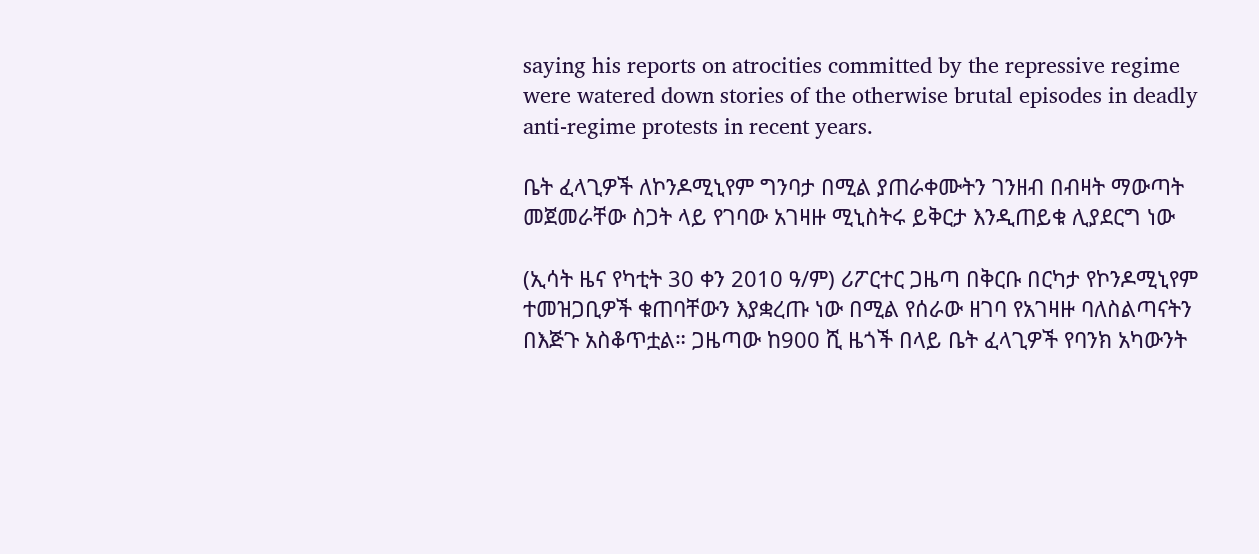saying his reports on atrocities committed by the repressive regime were watered down stories of the otherwise brutal episodes in deadly anti-regime protests in recent years.

ቤት ፈላጊዎች ለኮንዶሚኒየም ግንባታ በሚል ያጠራቀሙትን ገንዘብ በብዛት ማውጣት መጀመራቸው ስጋት ላይ የገባው አገዛዙ ሚኒስትሩ ይቅርታ እንዲጠይቁ ሊያደርግ ነው

(ኢሳት ዜና የካቲት 30 ቀን 2010 ዓ/ም) ሪፖርተር ጋዜጣ በቅርቡ በርካታ የኮንዶሚኒየም ተመዝጋቢዎች ቁጠባቸውን እያቋረጡ ነው በሚል የሰራው ዘገባ የአገዛዙ ባለስልጣናትን በእጅጉ አስቆጥቷል። ጋዜጣው ከ900 ሺ ዜጎች በላይ ቤት ፈላጊዎች የባንክ አካውንት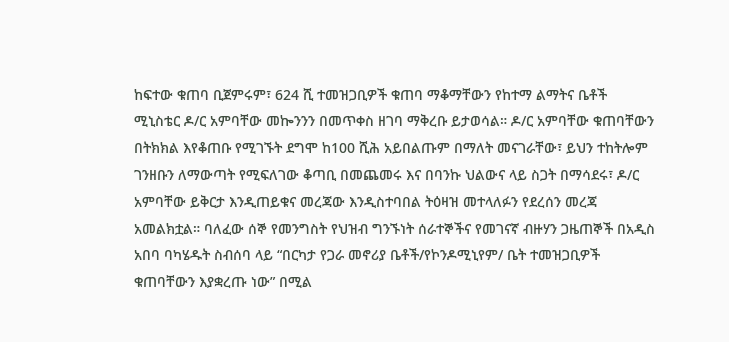ከፍተው ቁጠባ ቢጀምሩም፣ 624 ሺ ተመዝጋቢዎች ቁጠባ ማቆማቸውን የከተማ ልማትና ቤቶች ሚኒስቴር ዶ/ር አምባቸው መኰንንን በመጥቀስ ዘገባ ማቅረቡ ይታወሳል። ዶ/ር አምባቸው ቁጠባቸውን በትክክል እየቆጠቡ የሚገኙት ደግሞ ከ100 ሺሕ አይበልጡም በማለት መናገራቸው፣ ይህን ተከትሎም ገንዘቡን ለማውጣት የሚፍለገው ቆጣቢ በመጨመሩ እና በባንኩ ህልውና ላይ ስጋት በማሳደሩ፣ ዶ/ር አምባቸው ይቅርታ እንዲጠይቁና መረጃው እንዲስተባበል ትዕዛዝ መተላለፉን የደረሰን መረጃ አመልክቷል። ባለፈው ሰኞ የመንግስት የህዝብ ግንኙነት ሰራተኞችና የመገናኛ ብዙሃን ጋዜጠኞች በአዲስ አበባ ባካሄዱት ስብሰባ ላይ “በርካታ የጋራ መኖሪያ ቤቶች/የኮንዶሚኒየም/ ቤት ተመዝጋቢዎች ቁጠባቸውን እያቋረጡ ነው” በሚል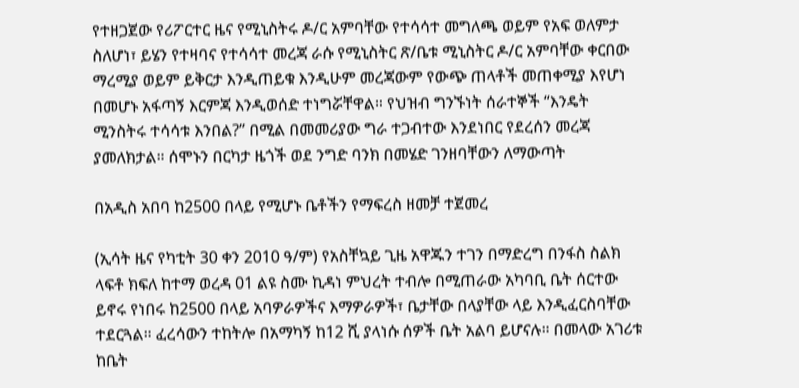የተዘጋጀው የሪፖርተር ዜና የሚኒስትሩ ዶ/ር አምባቸው የተሳሳተ መግለጫ ወይም የአፍ ወለምታ ስለሆነ፣ ይሄን የተዛባና የተሳሳተ መረጃ ራሱ የሚኒስትር ጽ/ቤቱ ሚኒስትር ዶ/ር አምባቸው ቀርበው ማረሚያ ወይም ይቅርታ እንዲጠይቁ እንዲሁም መረጃውም የውጭ ጠላቶች መጠቀሚያ እየሆነ በመሆኑ አፋጣኝ እርምጃ እንዲወሰድ ተነግሯቸዋል። የህዝብ ግንኙነት ሰራተኞች “እንዴት ሚንስትሩ ተሳሳቱ እንበል?” በሚል በመመሪያው ግራ ተጋብተው እንደነበር የደረሰን መረጃ ያመለክታል። ሰሞኑን በርካታ ዜጎች ወደ ንግድ ባንክ በመሄድ ገንዘባቸውን ለማውጣት

በአዲስ አበባ ከ2500 በላይ የሚሆኑ ቤቶችን የማፍረስ ዘመቻ ተጀመረ

(ኢሳት ዜና የካቲት 30 ቀን 2010 ዓ/ም) የአስቸኳይ ጊዜ አዋጁን ተገን በማድረግ በንፋስ ስልክ ላፍቶ ክፍለ ከተማ ወረዳ 01 ልዩ ስሙ ኪዳነ ምህረት ተብሎ በሚጠራው አካባቢ ቤት ሰርተው ይኖሩ የነበሩ ከ2500 በላይ አባዎራዎችና እማዎራዎች፣ ቤታቸው በላያቸው ላይ እንዲፈርስባቸው ተደርጓል። ፈረሳውን ተከትሎ በአማካኝ ከ12 ሺ ያላነሱ ሰዎች ቤት አልባ ይሆናሉ። በመላው አገሪቱ ከቤት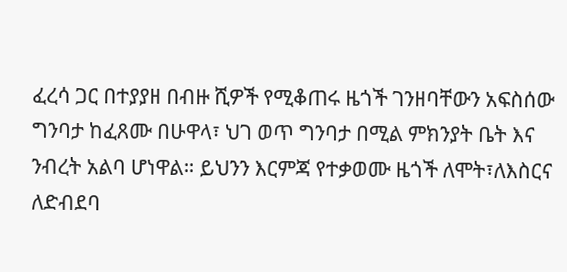ፈረሳ ጋር በተያያዘ በብዙ ሺዎች የሚቆጠሩ ዜጎች ገንዘባቸውን አፍስሰው ግንባታ ከፈጸሙ በሁዋላ፣ ህገ ወጥ ግንባታ በሚል ምክንያት ቤት እና ንብረት አልባ ሆነዋል። ይህንን እርምጃ የተቃወሙ ዜጎች ለሞት፣ለእስርና ለድብደባ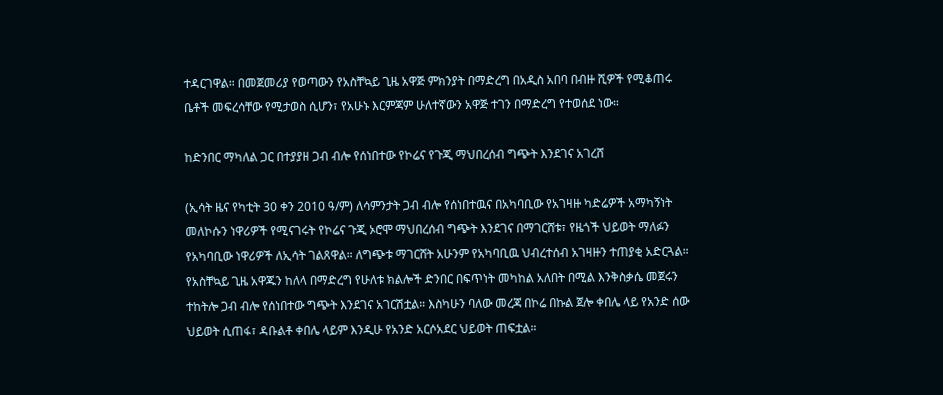ተዳርገዋል። በመጀመሪያ የወጣውን የአስቸኳይ ጊዜ አዋጅ ምክንያት በማድረግ በአዲስ አበባ በብዙ ሺዎች የሚቆጠሩ ቤቶች መፍረሳቸው የሚታወስ ሲሆን፣ የአሁኑ እርምጃም ሁለተኛውን አዋጅ ተገን በማድረግ የተወሰደ ነው።

ከድንበር ማካለል ጋር በተያያዘ ጋብ ብሎ የሰነበተው የኮሬና የጉጂ ማህበረሰብ ግጭት እንደገና አገረሸ

(ኢሳት ዜና የካቲት 30 ቀን 2010 ዓ/ም) ለሳምንታት ጋብ ብሎ የሰነበተዉና በአካባቢው የአገዛዙ ካድሬዎች አማካኝነት መለኮሱን ነዋሪዎች የሚናገሩት የኮሬና ጉጂ ኦሮሞ ማህበረሰብ ግጭት እንደገና በማገርሸቱ፣ የዜጎች ህይወት ማለፉን የአካባቢው ነዋሪዎች ለኢሳት ገልጸዋል። ለግጭቱ ማገርሸት አሁንም የአካባቢዉ ህብረተሰብ አገዛዙን ተጠያቂ አድርጓል። የአስቸኳይ ጊዜ አዋጁን ከለላ በማድረግ የሁለቱ ክልሎች ድንበር በፍጥነት መካከል አለበት በሚል እንቅስቃሴ መጀሩን ተከትሎ ጋብ ብሎ የሰነበተው ግጭት እንደገና አገርሽቷል። እስካሁን ባለው መረጃ በኮሬ በኩል ጀሎ ቀበሌ ላይ የአንድ ሰው ህይወት ሲጠፋ፣ ዳቡልቶ ቀበሌ ላይም እንዲሁ የአንድ አርሶአደር ህይወት ጠፍቷል።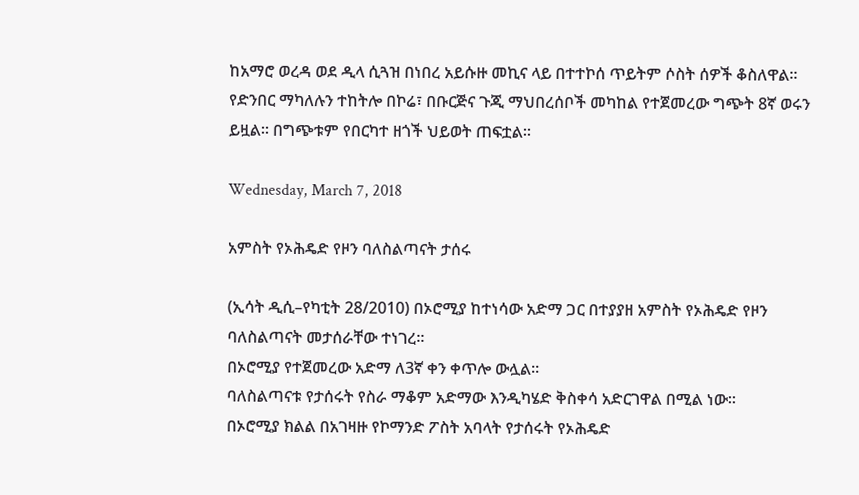ከአማሮ ወረዳ ወደ ዲላ ሲጓዝ በነበረ አይሱዙ መኪና ላይ በተተኮሰ ጥይትም ሶስት ሰዎች ቆስለዋል። የድንበር ማካለሉን ተከትሎ በኮሬ፣ በቡርጅና ጉጂ ማህበረሰቦች መካከል የተጀመረው ግጭት 8ኛ ወሩን ይዟል። በግጭቱም የበርካተ ዘጎች ህይወት ጠፍቷል።

Wednesday, March 7, 2018

አምስት የኦሕዴድ የዞን ባለስልጣናት ታሰሩ

(ኢሳት ዲሲ–የካቲት 28/2010) በኦሮሚያ ከተነሳው አድማ ጋር በተያያዘ አምስት የኦሕዴድ የዞን ባለስልጣናት መታሰራቸው ተነገረ።
በኦሮሚያ የተጀመረው አድማ ለ3ኛ ቀን ቀጥሎ ውሏል።
ባለስልጣናቱ የታሰሩት የስራ ማቆም አድማው እንዲካሄድ ቅስቀሳ አድርገዋል በሚል ነው።
በኦሮሚያ ክልል በአገዛዙ የኮማንድ ፖስት አባላት የታሰሩት የኦሕዴድ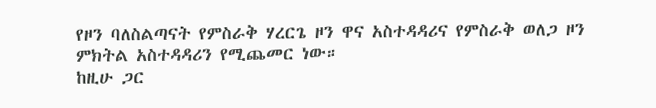የዞን ባለስልጣናት የምስራቅ ሃረርጌ ዞን ዋና አስተዳዳሪና የምስራቅ ወለጋ ዞን ምክትል አስተዳዳሪን የሚጨመር ነው።
ከዚሁ ጋር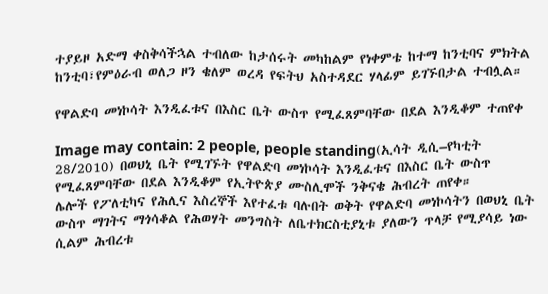ተያይዞ አድማ ቀስቅሳችኋል ተብለው ከታሰሩት መካከልም የነቀምቴ ከተማ ከንቲባና ምክትል ከንቲባ፣የምዕራብ ወለጋ ዞን ቄለም ወረዳ የፍትህ አስተዳደር ሃላፊም ይገኙበታል ተብሏል።

የዋልድባ መነኮሳት እንዲፈቱና በእስር ቤት ውስጥ የሚፈጸምባቸው በደል እንዲቆም ተጠየቀ

Image may contain: 2 people, people standing(ኢሳት ዲሲ–የካቲት 28/2010) በወህኒ ቤት የሚገኙት የዋልድባ መነኮሳት እንዲፈቱና በእስር ቤት ውስጥ የሚፈጸምባቸው በደል እንዲቆም የኢትዮጵያ ሙስሊሞች ንቅናቄ ሕብረት ጠየቀ።
ሌሎች የፖለቲካና የሕሊና እስረኞች እየተፈቱ ባሉበት ወቅት የዋልድባ መነኮሳትን በወህኒ ቤት ውስጥ ማገትና ማጎሳቆል የሕወሃት መንግስት ለቤተክርስቲያኒቱ ያለውን ጥላቻ የሚያሳይ ነው ሲልም ሕብረቱ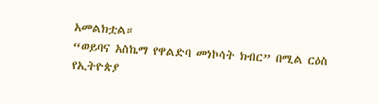አመልክቷል።
“ወይባና አስኬማ የዋልድባ መነኮሳት ክብር” በሚል ርዕስ የኢትዮጵያ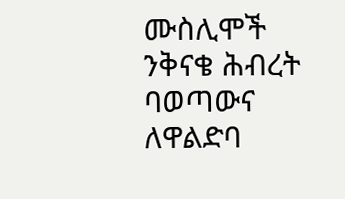ሙስሊሞች ንቅናቄ ሕብረት ባወጣውና ለዋልድባ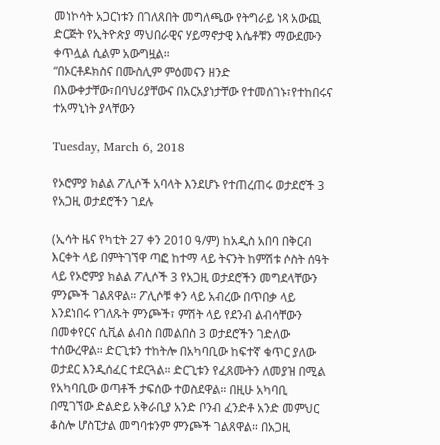መነኮሳት አጋርነቱን በገለጸበት መግለጫው የትግራይ ነጻ አውጪ ድርጅት የኢትዮጵያ ማህበራዊና ሃይማኖታዊ እሴቶቹን ማውደሙን ቀጥሏል ሲልም አውግዟል።
“በኦርቶዶክስና በሙስሊም ምዕመናን ዘንድ በእውቀታቸው፣በባህሪያቸውና በአርአያነታቸው የተመሰገኑ፣የተከበሩና ተአማኒነት ያላቸውን

Tuesday, March 6, 2018

የኦሮምያ ክልል ፖሊሶች አባላት እንደሆኑ የተጠረጠሩ ወታደሮች 3 የአጋዚ ወታደሮችን ገደሉ

(ኢሳት ዜና የካቲት 27 ቀን 2010 ዓ/ም) ከአዲስ አበባ በቅርብ እርቀት ላይ በምትገኘዋ ጣፎ ከተማ ላይ ትናንት ከምሽቱ ሶስት ሰዓት ላይ የኦሮምያ ክልል ፖሊሶች 3 የአጋዚ ወታደሮችን መግደላቸውን ምንጮች ገልጸዋል። ፖሊሶቹ ቀን ላይ አብረው በጥበቃ ላይ እንደነበሩ የገለጹት ምንጮች፣ ምሽት ላይ የደንብ ልብሳቸውን በመቀየርና ሲቪል ልብስ በመልበስ 3 ወታደሮችን ገድለው ተሰውረዋል። ድርጊቱን ተከትሎ በአካባቢው ከፍተኛ ቁጥር ያለው ወታደር እንዲሰፈር ተደርጓል። ድርጊቱን የፈጸሙትን ለመያዝ በሚል የአካባቢው ወጣቶች ታፍሰው ተወስደዋል። በዚሁ አካባቢ በሚገኘው ድልድይ አቅራቢያ አንድ ቦንብ ፈንድቶ አንድ መምህር ቆስሎ ሆስፒታል መግባቱንም ምንጮች ገልጸዋል። በአጋዚ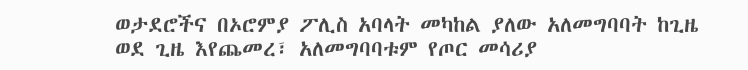ወታደሮችና በኦሮምያ ፖሊስ አባላት መካከል ያለው አለመግባባት ከጊዜ ወደ ጊዜ እየጨመረ፣ አለመግባባቱም የጦር መሳሪያ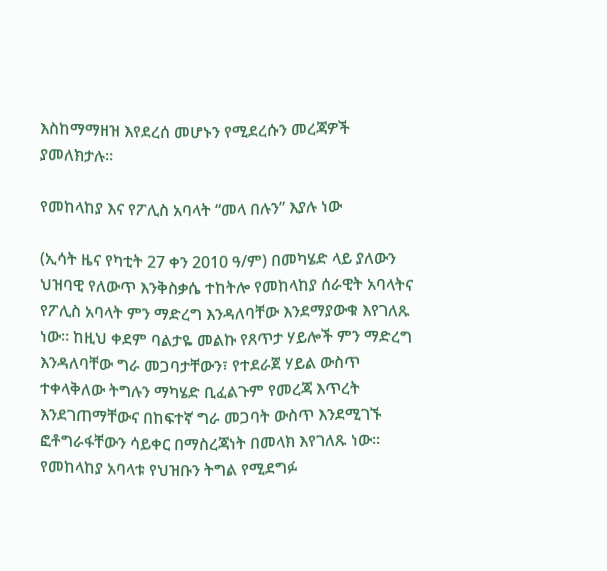እስከማማዘዝ እየደረሰ መሆኑን የሚደረሱን መረጃዎች ያመለክታሉ።

የመከላከያ እና የፖሊስ አባላት “መላ በሉን” እያሉ ነው

(ኢሳት ዜና የካቲት 27 ቀን 2010 ዓ/ም) በመካሄድ ላይ ያለውን ህዝባዊ የለውጥ እንቅስቃሴ ተከትሎ የመከላከያ ሰራዊት አባላትና የፖሊስ አባላት ምን ማድረግ እንዳለባቸው እንደማያውቁ እየገለጹ ነው። ከዚህ ቀደም ባልታዬ መልኩ የጸጥታ ሃይሎች ምን ማድረግ እንዳለባቸው ግራ መጋባታቸውን፣ የተደራጀ ሃይል ውስጥ ተቀላቅለው ትግሉን ማካሄድ ቢፈልጉም የመረጃ እጥረት እንደገጠማቸውና በከፍተኛ ግራ መጋባት ውስጥ እንደሚገኙ ፎቶግራፋቸውን ሳይቀር በማስረጃነት በመላክ እየገለጹ ነው። የመከላከያ አባላቱ የህዝቡን ትግል የሚደግፉ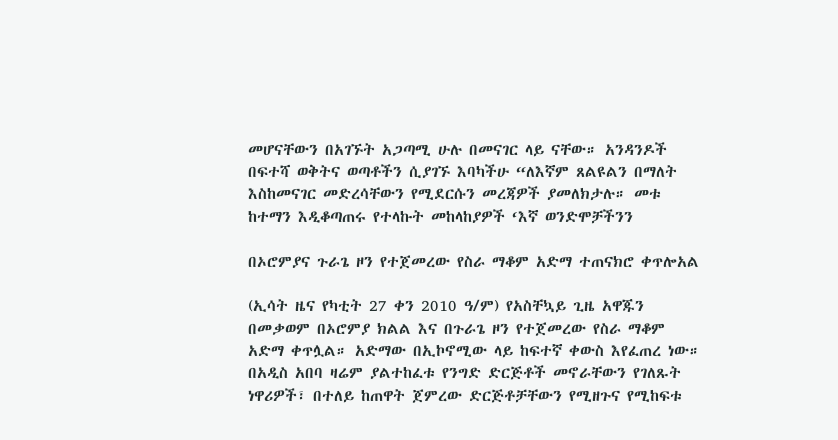መሆናቸውን በአገኙት አጋጣሚ ሁሉ በመናገር ላይ ናቸው። አንዳንዶች በፍተሻ ወቅትና ወጣቶችን ሲያገኙ እባካችሁ “ለእኛም ጸልዩልን በማለት እስከመናገር መድረሳቸውን የሚደርሱን መረጃዎች ያመለክታሉ። መቱ ከተማን እዲቆጣጠሩ የተላኩት መከላከያዎች ‘እኛ ወንድሞቻችንን

በኦሮምያና ጉራጌ ዞን የተጀመረው የስራ ማቆም አድማ ተጠናክሮ ቀጥሎአል

(ኢሳት ዜና የካቲት 27 ቀን 2010 ዓ/ም) የአስቸኳይ ጊዜ አዋጁን በመቃወም በኦሮምያ ክልል እና በጉራጌ ዞን የተጀመረው የስራ ማቆም አድማ ቀጥሏል። አድማው በኢኮኖሚው ላይ ከፍተኛ ቀውስ እየፈጠረ ነው። በአዲስ አበባ ዛሬም ያልተከፈቱ የንግድ ድርጅቶች መኖራቸውን የገለጹት ነዋሪዎች፣ በተለይ ከጠዋት ጀምረው ድርጅቶቻቸውን የሚዘጉና የሚከፍቱ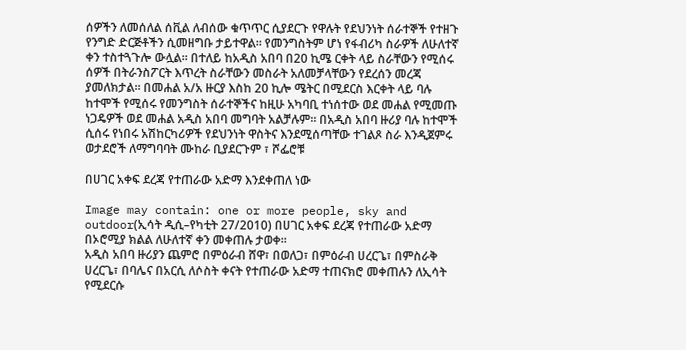ሰዎችን ለመሰለል ሰቪል ለብሰው ቁጥጥር ሲያደርጉ የዋሉት የደህንነት ሰራተኞች የተዘጉ የንግድ ድርጅቶችን ሲመዘግቡ ታይተዋል። የመንግስትም ሆነ የፋብሪካ ስራዎች ለሁለተኛ ቀን ተስተጓጉሎ ውሏል። በተለይ ከአዲስ አበባ በ20 ኪሜ ርቀት ላይ ስራቸውን የሚሰሩ ሰዎች በትራንስፖርት እጥረት ስራቸውን መስራት አለመቻላቸውን የደረሰን መረጃ ያመለክታል። በመሐል አ/አ ዙርያ እስከ 20 ኪሎ ሜትር በሚደርስ እርቀት ላይ ባሉ ከተሞች የሚሰሩ የመንግስት ሰራተኞችና ከዚሁ አካባቢ ተነሰተው ወደ መሐል የሚመጡ ነጋዴዎች ወደ መሐል አዲስ አበባ መግባት አልቻሉም። በአዲስ አበባ ዙሪያ ባሉ ከተሞች ሲሰሩ የነበሩ አሽከርካሪዎች የደህንነት ዋስትና እንደሚሰጣቸው ተገልጾ ስራ እንዲጀምሩ ወታደሮች ለማግባባት ሙከራ ቢያደርጉም ፣ ሾፌሮቹ

በሀገር አቀፍ ደረጃ የተጠራው አድማ እንደቀጠለ ነው

Image may contain: one or more people, sky and outdoor(ኢሳት ዲሲ–የካቲት 27/2010) በሀገር አቀፍ ደረጃ የተጠራው አድማ በኦሮሚያ ክልል ለሁለተኛ ቀን መቀጠሉ ታወቀ።
አዲስ አበባ ዙሪያን ጨምሮ በምዕራብ ሸዋ፣ በወለጋ፣ በምዕራብ ሀረርጌ፣ በምስራቅ ሀረርጌ፣ በባሌና በአርሲ ለሶስት ቀናት የተጠራው አድማ ተጠናክሮ መቀጠሉን ለኢሳት የሚደርሱ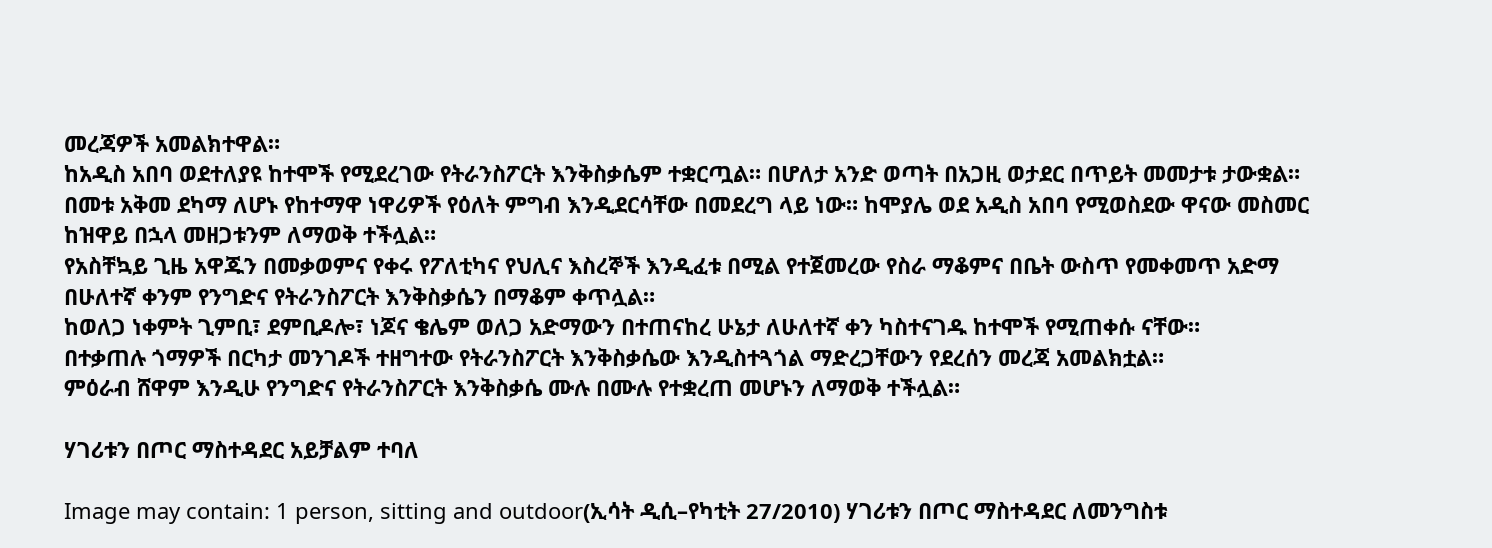መረጃዎች አመልክተዋል።
ከአዲስ አበባ ወደተለያዩ ከተሞች የሚደረገው የትራንስፖርት እንቅስቃሴም ተቋርጧል። በሆለታ አንድ ወጣት በአጋዚ ወታደር በጥይት መመታቱ ታውቋል።
በመቱ አቅመ ደካማ ለሆኑ የከተማዋ ነዋሪዎች የዕለት ምግብ እንዲደርሳቸው በመደረግ ላይ ነው። ከሞያሌ ወደ አዲስ አበባ የሚወስደው ዋናው መስመር ከዝዋይ በኋላ መዘጋቱንም ለማወቅ ተችሏል።
የአስቸኳይ ጊዜ አዋጁን በመቃወምና የቀሩ የፖለቲካና የህሊና እስረኞች እንዲፈቱ በሚል የተጀመረው የስራ ማቆምና በቤት ውስጥ የመቀመጥ አድማ በሁለተኛ ቀንም የንግድና የትራንስፖርት እንቅስቃሴን በማቆም ቀጥሏል።
ከወለጋ ነቀምት ጊምቢ፣ ደምቢዶሎ፣ ነጆና ቄሌም ወለጋ አድማውን በተጠናከረ ሁኔታ ለሁለተኛ ቀን ካስተናገዱ ከተሞች የሚጠቀሱ ናቸው።
በተቃጠሉ ጎማዎች በርካታ መንገዶች ተዘግተው የትራንስፖርት እንቅስቃሴው እንዲስተጓጎል ማድረጋቸውን የደረሰን መረጃ አመልክቷል።
ምዕራብ ሸዋም እንዲሁ የንግድና የትራንስፖርት እንቅስቃሴ ሙሉ በሙሉ የተቋረጠ መሆኑን ለማወቅ ተችሏል።

ሃገሪቱን በጦር ማስተዳደር አይቻልም ተባለ

Image may contain: 1 person, sitting and outdoor(ኢሳት ዲሲ–የካቲት 27/2010) ሃገሪቱን በጦር ማስተዳደር ለመንግስቱ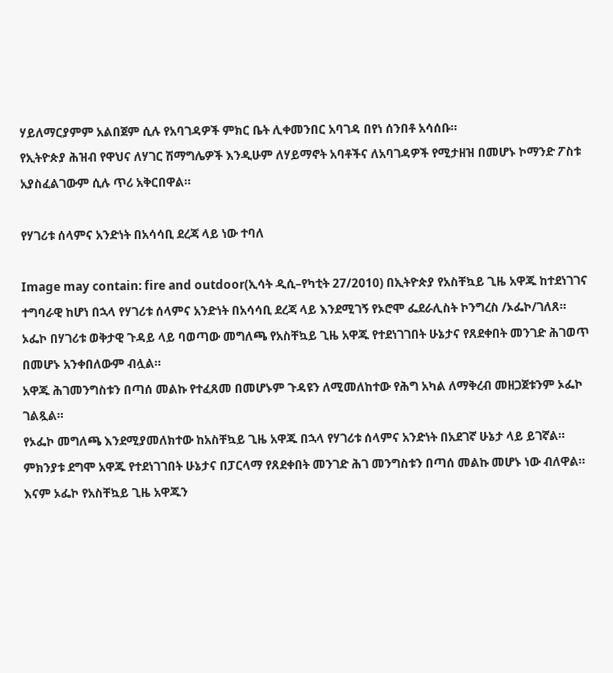ሃይለማርያምም አልበጀም ሲሉ የአባገዳዎች ምክር ቤት ሊቀመንበር አባገዳ በየነ ሰንበቶ አሳሰቡ።
የኢትዮጵያ ሕዝብ የዋህና ለሃገር ሽማግሌዎች እንዲሁም ለሃይማኖት አባቶችና ለአባገዳዎች የሚታዘዝ በመሆኑ ኮማንድ ፖስቱ አያስፈልገውም ሲሉ ጥሪ አቅርበዋል።

የሃገሪቱ ሰላምና አንድነት በአሳሳቢ ደረጃ ላይ ነው ተባለ

Image may contain: fire and outdoor(ኢሳት ዲሲ–የካቲት 27/2010) በኢትዮጵያ የአስቸኳይ ጊዜ አዋጁ ከተደነገገና ተግባራዊ ከሆነ በኋላ የሃገሪቱ ሰላምና አንድነት በአሳሳቢ ደረጃ ላይ እንደሚገኝ የኦሮሞ ፌደራሊስት ኮንግረስ /ኦፌኮ/ገለጸ።
ኦፌኮ በሃገሪቱ ወቅታዊ ጉዳይ ላይ ባወጣው መግለጫ የአስቸኳይ ጊዜ አዋጁ የተደነገገበት ሁኔታና የጸደቀበት መንገድ ሕገወጥ በመሆኑ አንቀበለውም ብሏል።
አዋጁ ሕገመንግስቱን በጣሰ መልኩ የተፈጸመ በመሆኑም ጉዳዩን ለሚመለከተው የሕግ አካል ለማቅረብ መዘጋጀቱንም ኦፌኮ ገልጿል።
የኦፌኮ መግለጫ እንደሚያመለክተው ከአስቸኳይ ጊዜ አዋጁ በኋላ የሃገሪቱ ሰላምና አንድነት በአደገኛ ሁኔታ ላይ ይገኛል።
ምክንያቱ ደግሞ አዋጁ የተደነገገበት ሁኔታና በፓርላማ የጸደቀበት መንገድ ሕገ መንግስቱን በጣሰ መልኩ መሆኑ ነው ብለዋል።
እናም ኦፌኮ የአስቸኳይ ጊዜ አዋጁን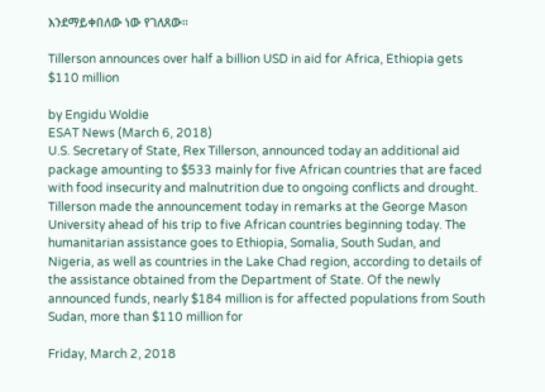እንደማይቀበለው ነው የገለጸው።

Tillerson announces over half a billion USD in aid for Africa, Ethiopia gets $110 million

by Engidu Woldie
ESAT News (March 6, 2018)
U.S. Secretary of State, Rex Tillerson, announced today an additional aid package amounting to $533 mainly for five African countries that are faced with food insecurity and malnutrition due to ongoing conflicts and drought.
Tillerson made the announcement today in remarks at the George Mason University ahead of his trip to five African countries beginning today. The humanitarian assistance goes to Ethiopia, Somalia, South Sudan, and Nigeria, as well as countries in the Lake Chad region, according to details of the assistance obtained from the Department of State. Of the newly announced funds, nearly $184 million is for affected populations from South Sudan, more than $110 million for

Friday, March 2, 2018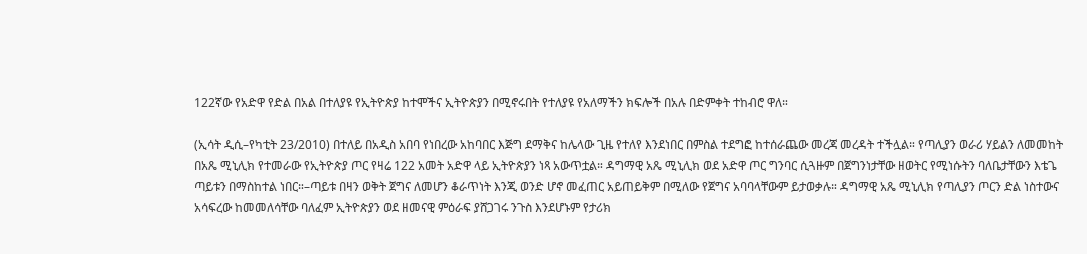122ኛው የአድዋ የድል በአል በተለያዩ የኢትዮጵያ ከተሞችና ኢትዮጵያን በሚኖሩበት የተለያዩ የአለማችን ክፍሎች በአሉ በድምቀት ተከብሮ ዋለ።

(ኢሳት ዲሲ–የካቲት 23/2010) በተለይ በአዲስ አበባ የነበረው አከባበር እጅግ ደማቅና ከሌላው ጊዜ የተለየ እንደነበር በምስል ተደግፎ ከተሰራጨው መረጃ መረዳት ተችሏል። የጣሊያን ወራሪ ሃይልን ለመመከት በአጼ ሚኒሊክ የተመራው የኢትዮጵያ ጦር የዛሬ 122 አመት አድዋ ላይ ኢትዮጵያን ነጻ አውጥቷል። ዳግማዊ አጼ ሚኒሊክ ወደ አድዋ ጦር ግንባር ሲጓዙም በጀግንነታቸው ዘወትር የሚነሱትን ባለቤታቸውን እቴጌ ጣይቱን በማስከተል ነበር።–ጣይቱ በዛን ወቅት ጀግና ለመሆን ቆራጥነት እንጂ ወንድ ሆኖ መፈጠር አይጠይቅም በሚለው የጀግና አባባላቸውም ይታወቃሉ። ዳግማዊ አጼ ሚኒሊክ የጣሊያን ጦርን ድል ነስተውና አሳፍረው ከመመለሳቸው ባለፈም ኢትዮጵያን ወደ ዘመናዊ ምዕራፍ ያሸጋገሩ ንጉስ እንደሆኑም የታሪክ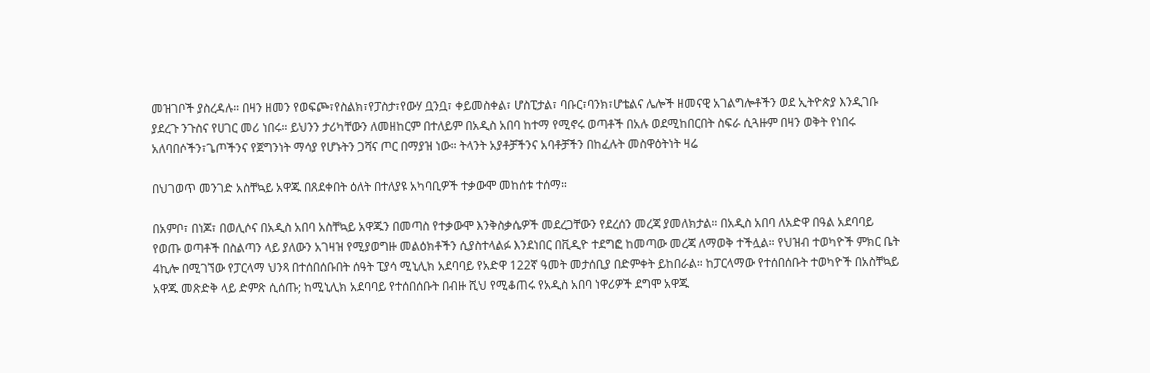መዝገቦች ያስረዳሉ። በዛን ዘመን የወፍጮ፣የስልክ፣የፓስታ፣የውሃ ቧንቧ፣ ቀይመስቀል፣ ሆስፒታል፣ ባቡር፣ባንክ፣ሆቴልና ሌሎች ዘመናዊ አገልግሎቶችን ወደ ኢትዮጵያ እንዲገቡ ያደረጉ ንጉስና የሀገር መሪ ነበሩ። ይህንን ታሪካቸውን ለመዘከርም በተለይም በአዲስ አበባ ከተማ የሚኖሩ ወጣቶች በአሉ ወደሚከበርበት ስፍራ ሲጓዙም በዛን ወቅት የነበሩ አለባበሶችን፣ጌጦችንና የጀግንነት ማሳያ የሆኑትን ጋሻና ጦር በማያዝ ነው። ትላንት አያቶቻችንና አባቶቻችን በከፈሉት መስዋዕትነት ዛሬ

በህገወጥ መንገድ አስቸኳይ አዋጁ በጸደቀበት ዕለት በተለያዩ አካባቢዎች ተቃውሞ መከሰቱ ተሰማ።

በአምቦ፣ በነጆ፣ በወሊሶና በአዲስ አበባ አስቸኳይ አዋጁን በመጣስ የተቃውሞ እንቅስቃሴዎች መደረጋቸውን የደረሰን መረጃ ያመለክታል። በአዲስ አበባ ለአድዋ በዓል አደባባይ የወጡ ወጣቶች በስልጣን ላይ ያለውን አገዛዝ የሚያወግዙ መልዕክቶችን ሲያስተላልፉ እንደነበር በቪዲዮ ተደግፎ ከመጣው መረጃ ለማወቅ ተችሏል። የህዝብ ተወካዮች ምክር ቤት 4ኪሎ በሚገኘው የፓርላማ ህንጻ በተሰበሰቡበት ሰዓት ፒያሳ ሚኒሊክ አደባባይ የአድዋ 122ኛ ዓመት መታሰቢያ በድምቀት ይከበራል። ከፓርላማው የተሰበሰቡት ተወካዮች በአስቸኳይ አዋጁ መጽድቅ ላይ ድምጽ ሲሰጡ; ከሚኒሊክ አደባባይ የተሰበሰቡት በብዙ ሺህ የሚቆጠሩ የአዲስ አበባ ነዋሪዎች ደግሞ አዋጁ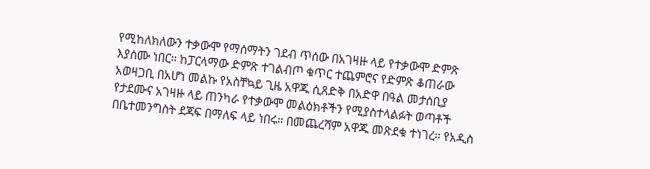የሚከለክለውን ተቃውሞ የማሰማትን ገደብ ጥሰው በአገዛዙ ላይ የተቃውሞ ድምጽ እያሰሙ ነበር። ከፓርላማው ድምጽ ተገልብጦ ቁጥር ተጨምሮና የድምጽ ቆጠራው አወዛጋቢ በአሆነ መልኩ የአስቸኳይ ጊዜ አዋጁ ሲጸድቅ በአድዋ በዓል መታሰቢያ የታደሙና አገዛዙ ላይ ጠንካራ የተቃውሞ መልዕክቶችን የሚያስተላልፉት ወጣቶች በቤተመንግስት ደጃፍ በማለፍ ላይ ነበሩ። በመጨረሻም አዋጁ መጽደቁ ተነገረ። የአዲስ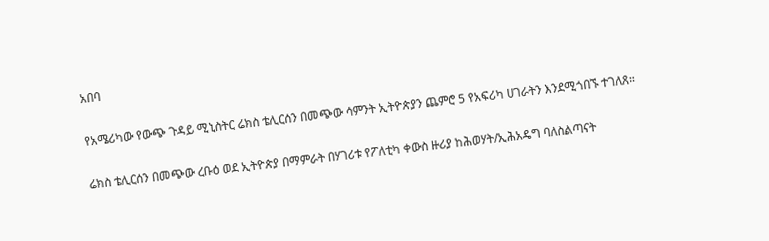አበባ

የአሜሪካው የውጭ ጉዳይ ሚኒስትር ሬክስ ቴሊርሰን በመጭው ሳምንት ኢትዮጵያን ጨምሮ 5 የአፍሪካ ሀገራትን እንደሚጎበኙ ተገለጸ።

ሬክስ ቴሊርሰን በመጭው ረቡዕ ወደ ኢትዮጵያ በማምራት በሃገሪቱ የፖለቲካ ቀውስ ዙሪያ ከሕወሃት/ኢሕአዴግ ባለስልጣናት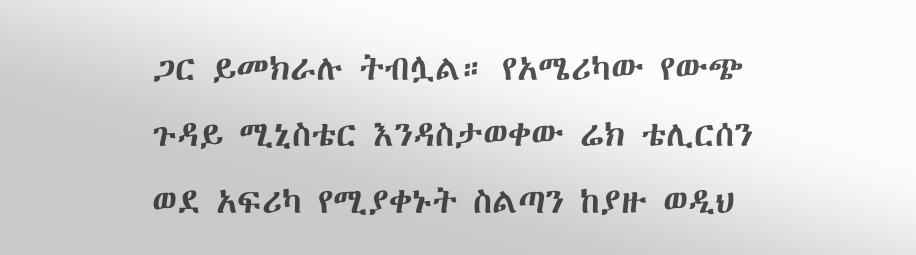ጋር ይመክራሉ ትብሏል። የአሜሪካው የውጭ ጉዳይ ሚኒስቴር እንዳስታወቀው ሬክ ቴሊርሰን ወደ አፍሪካ የሚያቀኑት ስልጣን ከያዙ ወዲህ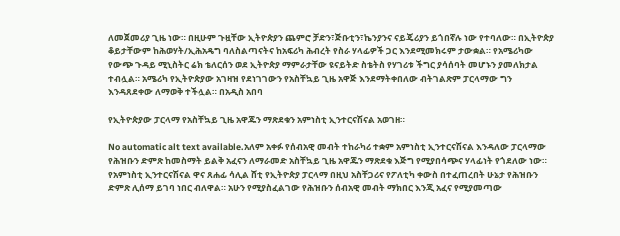ለመጀመሪያ ጊዜ ነው። በዚሁም ጉዟቸው ኢትዮጵያን ጨምሮ ቻድን፣ጅቡቲን፣ኬንያንና ናይጄሪያን ይጎበኛሉ ነው የተባለው። በኢትዮጵያ ቆይታቸውም ከሕወሃት/ኢሕአዴግ ባለስልጣናትና ከአፍሪካ ሕብረት የስራ ሃላፊዎች ጋር እንደሚመክሩም ታውቋል። የአሜሪካው የውጭ ጉዳይ ሚኒስትር ሬክ ቴለርሰን ወደ ኢትዮጵያ ማምራታቸው ዩናይትድ ስቴትስ የሃገሪቱ ችግር ያሳሰባት መሆኑን ያመለክታል ተብሏል። አሜሪካ የኢትዮጵያው አገዛዝ የደነገገውን የአስቸኳይ ጊዜ አዋጅ እንደማትቀበለው ብትገልጽም ፓርላማው ግን እንዳጸደቀው ለማወቅ ተችሏል። በአዲስ አበባ

የኢትዮጵያው ፓርላማ የአስቸኳይ ጊዜ አዋጁን ማጽደቁን አምነስቲ ኢንተርናሽናል አወገዘ።

No automatic alt text available.አለም አቀፉ የሰብአዊ መብት ተከራካሪ ተቋም አምነስቲ ኢንተርናሽናል እንዳለው ፓርላማው የሕዝቡን ድምጽ ከመስማት ይልቅ አፈናን ለማራመድ አስቸኳይ ጊዜ አዋጁን ማጽደቁ እጅግ የሚያበሳጭና ሃላፊነት የጎደለው ነው። የአምነስቲ ኢንተርናሽናል ዋና ጸሐፊ ሳሊል ሸቲ የኢትዮጵያ ፓርላማ በዚህ አስቸጋሪና የፖለቲካ ቀውስ በተፈጠረበት ሁኔታ የሕዝቡን ድምጽ ሊሰማ ይገባ ነበር ብለዋል። አሁን የሚያስፈልገው የሕዝቡን ሰብአዊ መብት ማክበር እንጂ አፈና የሚያመጣው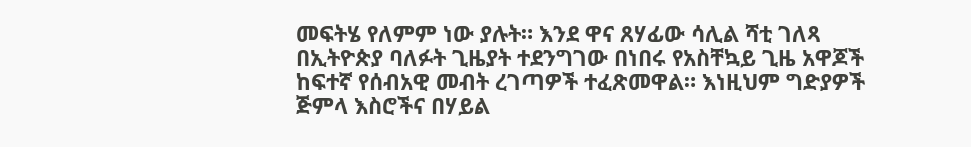መፍትሄ የለምም ነው ያሉት። እንደ ዋና ጸሃፊው ሳሊል ሻቲ ገለጻ በኢትዮጵያ ባለፉት ጊዜያት ተደንግገው በነበሩ የአስቸኳይ ጊዜ አዋጆች ከፍተኛ የሰብአዊ መብት ረገጣዎች ተፈጽመዋል። እነዚህም ግድያዎች ጅምላ እስሮችና በሃይል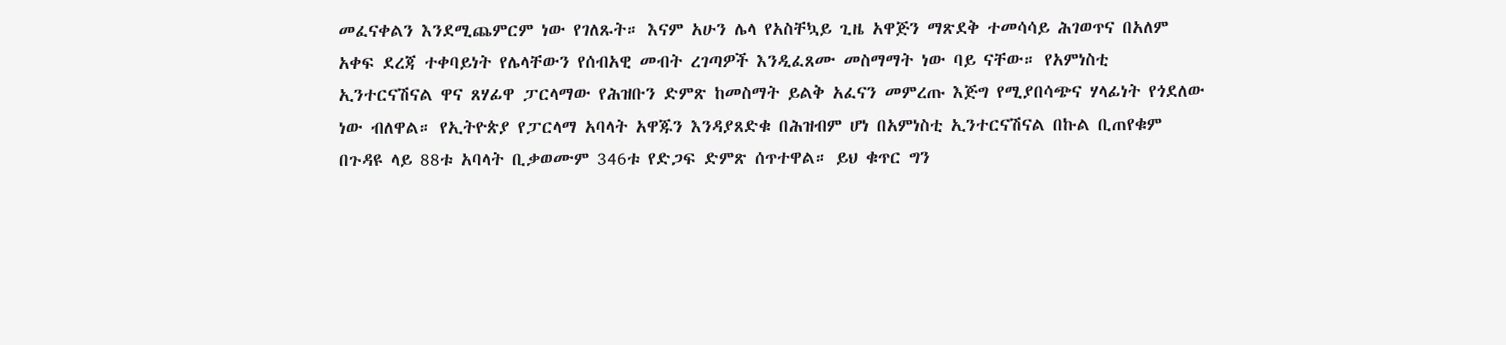መፈናቀልን እንደሚጨምርም ነው የገለጹት። እናም አሁን ሌላ የአስቸኳይ ጊዜ አዋጅን ማጽደቅ ተመሳሳይ ሕገወጥና በአለም አቀፍ ደረጃ ተቀባይነት የሌላቸውን የሰብአዊ መብት ረገጣዎች እንዲፈጸሙ መስማማት ነው ባይ ናቸው። የአምነስቲ ኢንተርናሽናል ዋና ጸሃፊዋ ፓርላማው የሕዝቡን ድምጽ ከመስማት ይልቅ አፈናን መምረጡ እጅግ የሚያበሳጭና ሃላፊነት የጎደለው ነው ብለዋል። የኢትዮጵያ የፓርላማ አባላት አዋጁን እንዳያጸድቁ በሕዝብም ሆነ በአምነስቲ ኢንተርናሽናል በኩል ቢጠየቁም በጉዳዩ ላይ 88ቱ አባላት ቢቃወሙም 346ቱ የድጋፍ ድምጽ ሰጥተዋል። ይህ ቁጥር ግን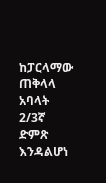ከፓርላማው ጠቅላላ አባላት 2/3ኛ ድምጽ እንዳልሆነ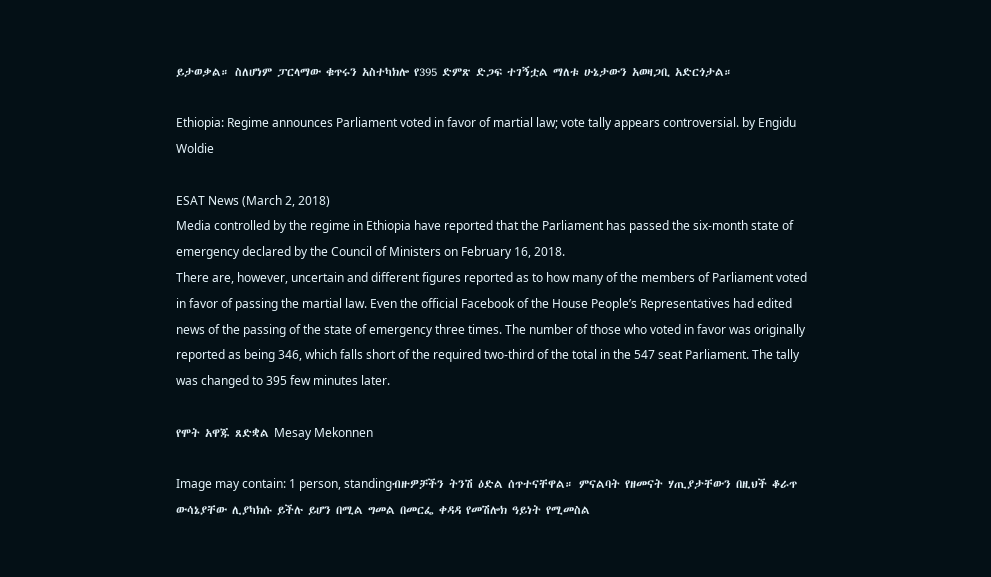ይታወቃል። ስለሆነም ፓርላማው ቁጥሩን አስተካክሎ የ395 ድምጽ ድጋፍ ተገኝቷል ማለቱ ሁኔታውን አወዛጋቢ አድርጎታል።

Ethiopia: Regime announces Parliament voted in favor of martial law; vote tally appears controversial. by Engidu Woldie

ESAT News (March 2, 2018)
Media controlled by the regime in Ethiopia have reported that the Parliament has passed the six-month state of emergency declared by the Council of Ministers on February 16, 2018.
There are, however, uncertain and different figures reported as to how many of the members of Parliament voted in favor of passing the martial law. Even the official Facebook of the House People’s Representatives had edited news of the passing of the state of emergency three times. The number of those who voted in favor was originally reported as being 346, which falls short of the required two-third of the total in the 547 seat Parliament. The tally was changed to 395 few minutes later.

የሞት አዋጁ ጸድቋል Mesay Mekonnen

Image may contain: 1 person, standingብዙዎቻችን ትንሽ ዕድል ሰጥተናቸዋል። ምናልባት የዘመናት ሃጢያታቸውን በዚህች ቆራጥ ውሳኔያቸው ሊያካክሱ ይችሉ ይሆን በሚል ግመል በመርፌ ቀዳዳ የመሽሎክ ዓይነት የሚመስል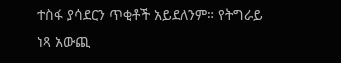ተስፋ ያሳደርን ጥቂቶች አይደለንም። የትግራይ ነጻ አውጪ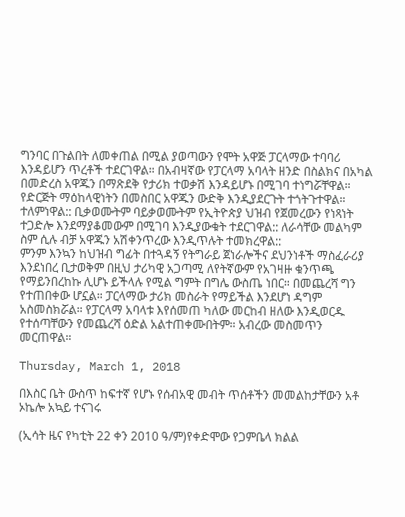ግንባር በጉልበት ለመቀጠል በሚል ያወጣውን የሞት አዋጅ ፓርላማው ተባባሪ እንዳይሆን ጥረቶች ተደርገዋል። በአብዛኛው የፓርላማ አባላት ዘንድ በስልክና በአካል በመድረስ አዋጁን በማጽደቅ የታሪክ ተወቃሽ እንዳይሆኑ በሚገባ ተነግሯቸዋል። የድርጅት ማዕከላዊነትን በመስበር አዋጁን ውድቅ እንዲያደርጉት ተጎትጉተዋል። ተለምነዋል:: ቢቃወሙትም ባይቃወሙትም የኢትዮጵያ ህዝብ የጀመረውን የነጻነት ተጋድሎ እንደማያቆመውም በሚገባ እንዲያውቁት ተደርገዋል:: ለራሳቸው መልካም ስም ሲሉ ብቻ አዋጁን አሽቀንጥረው እንዲጥሉት ተመክረዋል::
ምንም እንኳን ከህዝብ ግፊት በተጓዳኝ የትግራይ ጀነራሎችና ደህንነቶች ማስፈራሪያ እንደነበረ ቢታወቅም በዚህ ታሪካዊ አጋጣሚ ለየትኛውም የአገዛዙ ቁንጥጫ የማይንበረከኩ ሊሆኑ ይችላሉ የሚል ግምት በግሌ ውስጤ ነበር። በመጨረሻ ግን የተጠበቀው ሆኗል። ፓርላማው ታሪክ መስራት የማይችል እንደሆነ ዳግም አስመስክሯል። የፓርላማ አባላቱ እየሰመጠ ካለው መርከብ ዘለው እንዲወርዱ የተሰጣቸውን የመጨረሻ ዕድል አልተጠቀሙበትም። አብረው መስመጥን መርጠዋል።

Thursday, March 1, 2018

በእስር ቤት ውስጥ ከፍተኛ የሆኑ የሰብአዊ መብት ጥሰቶችን መመልከታቸውን አቶ ኦኬሎ አኳይ ተናገሩ

(ኢሳት ዜና የካቲት 22 ቀን 2010 ዓ/ም)የቀድሞው የጋምቤላ ክልል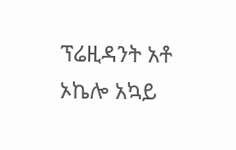ፕሬዚዳንት አቶ ኦኬሎ አኳይ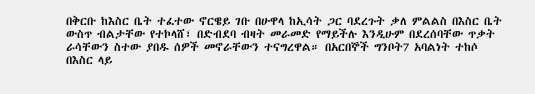በቅርቡ ከእስር ቤት ተፈተው ኖርዌይ ገቡ በሁዋላ ከኢሳት ጋር ባደረጉት ቃለ ምልልስ በእስር ቤት ውስጥ ብልታቸው የተኮላሸ፣ በድብደባ ብዛት መራመድ የማይችሉ እንዲሁም በደረሰባቸው ጥቃት ራሳቸውን ስተው ያበዱ ሰዎች መኖራቸውን ተናግረዋል። በአርበኞች ግንቦት7 አባልነት ተከሶ በእስር ላይ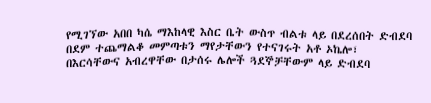የሚገኘው አበበ ካሴ ማእከላዊ እስር ቤት ውስጥ ብልቱ ላይ በደረሰበት ድብደባ በደም ተጨማልቆ መምጣቱን ማየታቸውን የተናገሩት አቶ ኦኬሎ፣ በእርሳቸውና አብረዋቸው በታሰሩ ሌሎች ጓደኞቻቸውም ላይ ድብደባ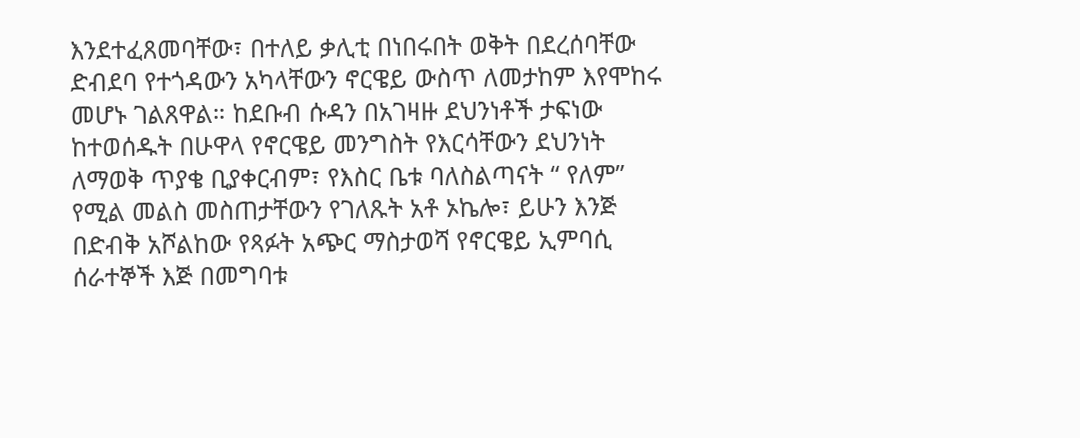እንደተፈጸመባቸው፣ በተለይ ቃሊቲ በነበሩበት ወቅት በደረሰባቸው ድብደባ የተጎዳውን አካላቸውን ኖርዌይ ውስጥ ለመታከም እየሞከሩ መሆኑ ገልጸዋል። ከደቡብ ሱዳን በአገዛዙ ደህንነቶች ታፍነው ከተወሰዱት በሁዋላ የኖርዌይ መንግስት የእርሳቸውን ደህንነት ለማወቅ ጥያቄ ቢያቀርብም፣ የእስር ቤቱ ባለስልጣናት “ የለም” የሚል መልስ መስጠታቸውን የገለጹት አቶ ኦኬሎ፣ ይሁን እንጅ በድብቅ አሾልከው የጻፉት አጭር ማስታወሻ የኖርዌይ ኢምባሲ ሰራተኞች እጅ በመግባቱ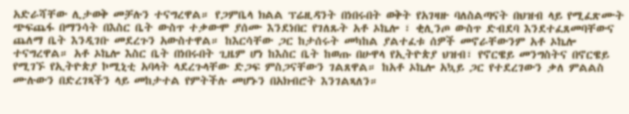አድራሻቸው ሊታወቅ መቻሉን ተናግረዋል። የጋምቤላ ክልል ፕሬዚዳንት በነበሩበት ወቅት የአገዛዙ ባለስልጣናት በህዝብ ላይ የሚፈጽሙት ጭፍጨፋ በማንሳት በእስር ቤት ውስጥ ተቃውሞ ያሰሙ እንደነበር የገለጹት አቶ ኦኬሎ ፣ ቂሊንጦ ውስጥ ድብደባ እንደተፈጸመባቸውና ጨለማ ቤት እንዲገቡ መደረጉን አውስተዋል። ከእርሳቸው ጋር ከታሰሩት መካከል ያልተፈቱ ሰዎች መኖራቸውንም አቶ ኦኬሎ ተናግረዋል። አቶ ኦኬሎ እስር ቤት በነበሩበት ጊዜም ሆነ ከእስር ቤት ከወጡ በሁዋላ የኢትዮጵያ ህዝብ፣ የኖርዌይ መንግስትና በኖርዌይ የሚገኙ የኢትዮጵያ ኮሚኒቲ አባላት ላደረጉላቸው ድጋፍ ምስጋናቸውን ገልጸዋል። ከአቶ ኦኬሎ አኳይ ጋር የተደረገውን ቃለ ምልልስ ሙሉውን በድረገጻችን ላይ መከታተል የምትችሉ መሆኑን በአክብሮት እንገልጻለን።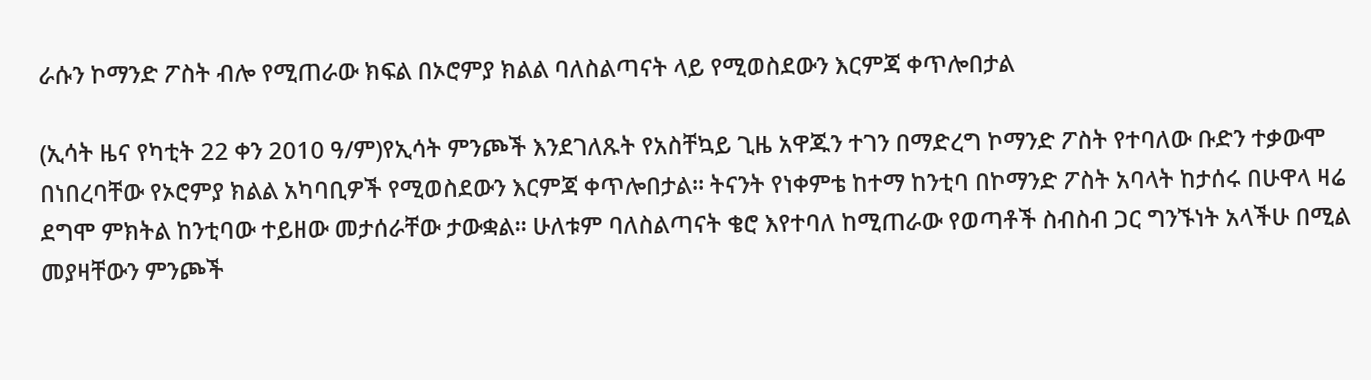ራሱን ኮማንድ ፖስት ብሎ የሚጠራው ክፍል በኦሮምያ ክልል ባለስልጣናት ላይ የሚወስደውን እርምጃ ቀጥሎበታል

(ኢሳት ዜና የካቲት 22 ቀን 2010 ዓ/ም)የኢሳት ምንጮች እንደገለጹት የአስቸኳይ ጊዜ አዋጁን ተገን በማድረግ ኮማንድ ፖስት የተባለው ቡድን ተቃውሞ በነበረባቸው የኦሮምያ ክልል አካባቢዎች የሚወስደውን እርምጃ ቀጥሎበታል። ትናንት የነቀምቴ ከተማ ከንቲባ በኮማንድ ፖስት አባላት ከታሰሩ በሁዋላ ዛሬ ደግሞ ምክትል ከንቲባው ተይዘው መታሰራቸው ታውቋል። ሁለቱም ባለስልጣናት ቄሮ እየተባለ ከሚጠራው የወጣቶች ስብስብ ጋር ግንኙነት አላችሁ በሚል መያዛቸውን ምንጮች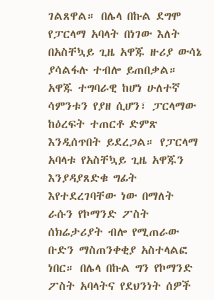ገልጸዋል። በሌላ በኩል ደግሞ የፓርላማ አባላት በነገው እለት በአስቸኳይ ጊዜ አዋጁ ዙሪያ ውሳኔ ያሳልፋሉ ተብሎ ይጠበቃል። አዋጁ ተግባራዊ ከሆነ ሁለተኛ ሳምንቱን የያዘ ሲሆን፣ ፓርላማው ከዕረፍት ተጠርቶ ድምጽ እንዲሰጥበት ይደረጋል። የፓርላማ አባላቱ የአስቸኳይ ጊዜ አዋጁን እንያዳያጸድቁ ግፊት እየተደረገባቸው ነው በማለት ራሱን የኮማንድ ፖስት ሰክሬታሪያት ብሎ የሚጠራው ቡድን ማስጠንቀቂያ አስተላልፎ ነበር። በሌላ በኩል ግን የኮማንድ ፖስት አባላትና የደህንነት ሰዎች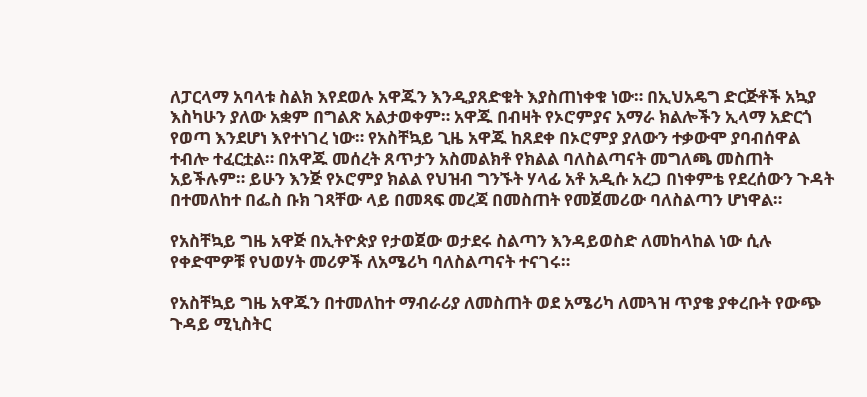ለፓርላማ አባላቱ ስልክ እየደወሉ አዋጁን እንዲያጸድቁት እያስጠነቀቁ ነው። በኢህአዴግ ድርጅቶች አኳያ እስካሁን ያለው አቋም በግልጽ አልታወቀም። አዋጁ በብዛት የኦሮምያና አማራ ክልሎችን ኢላማ አድርጎ የወጣ እንደሆነ እየተነገረ ነው። የአስቸኳይ ጊዜ አዋጁ ከጸደቀ በኦሮምያ ያለውን ተቃውሞ ያባብሰዋል ተብሎ ተፈርቷል። በአዋጁ መሰረት ጸጥታን አስመልክቶ የክልል ባለስልጣናት መግለጫ መስጠት አይችሉም። ይሁን እንጅ የኦሮምያ ክልል የህዝብ ግንኙት ሃላፊ አቶ አዲሱ አረጋ በነቀምቴ የደረሰውን ጉዳት በተመለከተ በፌስ ቡክ ገጻቸው ላይ በመጻፍ መረጃ በመስጠት የመጀመሪው ባለስልጣን ሆነዋል።

የአስቸኳይ ግዜ አዋጅ በኢትዮጵያ የታወጀው ወታደሩ ስልጣን እንዳይወስድ ለመከላከል ነው ሲሉ የቀድሞዎቹ የህወሃት መሪዎች ለአሜሪካ ባለስልጣናት ተናገሩ።

የአስቸኳይ ግዜ አዋጁን በተመለከተ ማብራሪያ ለመስጠት ወደ አሜሪካ ለመጓዝ ጥያቄ ያቀረቡት የውጭ ጉዳይ ሚኒስትር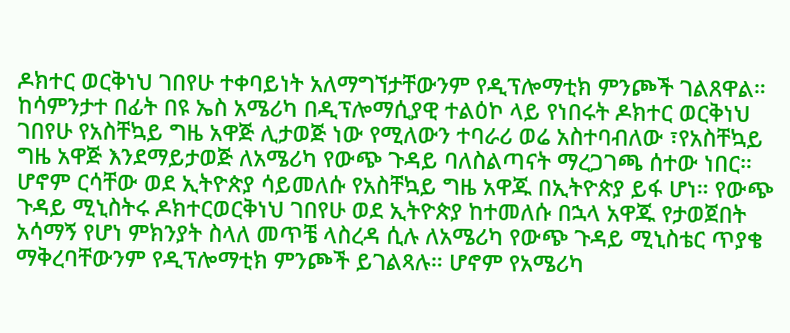ዶክተር ወርቅነህ ገበየሁ ተቀባይነት አለማግኘታቸውንም የዲፕሎማቲክ ምንጮች ገልጸዋል። ከሳምንታተ በፊት በዩ ኤስ አሜሪካ በዲፕሎማሲያዊ ተልዕኮ ላይ የነበሩት ዶክተር ወርቅነህ ገበየሁ የአስቸኳይ ግዜ አዋጅ ሊታወጅ ነው የሚለውን ተባራሪ ወሬ አስተባብለው ፣የአስቸኳይ ግዜ አዋጅ እንደማይታወጅ ለአሜሪካ የውጭ ጉዳይ ባለስልጣናት ማረጋገጫ ሰተው ነበር። ሆኖም ርሳቸው ወደ ኢትዮጵያ ሳይመለሱ የአስቸኳይ ግዜ አዋጁ በኢትዮጵያ ይፋ ሆነ። የውጭ ጉዳይ ሚኒስትሩ ዶክተርወርቅነህ ገበየሁ ወደ ኢትዮጵያ ከተመለሱ በኋላ አዋጁ የታወጀበት አሳማኝ የሆነ ምክንያት ስላለ መጥቼ ላስረዳ ሲሉ ለአሜሪካ የውጭ ጉዳይ ሚኒስቴር ጥያቄ ማቅረባቸውንም የዲፕሎማቲክ ምንጮች ይገልጻሉ። ሆኖም የአሜሪካ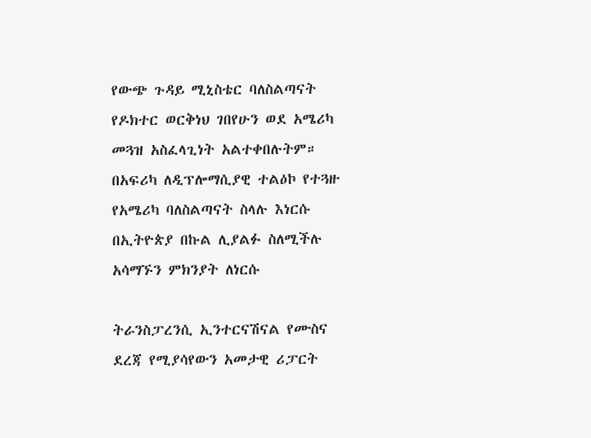የውጭ ጉዳይ ሚኒስቴር ባለስልጣናት የዶክተር ወርቅነህ ገበየሁን ወደ አሜሪካ መጓዝ አስፈላጊነት አልተቀበሉትም። በአፍሪካ ለዲፕሎማሲያዊ ተልዕኮ የተጓዙ የአሜሪካ ባለስልጣናት ስላሉ እነርሱ በኢትዮጵያ በኩል ሊያልፉ ስለሚችሉ አሳማኙን ምክንያት ለነርሱ

ትራንስፓረንሲ ኢንተርናሽናል የሙስና ደረጃ የሚያሳየውን አመታዊ ሪፓርት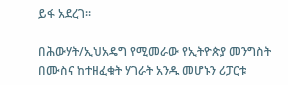ይፋ አደረገ።

በሕውሃት/ኢህአዴግ የሚመራው የኢትዮጵያ መንግስት በሙስና ከተዘፈቁት ሃገራት አንዱ መሆኑን ሪፓርቱ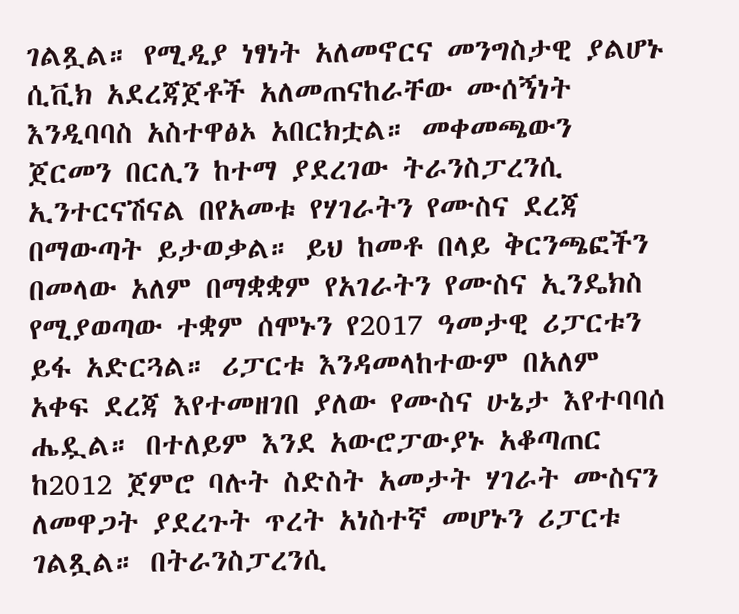ገልጿል። የሚዲያ ነፃነት አለመኖርና መንግስታዊ ያልሆኑ ሲቪክ አደረጃጀቶች አለመጠናከራቸው ሙሰኝነት እንዲባባስ አስተዋፅኦ አበርክቷል። መቀመጫውን ጀርመን በርሊን ከተማ ያደረገው ትራንስፓረንሲ ኢንተርናሽናል በየአመቱ የሃገራትን የሙስና ደረጃ በማውጣት ይታወቃል። ይህ ከመቶ በላይ ቅርንጫፎችን በመላው አለም በማቋቋም የአገራትን የሙስና ኢንዴክስ የሚያወጣው ተቋም ሰሞኑን የ2017 ዓመታዊ ሪፓርቱን ይፋ አድርጓል። ሪፓርቱ እንዳመላከተውም በአለም አቀፍ ደረጃ እየተመዘገበ ያለው የሙስና ሁኔታ እየተባባሰ ሔዷል። በተለይም እንደ አውሮፓውያኑ አቆጣጠር ከ2012 ጀምሮ ባሉት ስድስት አመታት ሃገራት ሙስናን ለመዋጋት ያደረጉት ጥረት አነስተኛ መሆኑን ሪፓርቱ ገልጿል። በትራንስፓረንሲ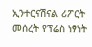ኢንተርናሽናል ሪፖርት መሰረት የፕሬስ ነፃነት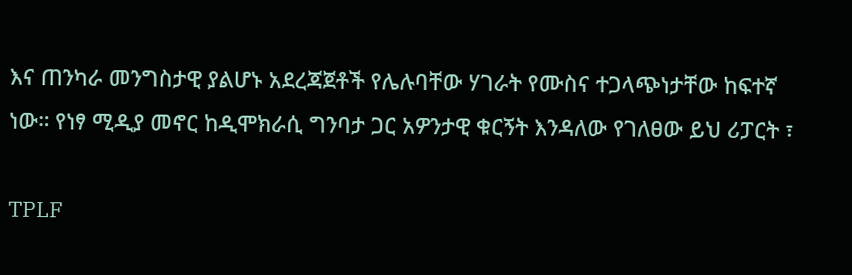እና ጠንካራ መንግስታዊ ያልሆኑ አደረጃጀቶች የሌሉባቸው ሃገራት የሙስና ተጋላጭነታቸው ከፍተኛ ነው። የነፃ ሚዲያ መኖር ከዲሞክራሲ ግንባታ ጋር አዎንታዊ ቁርኝት እንዳለው የገለፀው ይህ ሪፓርት ፣

TPLF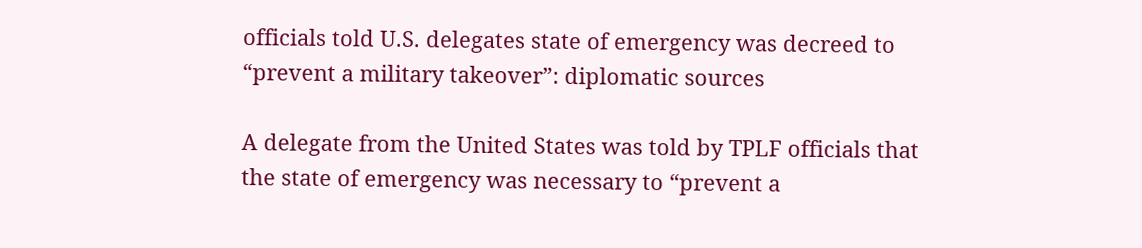officials told U.S. delegates state of emergency was decreed to “prevent a military takeover”: diplomatic sources

A delegate from the United States was told by TPLF officials that the state of emergency was necessary to “prevent a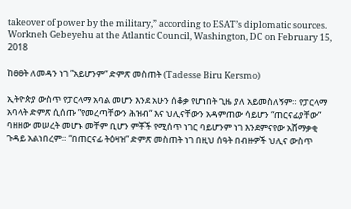takeover of power by the military,” according to ESAT’s diplomatic sources.
Workneh Gebeyehu at the Atlantic Council, Washington, DC on February 15, 2018

ከፀፀት ለመዳን ነገ ”አይሆንም“ ድምጽ መስጠት (Tadesse Biru Kersmo)

ኢትዮጵያ ውስጥ የፓርላማ አባል መሆን እንደ አሁን ሰቆቃ የሆነበት ጊዜ ያለ አይመስለኝም። የፓርላማ አባላት ድምጽ ሲሰጡ ”የመረጣቸውን ሕዝብ“ እና ህሊናቸውን አዳምጠው ሳይሆን “ጠርናፊያቸው” ባዘዘው መሠረት መሆኑ መቸም ቢሆን ምቾች የሚሰጥ ነገር ባይሆንም ነገ እንደምናየው አሸማቃቂ ጉዳይ አልነበረም። “በጠርናፊ ትዕዛዝ” ድምጽ መስጠት ነገ በዚህ ሰዓት በብዙዎች ህሊና ውስጥ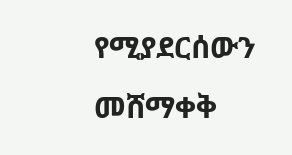የሚያደርሰውን መሸማቀቅ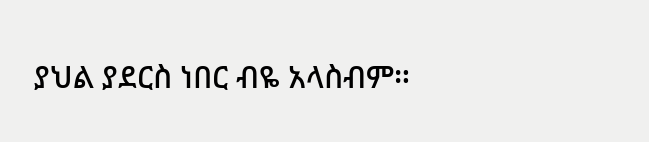ያህል ያደርስ ነበር ብዬ አላስብም።